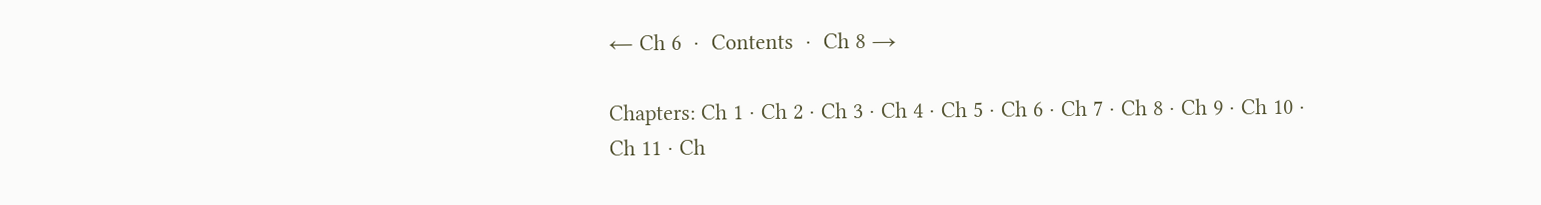← Ch 6  ·  Contents  ·  Ch 8 →

Chapters: Ch 1 · Ch 2 · Ch 3 · Ch 4 · Ch 5 · Ch 6 · Ch 7 · Ch 8 · Ch 9 · Ch 10 · Ch 11 · Ch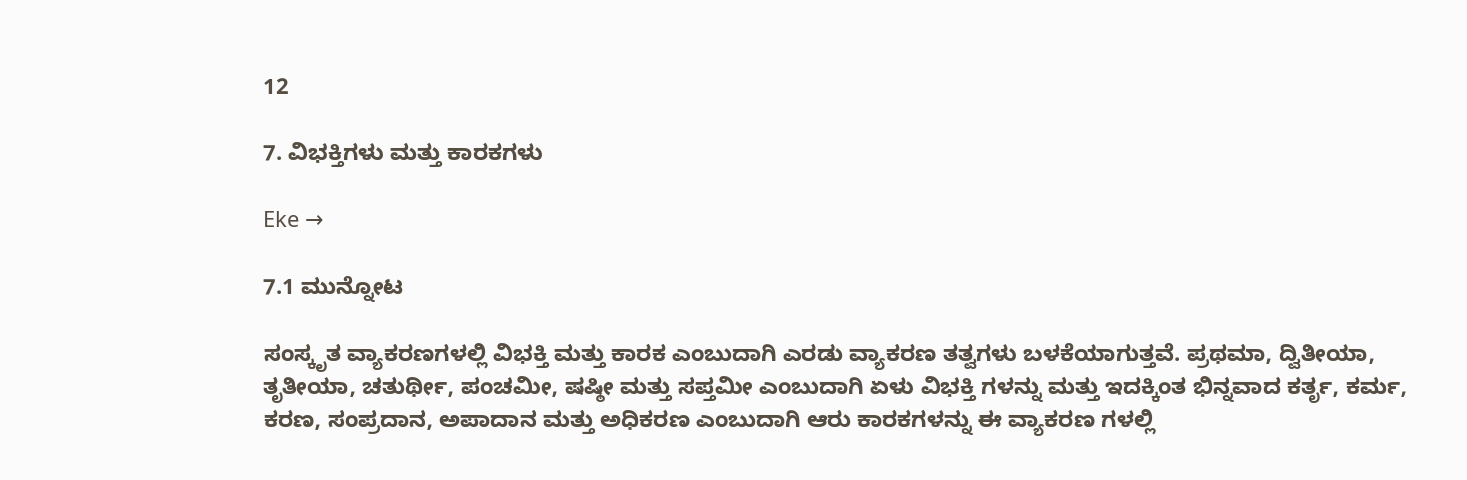12

7. ವಿಭಕ್ತಿಗಳು ಮತ್ತು ಕಾರಕಗಳು

Eke →

7.1 ಮುನ್ನೋಟ

ಸಂಸ್ಕೃತ ವ್ಯಾಕರಣಗಳಲ್ಲಿ ವಿಭಕ್ತಿ ಮತ್ತು ಕಾರಕ ಎಂಬುದಾಗಿ ಎರಡು ವ್ಯಾಕರಣ ತತ್ವಗಳು ಬಳಕೆಯಾಗುತ್ತವೆ. ಪ್ರಥಮಾ, ದ್ವಿತೀಯಾ, ತೃತೀಯಾ, ಚತುರ್ಥೀ, ಪಂಚಮೀ, ಷಷ್ಠೀ ಮತ್ತು ಸಪ್ತಮೀ ಎಂಬುದಾಗಿ ಏಳು ವಿಭಕ್ತಿ ಗಳನ್ನು ಮತ್ತು ಇದಕ್ಕಿಂತ ಭಿನ್ನವಾದ ಕರ್ತೃ, ಕರ್ಮ, ಕರಣ, ಸಂಪ್ರದಾನ, ಅಪಾದಾನ ಮತ್ತು ಅಧಿಕರಣ ಎಂಬುದಾಗಿ ಆರು ಕಾರಕಗಳನ್ನು ಈ ವ್ಯಾಕರಣ ಗಳಲ್ಲಿ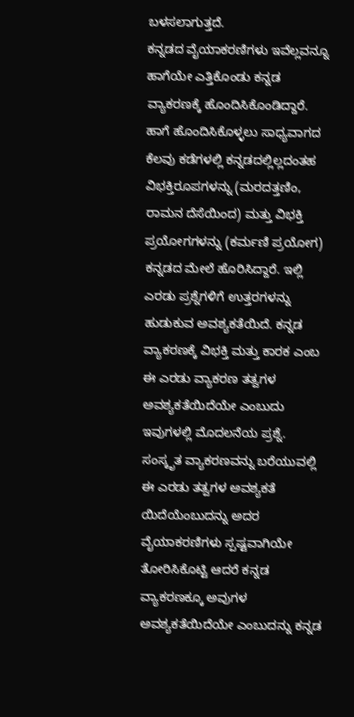ಬಳಸಲಾಗುತ್ತದೆ.
ಕನ್ನಡದ ವೈಯಾಕರಣಿಗಳು ಇವೆಲ್ಲವನ್ನೂ ಹಾಗೆಯೇ ಎತ್ತಿಕೊಂಡು ಕನ್ನಡ ವ್ಯಾಕರಣಕ್ಕೆ ಹೊಂದಿಸಿಕೊಂಡಿದ್ದಾರೆ. ಹಾಗೆ ಹೊಂದಿಸಿಕೊಳ್ಳಲು ಸಾಧ್ಯವಾಗದ ಕೆಲವು ಕಡೆಗಳಲ್ಲಿ ಕನ್ನಡದಲ್ಲಿಲ್ಲದಂತಹ ವಿಭಕ್ತಿರೂಪಗಳನ್ನು (ಮರದತ್ತಣಿಂ, ರಾಮನ ದೆಸೆಯಿಂದ) ಮತ್ತು ವಿಭಕ್ತಿ ಪ್ರಯೋಗಗಳನ್ನು (ಕರ್ಮಣಿ ಪ್ರಯೋಗ) ಕನ್ನಡದ ಮೇಲೆ ಹೊರಿಸಿದ್ದಾರೆ. ಇಲ್ಲಿ ಎರಡು ಪ್ರಶ್ನೆಗಳಿಗೆ ಉತ್ತರಗಳನ್ನು ಹುಡುಕುವ ಅವಶ್ಯಕತೆಯಿದೆ. ಕನ್ನಡ ವ್ಯಾಕರಣಕ್ಕೆ ವಿಭಕ್ತಿ ಮತ್ತು ಕಾರಕ ಎಂಬ ಈ ಎರಡು ವ್ಯಾಕರಣ ತತ್ವಗಳ ಅವಶ್ಯಕತೆಯಿದೆಯೇ ಎಂಬುದು ಇವುಗಳಲ್ಲಿ ಮೊದಲನೆಯ ಪ್ರಶ್ನೆ. ಸಂಸ್ಕೃತ ವ್ಯಾಕರಣವನ್ನು ಬರೆಯುವಲ್ಲಿ ಈ ಎರಡು ತತ್ವಗಳ ಅವಶ್ಯಕತೆ ಯಿದೆಯೆಂಬುದನ್ನು ಅದರ ವೈಯಾಕರಣಿಗಳು ಸ್ಪಷ್ಟವಾಗಿಯೇ ತೋರಿಸಿಕೊಟ್ಟಿ ಆದರೆ ಕನ್ನಡ ವ್ಯಾಕರಣಕ್ಕೂ ಅವುಗಳ ಅವಶ್ಯಕತೆಯಿದೆಯೇ ಎಂಬುದನ್ನು ಕನ್ನಡ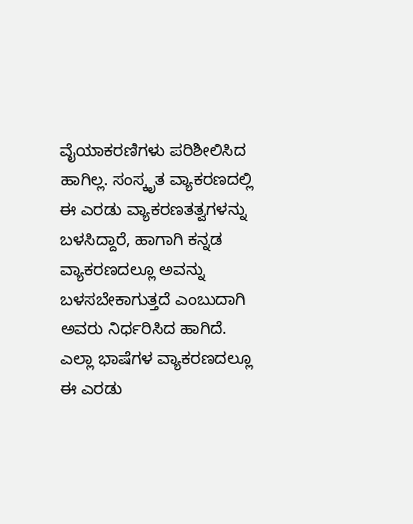ವೈಯಾಕರಣಿಗಳು ಪರಿಶೀಲಿಸಿದ ಹಾಗಿಲ್ಲ. ಸಂಸ್ಕೃತ ವ್ಯಾಕರಣದಲ್ಲಿ ಈ ಎರಡು ವ್ಯಾಕರಣತತ್ವಗಳನ್ನು ಬಳಸಿದ್ದಾರೆ, ಹಾಗಾಗಿ ಕನ್ನಡ ವ್ಯಾಕರಣದಲ್ಲೂ ಅವನ್ನು ಬಳಸಬೇಕಾಗುತ್ತದೆ ಎಂಬುದಾಗಿ ಅವರು ನಿರ್ಧರಿಸಿದ ಹಾಗಿದೆ. ಎಲ್ಲಾ ಭಾಷೆಗಳ ವ್ಯಾಕರಣದಲ್ಲೂ ಈ ಎರಡು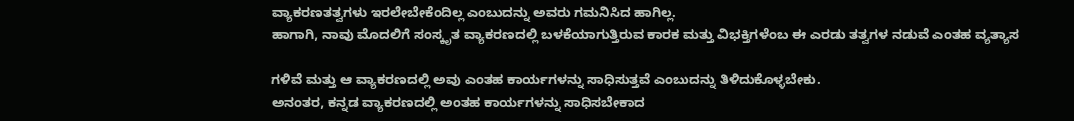ವ್ಯಾಕರಣತತ್ವಗಳು ಇರಲೇಬೇಕೆಂದಿಲ್ಲ ಎಂಬುದನ್ನು ಅವರು ಗಮನಿಸಿದ ಹಾಗಿಲ್ಲ.
ಹಾಗಾಗಿ, ನಾವು ಮೊದಲಿಗೆ ಸಂಸ್ಕೃತ ವ್ಯಾಕರಣದಲ್ಲಿ ಬಳಕೆಯಾಗುತ್ತಿರುವ ಕಾರಕ ಮತ್ತು ವಿಭಕ್ತಿಗಳೆಂಬ ಈ ಎರಡು ತತ್ವಗಳ ನಡುವೆ ಎಂತಹ ವ್ಯತ್ಯಾಸ

ಗಳಿವೆ ಮತ್ತು ಆ ವ್ಯಾಕರಣದಲ್ಲಿ ಅವು ಎಂತಹ ಕಾರ್ಯಗಳನ್ನು ಸಾಧಿಸುತ್ತವೆ ಎಂಬುದನ್ನು ತಿಳಿದುಕೊಳ್ಳಬೇಕು.
ಅನಂತರ, ಕನ್ನಡ ವ್ಯಾಕರಣದಲ್ಲಿ ಅಂತಹ ಕಾರ್ಯಗಳನ್ನು ಸಾಧಿಸಬೇಕಾದ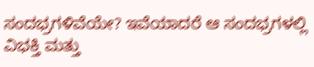ಸಂದಭ್ರಗಳಿವೆಯೇ? ಇವೆಯಾದರೆ ಆ ಸಂದಭ್ರಗಳಲ್ಲಿ ವಿಭಕ್ತಿ ಮತ್ತು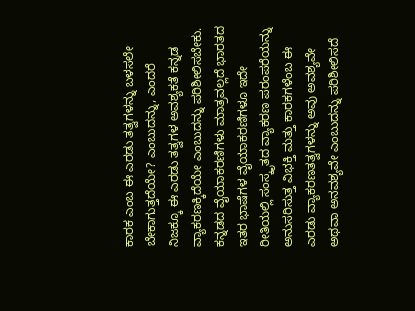ಕಾರಕ ಎಂಬ ಈ ಎರಡು ತತ್ವಗಳನ್ನು ಬಳಸಲೇ ಬೇಕಾಗುತ್ತದೆಯೇ? ಎಂಬುದನ್ನು, ಎಂದರೆ ನಿಜಕ್ಕೂ ಈ ಎರಡು ತತ್ವಗಳ ಅವಶ್ಯಕತೆ ಕನ್ನಡ ವ್ಯಾಕರಣಕ್ಕಿದೆಯೇ ಎಂಬುದನ್ನು ಪರಿಶೀಲಿಸಬೇಕು.
ಕನ್ನಡದ ವೈಯಾಕರಣಿಗಳು ಮಾತ್ರವಲ್ಲದೆ ಭಾರತದ ಇತರ ಭಾಷೆಗಳ ವೈಯಾಕರಣಿಗಳೂ ಇದೇ ರೀತಿಯಲ್ಲಿ ಸಂಸ್ಕೃತದ ವ್ಯಾಕರಣ ಪರಂಪರೆಯನ್ನು ಅನುಸರಿಸುತ್ತ ವಿಭಕ್ತಿ ಮತ್ತು ಕಾರಕಗಳೆಂಬ ಈ ಎರಡು ವ್ಯಾಕರಣತತ್ವಗಳನ್ನು ಅವು ಅವಶ್ಯವೇ ಅಥವಾ ಅನವಶ್ಯವೇ ಎಂಬುದನ್ನು ಪರಿಶೀಲಿಸದೆ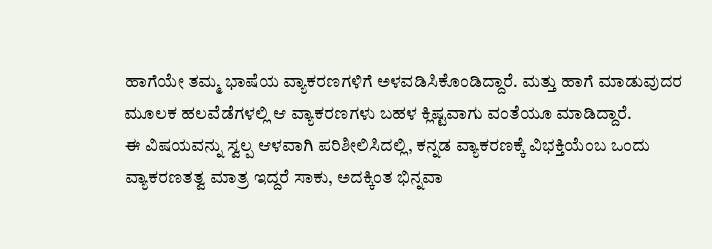ಹಾಗೆಯೇ ತಮ್ಮ ಭಾಷೆಯ ವ್ಯಾಕರಣಗಳಿಗೆ ಅಳವಡಿಸಿಕೊಂಡಿದ್ದಾರೆ. ಮತ್ತು ಹಾಗೆ ಮಾಡುವುದರ ಮೂಲಕ ಹಲವೆಡೆಗಳಲ್ಲಿ ಆ ವ್ಯಾಕರಣಗಳು ಬಹಳ ಕ್ಲಿಷ್ಟವಾಗು ವಂತೆಯೂ ಮಾಡಿದ್ದಾರೆ.
ಈ ವಿಷಯವನ್ನು ಸ್ವಲ್ಪ ಆಳವಾಗಿ ಪರಿಶೀಲಿಸಿದಲ್ಲಿ, ಕನ್ನಡ ವ್ಯಾಕರಣಕ್ಕೆ ವಿಭಕ್ತಿಯೆಂಬ ಒಂದು ವ್ಯಾಕರಣತತ್ವ ಮಾತ್ರ ಇದ್ದರೆ ಸಾಕು, ಅದಕ್ಕಿಂತ ಭಿನ್ನವಾ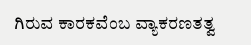ಗಿರುವ ಕಾರಕವೆಂಬ ವ್ಯಾಕರಣತತ್ವ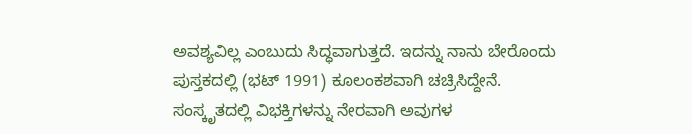ಅವಶ್ಯವಿಲ್ಲ ಎಂಬುದು ಸಿದ್ಧವಾಗುತ್ತದೆ. ಇದನ್ನು ನಾನು ಬೇರೊಂದು ಪುಸ್ತಕದಲ್ಲಿ (ಭಟ್ 1991) ಕೂಲಂಕಶವಾಗಿ ಚಚ್ರಿಸಿದ್ದೇನೆ.
ಸಂಸ್ಕೃತದಲ್ಲಿ ವಿಭಕ್ತಿಗಳನ್ನು ನೇರವಾಗಿ ಅವುಗಳ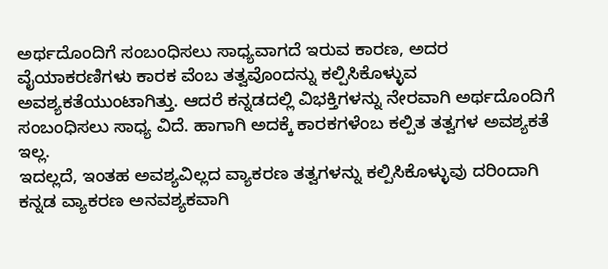ಅರ್ಥದೊಂದಿಗೆ ಸಂಬಂಧಿಸಲು ಸಾಧ್ಯವಾಗದೆ ಇರುವ ಕಾರಣ, ಅದರ ವೈಯಾಕರಣಿಗಳು ಕಾರಕ ವೆಂಬ ತತ್ವವೊಂದನ್ನು ಕಲ್ಪಿಸಿಕೊಳ್ಳುವ ಅವಶ್ಯಕತೆಯುಂಟಾಗಿತ್ತು. ಆದರೆ ಕನ್ನಡದಲ್ಲಿ ವಿಭಕ್ತಿಗಳನ್ನು ನೇರವಾಗಿ ಅರ್ಥದೊಂದಿಗೆ ಸಂಬಂಧಿಸಲು ಸಾಧ್ಯ ವಿದೆ. ಹಾಗಾಗಿ ಅದಕ್ಕೆ ಕಾರಕಗಳೆಂಬ ಕಲ್ಪಿತ ತತ್ವಗಳ ಅವಶ್ಯಕತೆ ಇಲ್ಲ.
ಇದಲ್ಲದೆ, ಇಂತಹ ಅವಶ್ಯವಿಲ್ಲದ ವ್ಯಾಕರಣ ತತ್ವಗಳನ್ನು ಕಲ್ಪಿಸಿಕೊಳ್ಳುವು ದರಿಂದಾಗಿ ಕನ್ನಡ ವ್ಯಾಕರಣ ಅನವಶ್ಯಕವಾಗಿ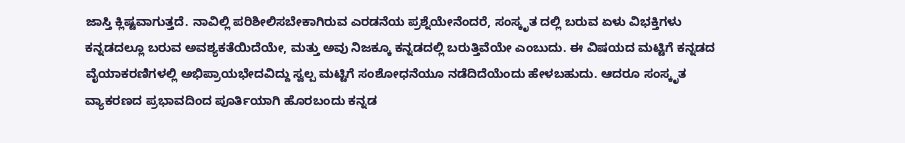ಜಾಸ್ತಿ ಕ್ಲಿಷ್ಟವಾಗುತ್ತದೆ. ನಾವಿಲ್ಲಿ ಪರಿಶೀಲಿಸಬೇಕಾಗಿರುವ ಎರಡನೆಯ ಪ್ರಶ್ನೆಯೇನೆಂದರೆ, ಸಂಸ್ಕೃತ ದಲ್ಲಿ ಬರುವ ಏಳು ವಿಭಕ್ತಿಗಳು ಕನ್ನಡದಲ್ಲೂ ಬರುವ ಅವಶ್ಯಕತೆಯಿದೆಯೇ, ಮತ್ತು ಅವು ನಿಜಕ್ಕೂ ಕನ್ನಡದಲ್ಲಿ ಬರುತ್ತಿವೆಯೇ ಎಂಬುದು. ಈ ವಿಷಯದ ಮಟ್ಟಿಗೆ ಕನ್ನಡದ ವೈಯಾಕರಣಿಗಳಲ್ಲಿ ಅಭಿಪ್ರಾಯಭೇದವಿದ್ದು ಸ್ವಲ್ಪ ಮಟ್ಟಿಗೆ ಸಂಶೋಧನೆಯೂ ನಡೆದಿದೆಯೆಂದು ಹೇಳಬಹುದು. ಆದರೂ ಸಂಸ್ಕೃತ ವ್ಯಾಕರಣದ ಪ್ರಭಾವದಿಂದ ಪೂರ್ತಿಯಾಗಿ ಹೊರಬಂದು ಕನ್ನಡ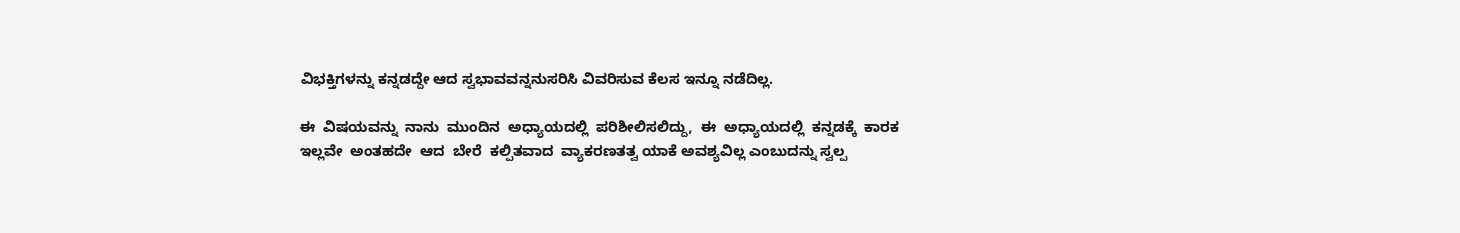ವಿಭಕ್ತಿಗಳನ್ನು ಕನ್ನಡದ್ದೇ ಆದ ಸ್ವಭಾವವನ್ನನುಸರಿಸಿ ವಿವರಿಸುವ ಕೆಲಸ ಇನ್ನೂ ನಡೆದಿಲ್ಲ.

ಈ  ವಿಷಯವನ್ನು  ನಾನು  ಮುಂದಿನ  ಅಧ್ಯಾಯದಲ್ಲಿ  ಪರಿಶೀಲಿಸಲಿದ್ದು,  ಈ  ಅಧ್ಯಾಯದಲ್ಲಿ  ಕನ್ನಡಕ್ಕೆ  ಕಾರಕ  ಇಲ್ಲವೇ  ಅಂತಹದೇ  ಆದ  ಬೇರೆ  ಕಲ್ಪಿತವಾದ  ವ್ಯಾಕರಣತತ್ವ ಯಾಕೆ ಅವಶ್ಯವಿಲ್ಲ ಎಂಬುದನ್ನು ಸ್ವಲ್ಪ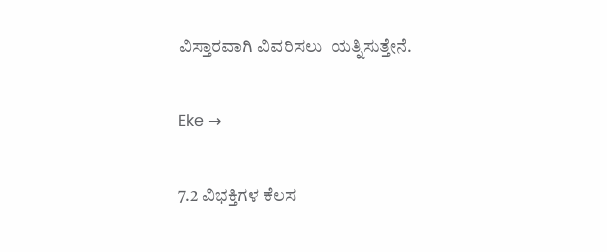ವಿಸ್ತಾರವಾಗಿ ವಿವರಿಸಲು  ಯತ್ನಿಸುತ್ತೇನೆ.

Eke →

7.2 ವಿಭಕ್ತಿಗಳ ಕೆಲಸ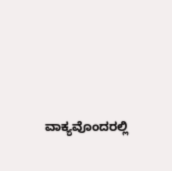ವಾಕ್ಯವೊಂದರಲ್ಲಿ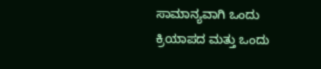ಸಾಮಾನ್ಯವಾಗಿ ಒಂದು ಕ್ರಿಯಾಪದ ಮತ್ತು ಒಂದು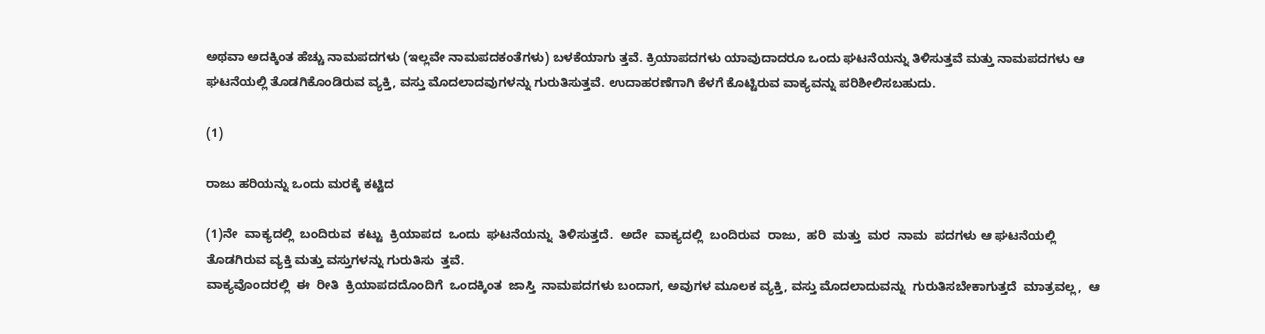ಅಥವಾ ಅದಕ್ಕಿಂತ ಹೆಚ್ಚು ನಾಮಪದಗಳು (ಇಲ್ಲವೇ ನಾಮಪದಕಂತೆಗಳು) ಬಳಕೆಯಾಗು ತ್ತವೆ. ಕ್ರಿಯಾಪದಗಳು ಯಾವುದಾದರೂ ಒಂದು ಘಟನೆಯನ್ನು ತಿಳಿಸುತ್ತವೆ ಮತ್ತು ನಾಮಪದಗಳು ಆ ಘಟನೆಯಲ್ಲಿ ತೊಡಗಿಕೊಂಡಿರುವ ವ್ಯಕ್ತಿ, ವಸ್ತು ಮೊದಲಾದವುಗಳನ್ನು ಗುರುತಿಸುತ್ತವೆ. ಉದಾಹರಣೆಗಾಗಿ ಕೆಳಗೆ ಕೊಟ್ಟಿರುವ ವಾಕ್ಯವನ್ನು ಪರಿಶೀಲಿಸಬಹುದು.

(1)

ರಾಜು ಹರಿಯನ್ನು ಒಂದು ಮರಕ್ಕೆ ಕಟ್ಟಿದ

(1)ನೇ  ವಾಕ್ಯದಲ್ಲಿ  ಬಂದಿರುವ  ಕಟ್ಟು  ಕ್ರಿಯಾಪದ  ಒಂದು  ಘಟನೆಯನ್ನು  ತಿಳಿಸುತ್ತದೆ.  ಅದೇ  ವಾಕ್ಯದಲ್ಲಿ  ಬಂದಿರುವ  ರಾಜು,  ಹರಿ  ಮತ್ತು  ಮರ  ನಾಮ  ಪದಗಳು ಆ ಘಟನೆಯಲ್ಲಿ ತೊಡಗಿರುವ ವ್ಯಕ್ತಿ ಮತ್ತು ವಸ್ತುಗಳನ್ನು ಗುರುತಿಸು  ತ್ತವೆ.
ವಾಕ್ಯವೊಂದರಲ್ಲಿ  ಈ  ರೀತಿ  ಕ್ರಿಯಾಪದದೊಂದಿಗೆ  ಒಂದಕ್ಕಿಂತ  ಜಾಸ್ತಿ  ನಾಮಪದಗಳು ಬಂದಾಗ, ಅವುಗಳ ಮೂಲಕ ವ್ಯಕ್ತಿ, ವಸ್ತು ಮೊದಲಾದುವನ್ನು  ಗುರುತಿಸಬೇಕಾಗುತ್ತದೆ  ಮಾತ್ರವಲ್ಲ,  ಆ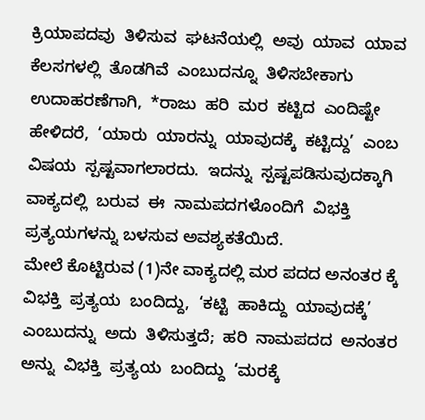ಕ್ರಿಯಾಪದವು  ತಿಳಿಸುವ  ಘಟನೆಯಲ್ಲಿ  ಅವು  ಯಾವ  ಯಾವ  ಕೆಲಸಗಳಲ್ಲಿ  ತೊಡಗಿವೆ  ಎಂಬುದನ್ನೂ  ತಿಳಿಸಬೇಕಾಗು
ಉದಾಹರಣೆಗಾಗಿ,  *ರಾಜು  ಹರಿ  ಮರ  ಕಟ್ಟಿದ  ಎಂದಿಷ್ಟೇ  ಹೇಳಿದರೆ,  ‘ಯಾರು  ಯಾರನ್ನು  ಯಾವುದಕ್ಕೆ  ಕಟ್ಟಿದ್ದು’  ಎಂಬ  ವಿಷಯ  ಸ್ಪಷ್ಟವಾಗಲಾರದು.  ಇದನ್ನು  ಸ್ಪಷ್ಟಪಡಿಸುವುದಕ್ಕಾಗಿ  ವಾಕ್ಯದಲ್ಲಿ  ಬರುವ  ಈ  ನಾಮಪದಗಳೊಂದಿಗೆ  ವಿಭಕ್ತಿ ಪ್ರತ್ಯಯಗಳನ್ನು ಬಳಸುವ ಅವಶ್ಯಕತೆಯಿದೆ.
ಮೇಲೆ ಕೊಟ್ಟಿರುವ (1)ನೇ ವಾಕ್ಯದಲ್ಲಿ ಮರ ಪದದ ಅನಂತರ ಕ್ಕೆ ವಿಭಕ್ತಿ  ಪ್ರತ್ಯಯ  ಬಂದಿದ್ದು,  ‘ಕಟ್ಟಿ  ಹಾಕಿದ್ದು  ಯಾವುದಕ್ಕೆ’  ಎಂಬುದನ್ನು  ಅದು  ತಿಳಿಸುತ್ತದೆ;  ಹರಿ  ನಾಮಪದದ  ಅನಂತರ  ಅನ್ನು  ವಿಭಕ್ತಿ  ಪ್ರತ್ಯಯ  ಬಂದಿದ್ದು  ‘ಮರಕ್ಕೆ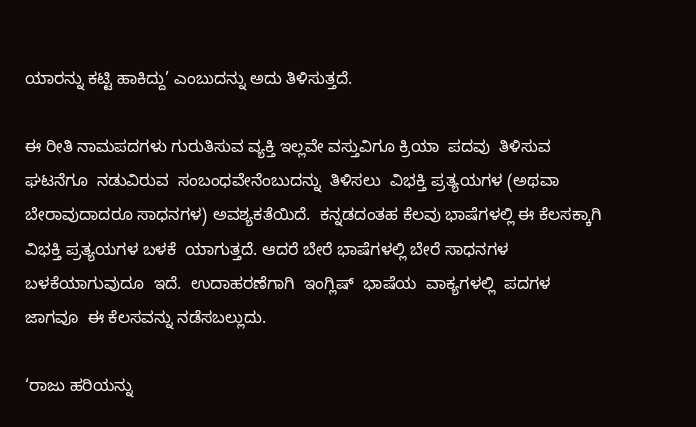ಯಾರನ್ನು ಕಟ್ಟಿ ಹಾಕಿದ್ದು’ ಎಂಬುದನ್ನು ಅದು ತಿಳಿಸುತ್ತದೆ.

ಈ ರೀತಿ ನಾಮಪದಗಳು ಗುರುತಿಸುವ ವ್ಯಕ್ತಿ ಇಲ್ಲವೇ ವಸ್ತುವಿಗೂ ಕ್ರಿಯಾ  ಪದವು  ತಿಳಿಸುವ  ಘಟನೆಗೂ  ನಡುವಿರುವ  ಸಂಬಂಧವೇನೆಂಬುದನ್ನು  ತಿಳಿಸಲು  ವಿಭಕ್ತಿ ಪ್ರತ್ಯಯಗಳ (ಅಥವಾ ಬೇರಾವುದಾದರೂ ಸಾಧನಗಳ) ಅವಶ್ಯಕತೆಯಿದೆ.  ಕನ್ನಡದಂತಹ ಕೆಲವು ಭಾಷೆಗಳಲ್ಲಿ ಈ ಕೆಲಸಕ್ಕಾಗಿ ವಿಭಕ್ತಿ ಪ್ರತ್ಯಯಗಳ ಬಳಕೆ  ಯಾಗುತ್ತದೆ. ಆದರೆ ಬೇರೆ ಭಾಷೆಗಳಲ್ಲಿ ಬೇರೆ ಸಾಧನಗಳ ಬಳಕೆಯಾಗುವುದೂ  ಇದೆ.  ಉದಾಹರಣೆಗಾಗಿ  ಇಂಗ್ಲಿಷ್  ಭಾಷೆಯ  ವಾಕ್ಯಗಳಲ್ಲಿ  ಪದಗಳ  ಜಾಗವೂ  ಈ ಕೆಲಸವನ್ನು ನಡೆಸಬಲ್ಲುದು.

‘ರಾಜು ಹರಿಯನ್ನು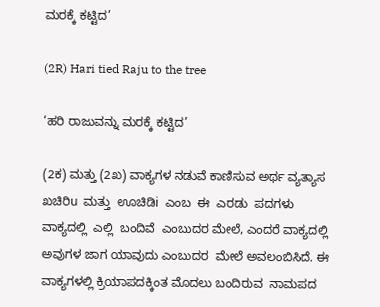ಮರಕ್ಕೆ ಕಟ್ಟಿದ’

(2R) Hari tied Raju to the tree

‘ಹರಿ ರಾಜುವನ್ನು ಮರಕ್ಕೆ ಕಟ್ಟಿದ’

(2ಕ) ಮತ್ತು (2ಖ) ವಾಕ್ಯಗಳ ನಡುವೆ ಕಾಣಿಸುವ ಅರ್ಥ ವ್ಯತ್ಯಾಸ ಖಚಿರಿu  ಮತ್ತು  ಊಚಿಡಿi  ಎಂಬ  ಈ  ಎರಡು  ಪದಗಳು  ವಾಕ್ಯದಲ್ಲಿ  ಎಲ್ಲಿ  ಬಂದಿವೆ  ಎಂಬುದರ ಮೇಲೆ, ಎಂದರೆ ವಾಕ್ಯದಲ್ಲಿ ಅವುಗಳ ಜಾಗ ಯಾವುದು ಎಂಬುದರ  ಮೇಲೆ ಅವಲಂಬಿಸಿದೆ. ಈ ವಾಕ್ಯಗಳಲ್ಲಿ ಕ್ರಿಯಾಪದಕ್ಕಿಂತ ಮೊದಲು ಬಂದಿರುವ  ನಾಮಪದ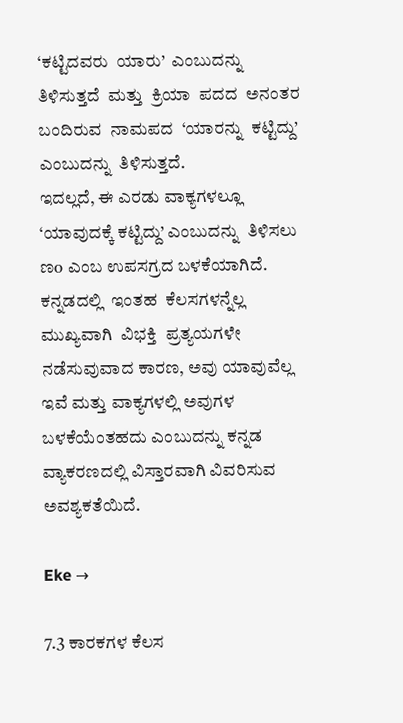‘ಕಟ್ಟಿದವರು  ಯಾರು’  ಎಂಬುದನ್ನು  ತಿಳಿಸುತ್ತದೆ  ಮತ್ತು  ಕ್ರಿಯಾ  ಪದದ  ಅನಂತರ  ಬಂದಿರುವ  ನಾಮಪದ  ‘ಯಾರನ್ನು  ಕಟ್ಟಿದ್ದು’  ಎಂಬುದನ್ನು  ತಿಳಿಸುತ್ತದೆ.
ಇದಲ್ಲದೆ, ಈ ಎರಡು ವಾಕ್ಯಗಳಲ್ಲೂ ‘ಯಾವುದಕ್ಕೆ ಕಟ್ಟಿದ್ದು’ ಎಂಬುದನ್ನು  ತಿಳಿಸಲು ಣo ಎಂಬ ಉಪಸಗ್ರದ ಬಳಕೆಯಾಗಿದೆ.
ಕನ್ನಡದಲ್ಲಿ  ಇಂತಹ  ಕೆಲಸಗಳನ್ನೆಲ್ಲ  ಮುಖ್ಯವಾಗಿ  ವಿಭಕ್ತಿ  ಪ್ರತ್ಯಯಗಳೇ  ನಡೆಸುವುವಾದ ಕಾರಣ, ಅವು ಯಾವುವೆಲ್ಲ ಇವೆ ಮತ್ತು ವಾಕ್ಯಗಳಲ್ಲಿ ಅವುಗಳ  ಬಳಕೆಯೆಂತಹದು ಎಂಬುದನ್ನು ಕನ್ನಡ ವ್ಯಾಕರಣದಲ್ಲಿ ವಿಸ್ತಾರವಾಗಿ ವಿವರಿಸುವ  ಅವಶ್ಯಕತೆಯಿದೆ.

Eke →

7.3 ಕಾರಕಗಳ ಕೆಲಸ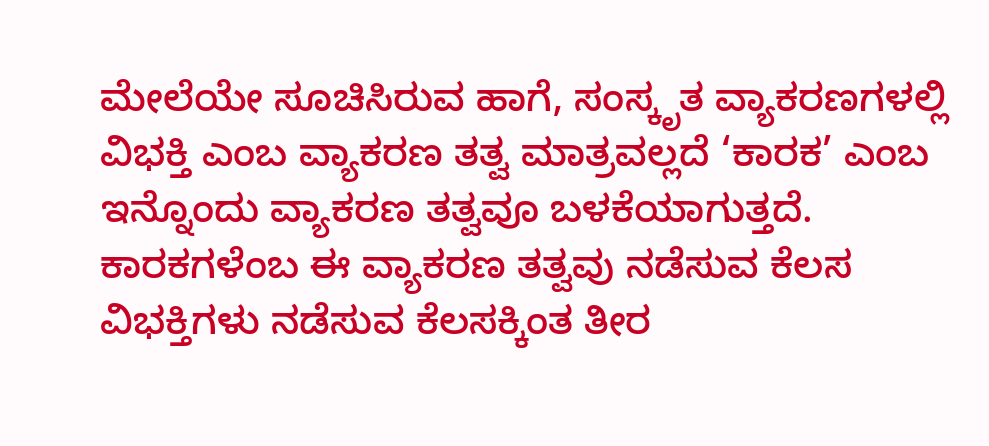ಮೇಲೆಯೇ ಸೂಚಿಸಿರುವ ಹಾಗೆ, ಸಂಸ್ಕೃತ ವ್ಯಾಕರಣಗಳಲ್ಲಿ ವಿಭಕ್ತಿ ಎಂಬ ವ್ಯಾಕರಣ ತತ್ವ ಮಾತ್ರವಲ್ಲದೆ ‘ಕಾರಕ’ ಎಂಬ ಇನ್ನೊಂದು ವ್ಯಾಕರಣ ತತ್ವವೂ ಬಳಕೆಯಾಗುತ್ತದೆ. ಕಾರಕಗಳೆಂಬ ಈ ವ್ಯಾಕರಣ ತತ್ವವು ನಡೆಸುವ ಕೆಲಸ ವಿಭಕ್ತಿಗಳು ನಡೆಸುವ ಕೆಲಸಕ್ಕಿಂತ ತೀರ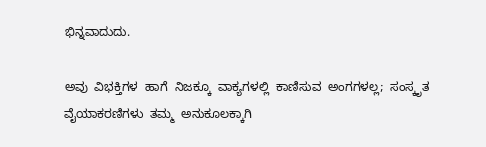ಭಿನ್ನವಾದುದು.

ಅವು  ವಿಭಕ್ತಿಗಳ  ಹಾಗೆ  ನಿಜಕ್ಕೂ  ವಾಕ್ಯಗಳಲ್ಲಿ  ಕಾಣಿಸುವ  ಅಂಗಗಳಲ್ಲ;  ಸಂಸ್ಕೃತ  ವೈಯಾಕರಣಿಗಳು  ತಮ್ಮ  ಅನುಕೂಲಕ್ಕಾಗಿ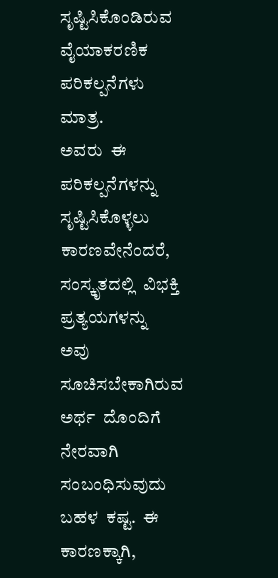ಸೃಷ್ಟಿಸಿಕೊಂಡಿರುವ  ವೈಯಾಕರಣಿಕ ಪರಿಕಲ್ಪನೆಗಳು ಮಾತ್ರ.
ಅವರು  ಈ  ಪರಿಕಲ್ಪನೆಗಳನ್ನು  ಸೃಷ್ಟಿಸಿಕೊಳ್ಳಲು  ಕಾರಣವೇನೆಂದರೆ,  ಸಂಸ್ಕೃತದಲ್ಲಿ  ವಿಭಕ್ತಿ  ಪ್ರತ್ಯಯಗಳನ್ನು  ಅವು  ಸೂಚಿಸಬೇಕಾಗಿರುವ  ಅರ್ಥ  ದೊಂದಿಗೆ  ನೇರವಾಗಿ  ಸಂಬಂಧಿಸುವುದು  ಬಹಳ  ಕಷ್ಟ.  ಈ  ಕಾರಣಕ್ಕಾಗಿ,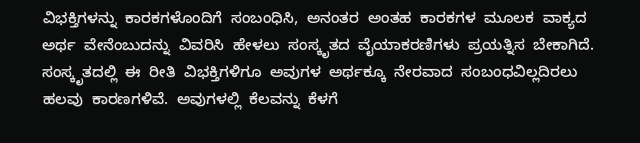ವಿಭಕ್ತಿಗಳನ್ನು  ಕಾರಕಗಳೊಂದಿಗೆ  ಸಂಬಂಧಿಸಿ,  ಅನಂತರ  ಅಂತಹ  ಕಾರಕಗಳ  ಮೂಲಕ  ವಾಕ್ಯದ  ಅರ್ಥ  ವೇನೆಂಬುದನ್ನು  ವಿವರಿಸಿ  ಹೇಳಲು  ಸಂಸ್ಕೃತದ  ವೈಯಾಕರಣಿಗಳು  ಪ್ರಯತ್ನಿಸ  ಬೇಕಾಗಿದೆ.
ಸಂಸ್ಕೃತದಲ್ಲಿ  ಈ  ರೀತಿ  ವಿಭಕ್ತಿಗಳಿಗೂ  ಅವುಗಳ  ಅರ್ಥಕ್ಕೂ  ನೇರವಾದ  ಸಂಬಂಧವಿಲ್ಲದಿರಲು  ಹಲವು  ಕಾರಣಗಳಿವೆ.  ಅವುಗಳಲ್ಲಿ  ಕೆಲವನ್ನು  ಕೆಳಗೆ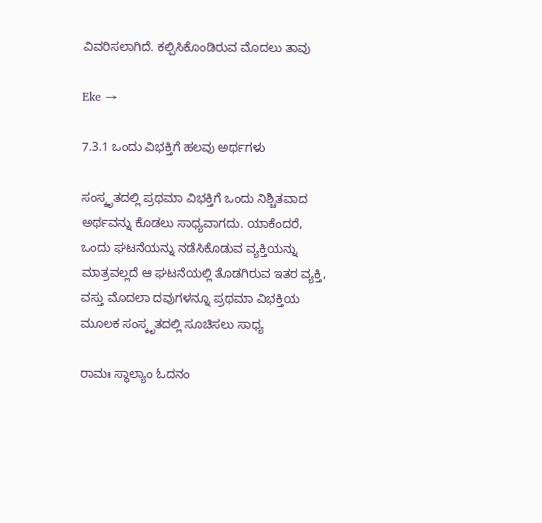ವಿವರಿಸಲಾಗಿದೆ. ಕಲ್ಪಿಸಿಕೊಂಡಿರುವ ಮೊದಲು ತಾವು

Eke →

7.3.1 ಒಂದು ವಿಭಕ್ತಿಗೆ ಹಲವು ಅರ್ಥಗಳು

ಸಂಸ್ಕೃತದಲ್ಲಿ ಪ್ರಥಮಾ ವಿಭಕ್ತಿಗೆ ಒಂದು ನಿಶ್ಚಿತವಾದ ಅರ್ಥವನ್ನು ಕೊಡಲು ಸಾಧ್ಯವಾಗದು. ಯಾಕೆಂದರೆ, ಒಂದು ಘಟನೆಯನ್ನು ನಡೆಸಿಕೊಡುವ ವ್ಯಕ್ತಿಯನ್ನು ಮಾತ್ರವಲ್ಲದೆ ಆ ಘಟನೆಯಲ್ಲಿ ತೊಡಗಿರುವ ಇತರ ವ್ಯಕ್ತಿ, ವಸ್ತು ಮೊದಲಾ ದವುಗಳನ್ನೂ ಪ್ರಥಮಾ ವಿಭಕ್ತಿಯ ಮೂಲಕ ಸಂಸ್ಕೃತದಲ್ಲಿ ಸೂಚಿಸಲು ಸಾಧ್ಯ

ರಾಮಃ ಸ್ಥಾಲ್ಯಾಂ ಓದನಂ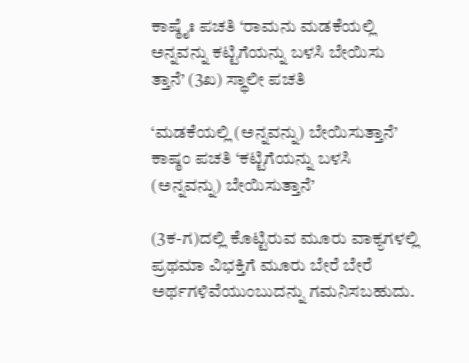ಕಾಷ್ಠೈಃ ಪಚತಿ ‘ರಾಮನು ಮಡಕೆಯಲ್ಲಿ ಅನ್ನವನ್ನು ಕಟ್ಟಿಗೆಯನ್ನು ಬಳಸಿ ಬೇಯಿಸು ತ್ತಾನೆ’ (3ಖ) ಸ್ಥಾಲೀ ಪಚತಿ

‘ಮಡಕೆಯಲ್ಲಿ (ಅನ್ನವನ್ನು) ಬೇಯಿಸುತ್ತಾನೆ’ ಕಾಷ್ಠಂ ಪಚತಿ ‘ಕಟ್ಟಿಗೆಯನ್ನು ಬಳಸಿ (ಅನ್ನವನ್ನು) ಬೇಯಿಸುತ್ತಾನೆ’

(3ಕ-ಗ)ದಲ್ಲಿ ಕೊಟ್ಟಿರುವ ಮೂರು ವಾಕ್ಯಗಳಲ್ಲಿ ಪ್ರಥಮಾ ವಿಭಕ್ತಿಗೆ ಮೂರು ಬೇರೆ ಬೇರೆ ಅರ್ಥಗಳಿವೆಯುಂಬುದನ್ನು ಗಮನಿಸಬಹುದು.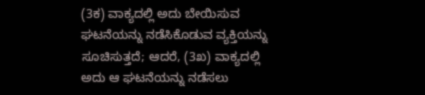(3ಕ) ವಾಕ್ಯದಲ್ಲಿ ಅದು ಬೇಯಿಸುವ ಘಟನೆಯನ್ನು ನಡೆಸಿಕೊಡುವ ವ್ಯಕ್ತಿಯನ್ನು ಸೂಚಿಸುತ್ತದೆ; ಆದರೆ, (3ಖ) ವಾಕ್ಯದಲ್ಲಿ ಅದು ಆ ಘಟನೆಯನ್ನು ನಡೆಸಲು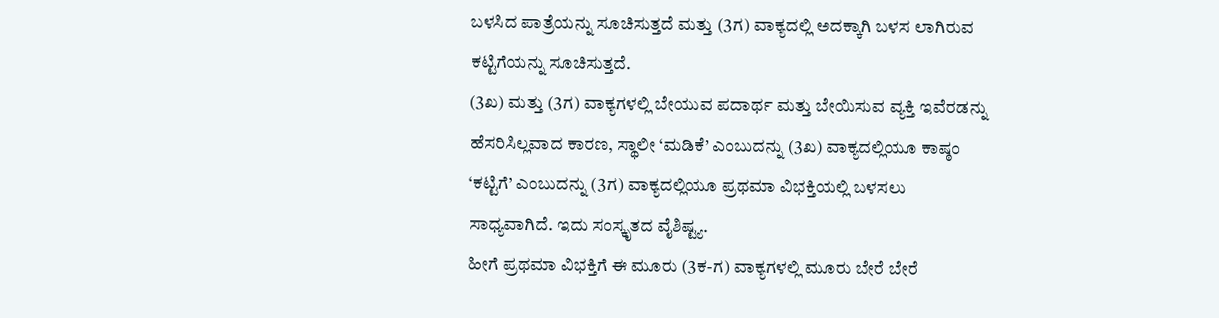ಬಳಸಿದ ಪಾತ್ರೆಯನ್ನು ಸೂಚಿಸುತ್ತದೆ ಮತ್ತು (3ಗ) ವಾಕ್ಯದಲ್ಲಿ ಅದಕ್ಕಾಗಿ ಬಳಸ ಲಾಗಿರುವ ಕಟ್ಟಿಗೆಯನ್ನು ಸೂಚಿಸುತ್ತದೆ.
(3ಖ) ಮತ್ತು (3ಗ) ವಾಕ್ಯಗಳಲ್ಲಿ ಬೇಯುವ ಪದಾರ್ಥ ಮತ್ತು ಬೇಯಿಸುವ ವ್ಯಕ್ತಿ ಇವೆರಡನ್ನು ಹೆಸರಿಸಿಲ್ಲವಾದ ಕಾರಣ, ಸ್ಥಾಲೀ ‘ಮಡಿಕೆ’ ಎಂಬುದನ್ನು (3ಖ) ವಾಕ್ಯದಲ್ಲಿಯೂ ಕಾಷ್ಠಂ ‘ಕಟ್ಟಿಗೆ’ ಎಂಬುದನ್ನು (3ಗ) ವಾಕ್ಯದಲ್ಲಿಯೂ ಪ್ರಥಮಾ ವಿಭಕ್ತಿಯಲ್ಲಿ ಬಳಸಲು ಸಾಧ್ಯವಾಗಿದೆ. ಇದು ಸಂಸ್ಕೃತದ ವೈಶಿಷ್ಟ್ಯ.
ಹೀಗೆ ಪ್ರಥಮಾ ವಿಭಕ್ತಿಗೆ ಈ ಮೂರು (3ಕ-ಗ) ವಾಕ್ಯಗಳಲ್ಲಿ ಮೂರು ಬೇರೆ ಬೇರೆ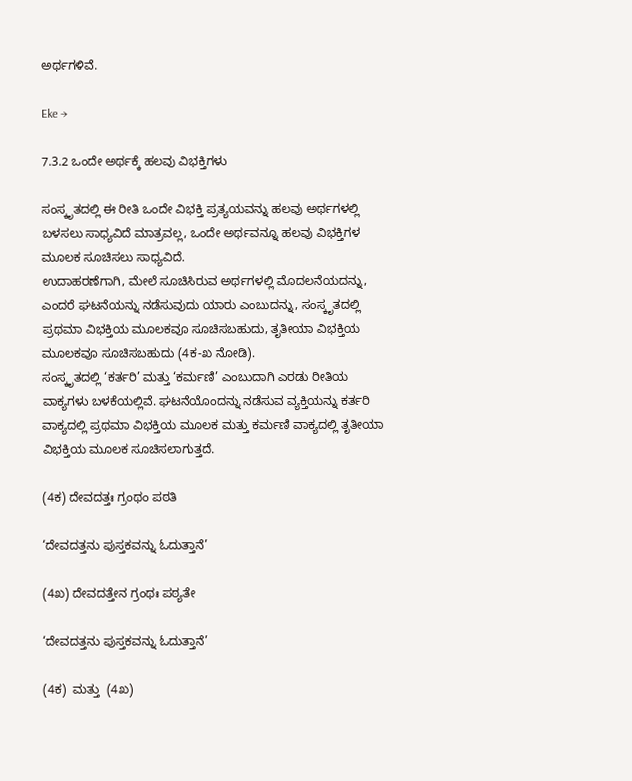ಅರ್ಥಗಳಿವೆ.

Eke →

7.3.2 ಒಂದೇ ಅರ್ಥಕ್ಕೆ ಹಲವು ವಿಭಕ್ತಿಗಳು

ಸಂಸ್ಕೃತದಲ್ಲಿ ಈ ರೀತಿ ಒಂದೇ ವಿಭಕ್ತಿ ಪ್ರತ್ಯಯವನ್ನು ಹಲವು ಅರ್ಥಗಳಲ್ಲಿ ಬಳಸಲು ಸಾಧ್ಯವಿದೆ ಮಾತ್ರವಲ್ಲ, ಒಂದೇ ಅರ್ಥವನ್ನೂ ಹಲವು ವಿಭಕ್ತಿಗಳ ಮೂಲಕ ಸೂಚಿಸಲು ಸಾಧ್ಯವಿದೆ.
ಉದಾಹರಣೆಗಾಗಿ, ಮೇಲೆ ಸೂಚಿಸಿರುವ ಅರ್ಥಗಳಲ್ಲಿ ಮೊದಲನೆಯದನ್ನು, ಎಂದರೆ ಘಟನೆಯನ್ನು ನಡೆಸುವುದು ಯಾರು ಎಂಬುದನ್ನು, ಸಂಸ್ಕೃತದಲ್ಲಿ ಪ್ರಥಮಾ ವಿಭಕ್ತಿಯ ಮೂಲಕವೂ ಸೂಚಿಸಬಹುದು, ತೃತೀಯಾ ವಿಭಕ್ತಿಯ ಮೂಲಕವೂ ಸೂಚಿಸಬಹುದು (4ಕ-ಖ ನೋಡಿ).
ಸಂಸ್ಕೃತದಲ್ಲಿ ‘ಕರ್ತರಿ’ ಮತ್ತು ‘ಕರ್ಮಣಿ’ ಎಂಬುದಾಗಿ ಎರಡು ರೀತಿಯ ವಾಕ್ಯಗಳು ಬಳಕೆಯಲ್ಲಿವೆ. ಘಟನೆಯೊಂದನ್ನು ನಡೆಸುವ ವ್ಯಕ್ತಿಯನ್ನು ಕರ್ತರಿ ವಾಕ್ಯದಲ್ಲಿ ಪ್ರಥಮಾ ವಿಭಕ್ತಿಯ ಮೂಲಕ ಮತ್ತು ಕರ್ಮಣಿ ವಾಕ್ಯದಲ್ಲಿ ತೃತೀಯಾ ವಿಭಕ್ತಿಯ ಮೂಲಕ ಸೂಚಿಸಲಾಗುತ್ತದೆ.

(4ಕ) ದೇವದತ್ತಃ ಗ್ರಂಥಂ ಪಠತಿ

‘ದೇವದತ್ತನು ಪುಸ್ತಕವನ್ನು ಓದುತ್ತಾನೆ’

(4ಖ) ದೇವದತ್ತೇನ ಗ್ರಂಥಃ ಪಠ್ಯತೇ

‘ದೇವದತ್ತನು ಪುಸ್ತಕವನ್ನು ಓದುತ್ತಾನೆ’

(4ಕ)  ಮತ್ತು  (4ಖ)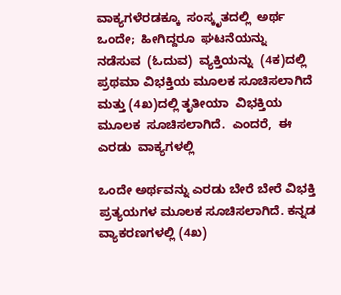ವಾಕ್ಯಗಳೆರಡಕ್ಕೂ  ಸಂಸ್ಕೃತದಲ್ಲಿ  ಅರ್ಥ  ಒಂದೇ;  ಹೀಗಿದ್ದರೂ  ಘಟನೆಯನ್ನು  ನಡೆಸುವ  (ಓದುವ)  ವ್ಯಕ್ತಿಯನ್ನು  (4ಕ)ದಲ್ಲಿ  ಪ್ರಥಮಾ ವಿಭಕ್ತಿಯ ಮೂಲಕ ಸೂಚಿಸಲಾಗಿದೆ ಮತ್ತು (4ಖ)ದಲ್ಲಿ ತೃತೀಯಾ  ವಿಭಕ್ತಿಯ  ಮೂಲಕ  ಸೂಚಿಸಲಾಗಿದೆ.  ಎಂದರೆ,  ಈ  ಎರಡು  ವಾಕ್ಯಗಳಲ್ಲಿ

ಒಂದೇ ಅರ್ಥವನ್ನು ಎರಡು ಬೇರೆ ಬೇರೆ ವಿಭಕ್ತಿ ಪ್ರತ್ಯಯಗಳ ಮೂಲಕ ಸೂಚಿಸಲಾಗಿದೆ. ಕನ್ನಡ ವ್ಯಾಕರಣಗಳಲ್ಲಿ (4ಖ)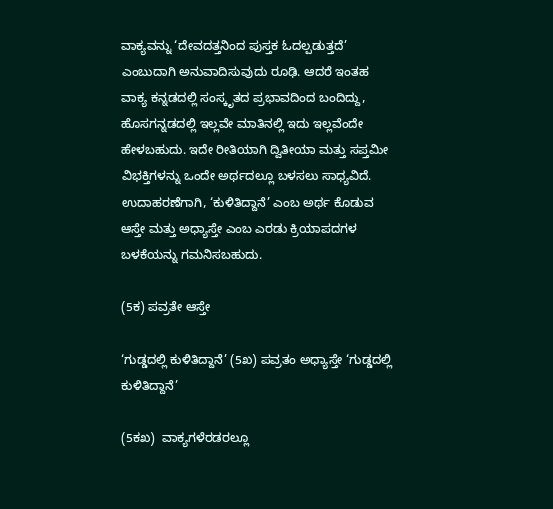ವಾಕ್ಯವನ್ನು ‘ದೇವದತ್ತನಿಂದ ಪುಸ್ತಕ ಓದಲ್ಪಡುತ್ತದೆ’ ಎಂಬುದಾಗಿ ಅನುವಾದಿಸುವುದು ರೂಢಿ. ಆದರೆ ಇಂತಹ ವಾಕ್ಯ ಕನ್ನಡದಲ್ಲಿ ಸಂಸ್ಕೃತದ ಪ್ರಭಾವದಿಂದ ಬಂದಿದ್ದು, ಹೊಸಗನ್ನಡದಲ್ಲಿ ಇಲ್ಲವೇ ಮಾತಿನಲ್ಲಿ ಇದು ಇಲ್ಲವೆಂದೇ ಹೇಳಬಹುದು. ಇದೇ ರೀತಿಯಾಗಿ ದ್ವಿತೀಯಾ ಮತ್ತು ಸಪ್ತಮೀ ವಿಭಕ್ತಿಗಳನ್ನು ಒಂದೇ ಅರ್ಥದಲ್ಲೂ ಬಳಸಲು ಸಾಧ್ಯವಿದೆ. ಉದಾಹರಣೆಗಾಗಿ, ‘ಕುಳಿತಿದ್ದಾನೆ’ ಎಂಬ ಅರ್ಥ ಕೊಡುವ ಆಸ್ತೇ ಮತ್ತು ಅಧ್ಯಾಸ್ತೇ ಎಂಬ ಎರಡು ಕ್ರಿಯಾಪದಗಳ ಬಳಕೆಯನ್ನು ಗಮನಿಸಬಹುದು.

(5ಕ) ಪವ್ರತೇ ಆಸ್ತೇ

‘ಗುಡ್ಡದಲ್ಲಿ ಕುಳಿತಿದ್ದಾನೆ’ (5ಖ) ಪವ್ರತಂ ಅಧ್ಯಾಸ್ತೇ ‘ಗುಡ್ಡದಲ್ಲಿ ಕುಳಿತಿದ್ದಾನೆ’

(5ಕಖ)  ವಾಕ್ಯಗಳೆರಡರಲ್ಲೂ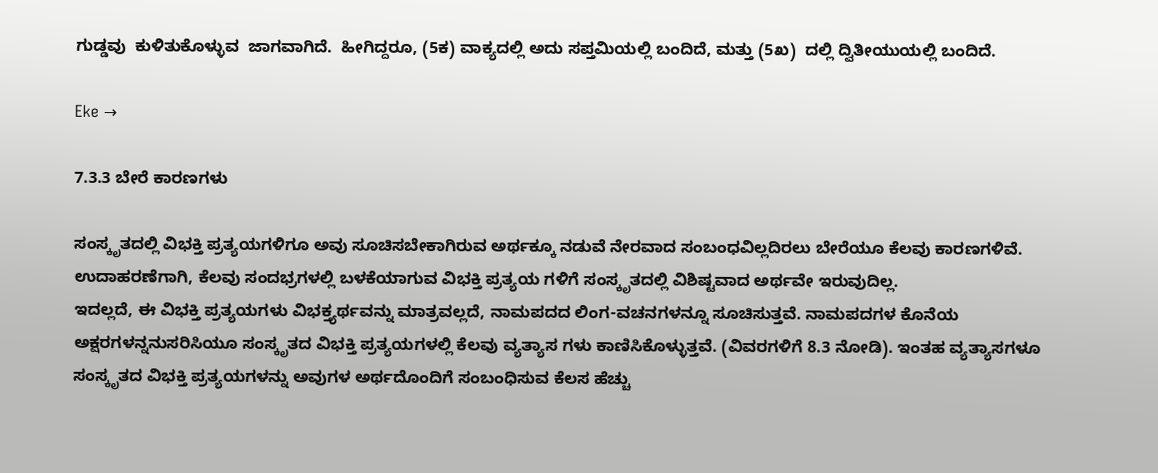ಗುಡ್ಡವು  ಕುಳಿತುಕೊಳ್ಳುವ  ಜಾಗವಾಗಿದೆ.  ಹೀಗಿದ್ದರೂ, (5ಕ) ವಾಕ್ಯದಲ್ಲಿ ಅದು ಸಪ್ತಮಿಯಲ್ಲಿ ಬಂದಿದೆ, ಮತ್ತು (5ಖ)  ದಲ್ಲಿ ದ್ವಿತೀಯುಯಲ್ಲಿ ಬಂದಿದೆ.

Eke →

7.3.3 ಬೇರೆ ಕಾರಣಗಳು

ಸಂಸ್ಕೃತದಲ್ಲಿ ವಿಭಕ್ತಿ ಪ್ರತ್ಯಯಗಳಿಗೂ ಅವು ಸೂಚಿಸಬೇಕಾಗಿರುವ ಅರ್ಥಕ್ಕೂ ನಡುವೆ ನೇರವಾದ ಸಂಬಂಧವಿಲ್ಲದಿರಲು ಬೇರೆಯೂ ಕೆಲವು ಕಾರಣಗಳಿವೆ. ಉದಾಹರಣೆಗಾಗಿ, ಕೆಲವು ಸಂದಭ್ರಗಳಲ್ಲಿ ಬಳಕೆಯಾಗುವ ವಿಭಕ್ತಿ ಪ್ರತ್ಯಯ ಗಳಿಗೆ ಸಂಸ್ಕೃತದಲ್ಲಿ ವಿಶಿಷ್ಟವಾದ ಅರ್ಥವೇ ಇರುವುದಿಲ್ಲ.
ಇದಲ್ಲದೆ, ಈ ವಿಭಕ್ತಿ ಪ್ರತ್ಯಯಗಳು ವಿಭಕ್ತ್ಯರ್ಥವನ್ನು ಮಾತ್ರವಲ್ಲದೆ, ನಾಮಪದದ ಲಿಂಗ-ವಚನಗಳನ್ನೂ ಸೂಚಿಸುತ್ತವೆ. ನಾಮಪದಗಳ ಕೊನೆಯ ಅಕ್ಷರಗಳನ್ನನುಸರಿಸಿಯೂ ಸಂಸ್ಕೃತದ ವಿಭಕ್ತಿ ಪ್ರತ್ಯಯಗಳಲ್ಲಿ ಕೆಲವು ವ್ಯತ್ಯಾಸ ಗಳು ಕಾಣಿಸಿಕೊಳ್ಳುತ್ತವೆ. (ವಿವರಗಳಿಗೆ 8.3 ನೋಡಿ). ಇಂತಹ ವ್ಯತ್ಯಾಸಗಳೂ ಸಂಸ್ಕೃತದ ವಿಭಕ್ತಿ ಪ್ರತ್ಯಯಗಳನ್ನು ಅವುಗಳ ಅರ್ಥದೊಂದಿಗೆ ಸಂಬಂಧಿಸುವ ಕೆಲಸ ಹೆಚ್ಚು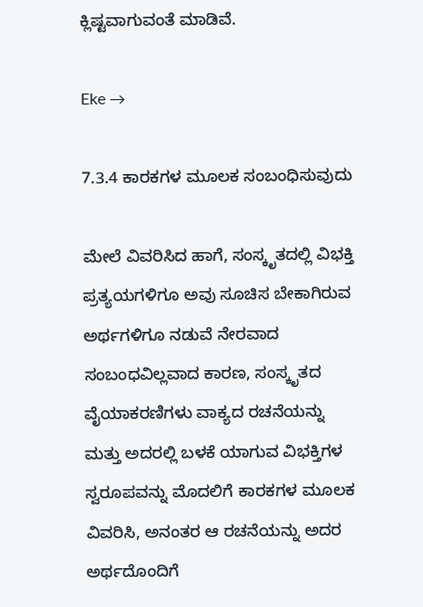ಕ್ಲಿಷ್ಟವಾಗುವಂತೆ ಮಾಡಿವೆ.

Eke →

7.3.4 ಕಾರಕಗಳ ಮೂಲಕ ಸಂಬಂಧಿಸುವುದು

ಮೇಲೆ ವಿವರಿಸಿದ ಹಾಗೆ, ಸಂಸ್ಕೃತದಲ್ಲಿ ವಿಭಕ್ತಿ ಪ್ರತ್ಯಯಗಳಿಗೂ ಅವು ಸೂಚಿಸ ಬೇಕಾಗಿರುವ ಅರ್ಥಗಳಿಗೂ ನಡುವೆ ನೇರವಾದ ಸಂಬಂಧವಿಲ್ಲವಾದ ಕಾರಣ, ಸಂಸ್ಕೃತದ ವೈಯಾಕರಣಿಗಳು ವಾಕ್ಯದ ರಚನೆಯನ್ನು ಮತ್ತು ಅದರಲ್ಲಿ ಬಳಕೆ ಯಾಗುವ ವಿಭಕ್ತಿಗಳ ಸ್ವರೂಪವನ್ನು ಮೊದಲಿಗೆ ಕಾರಕಗಳ ಮೂಲಕ ವಿವರಿಸಿ, ಅನಂತರ ಆ ರಚನೆಯನ್ನು ಅದರ ಅರ್ಥದೊಂದಿಗೆ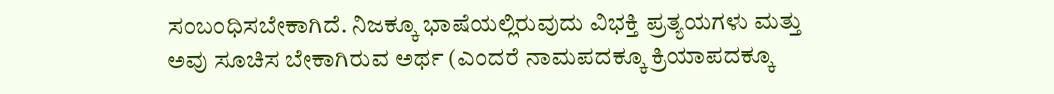ಸಂಬಂಧಿಸಬೇಕಾಗಿದೆ. ನಿಜಕ್ಕೂ ಭಾಷೆಯಲ್ಲಿರುವುದು ವಿಭಕ್ತಿ ಪ್ರತ್ಯಯಗಳು ಮತ್ತು ಅವು ಸೂಚಿಸ ಬೇಕಾಗಿರುವ ಅರ್ಥ (ಎಂದರೆ ನಾಮಪದಕ್ಕೂ ಕ್ರಿಯಾಪದಕ್ಕೂ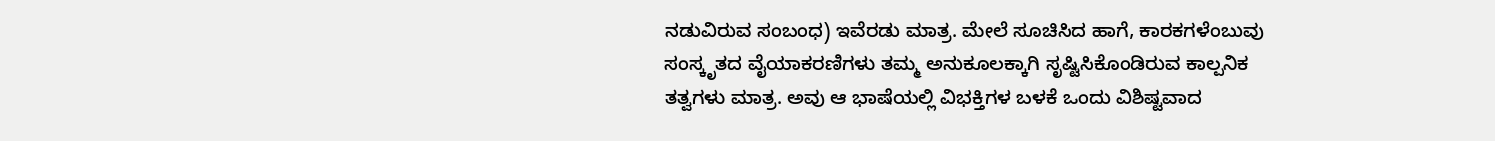ನಡುವಿರುವ ಸಂಬಂಧ) ಇವೆರಡು ಮಾತ್ರ. ಮೇಲೆ ಸೂಚಿಸಿದ ಹಾಗೆ, ಕಾರಕಗಳೆಂಬುವು ಸಂಸ್ಕೃತದ ವೈಯಾಕರಣಿಗಳು ತಮ್ಮ ಅನುಕೂಲಕ್ಕಾಗಿ ಸೃಷ್ಟಿಸಿಕೊಂಡಿರುವ ಕಾಲ್ಪನಿಕ ತತ್ವಗಳು ಮಾತ್ರ. ಅವು ಆ ಭಾಷೆಯಲ್ಲಿ ವಿಭಕ್ತಿಗಳ ಬಳಕೆ ಒಂದು ವಿಶಿಷ್ಟವಾದ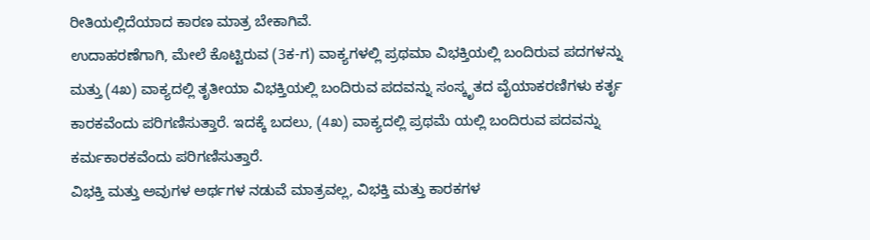ರೀತಿಯಲ್ಲಿದೆಯಾದ ಕಾರಣ ಮಾತ್ರ ಬೇಕಾಗಿವೆ.
ಉದಾಹರಣೆಗಾಗಿ, ಮೇಲೆ ಕೊಟ್ಟಿರುವ (3ಕ-ಗ) ವಾಕ್ಯಗಳಲ್ಲಿ ಪ್ರಥಮಾ ವಿಭಕ್ತಿಯಲ್ಲಿ ಬಂದಿರುವ ಪದಗಳನ್ನು ಮತ್ತು (4ಖ) ವಾಕ್ಯದಲ್ಲಿ ತೃತೀಯಾ ವಿಭಕ್ತಿಯಲ್ಲಿ ಬಂದಿರುವ ಪದವನ್ನು ಸಂಸ್ಕೃತದ ವೈಯಾಕರಣಿಗಳು ಕರ್ತೃ ಕಾರಕವೆಂದು ಪರಿಗಣಿಸುತ್ತಾರೆ. ಇದಕ್ಕೆ ಬದಲು, (4ಖ) ವಾಕ್ಯದಲ್ಲಿ ಪ್ರಥಮೆ ಯಲ್ಲಿ ಬಂದಿರುವ ಪದವನ್ನು ಕರ್ಮಕಾರಕವೆಂದು ಪರಿಗಣಿಸುತ್ತಾರೆ.
ವಿಭಕ್ತಿ ಮತ್ತು ಅವುಗಳ ಅರ್ಥಗಳ ನಡುವೆ ಮಾತ್ರವಲ್ಲ, ವಿಭಕ್ತಿ ಮತ್ತು ಕಾರಕಗಳ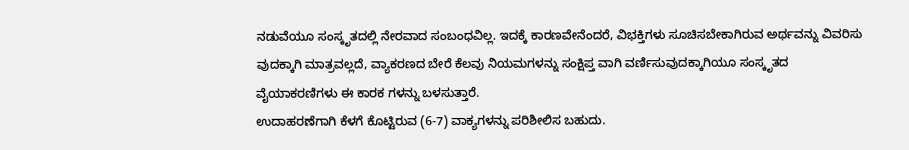ನಡುವೆಯೂ ಸಂಸ್ಕೃತದಲ್ಲಿ ನೇರವಾದ ಸಂಬಂಧವಿಲ್ಲ. ಇದಕ್ಕೆ ಕಾರಣವೇನೆಂದರೆ, ವಿಭಕ್ತಿಗಳು ಸೂಚಿಸಬೇಕಾಗಿರುವ ಅರ್ಥವನ್ನು ವಿವರಿಸು ವುದಕ್ಕಾಗಿ ಮಾತ್ರವಲ್ಲದೆ, ವ್ಯಾಕರಣದ ಬೇರೆ ಕೆಲವು ನಿಯಮಗಳನ್ನು ಸಂಕ್ಷಿಪ್ತ ವಾಗಿ ವರ್ಣಿಸುವುದಕ್ಕಾಗಿಯೂ ಸಂಸ್ಕೃತದ ವೈಯಾಕರಣಿಗಳು ಈ ಕಾರಕ ಗಳನ್ನು ಬಳಸುತ್ತಾರೆ.
ಉದಾಹರಣೆಗಾಗಿ ಕೆಳಗೆ ಕೊಟ್ಟಿರುವ (6-7) ವಾಕ್ಯಗಳನ್ನು ಪರಿಶೀಲಿಸ ಬಹುದು.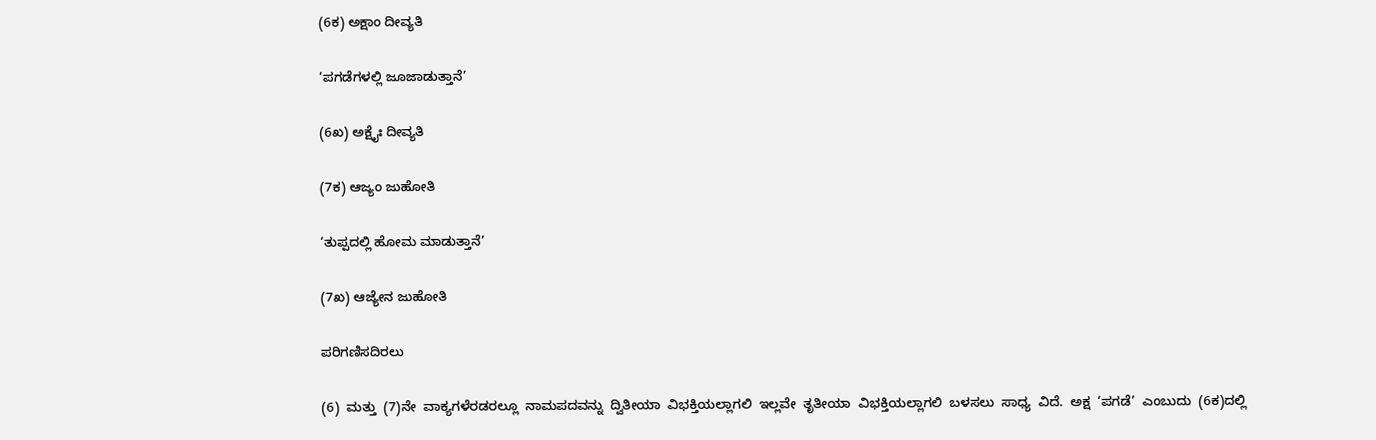(6ಕ) ಅಕ್ಷಾಂ ದೀವ್ಯತಿ

‘ಪಗಡೆಗಳಲ್ಲಿ ಜೂಜಾಡುತ್ತಾನೆ’

(6ಖ) ಅಕ್ಷೈಃ ದೀವ್ಯತಿ

(7ಕ) ಆಜ್ಯಂ ಜುಹೋತಿ

‘ತುಪ್ಪದಲ್ಲಿ ಹೋಮ ಮಾಡುತ್ತಾನೆ’

(7ಖ) ಆಜ್ಯೇನ ಜುಹೋತಿ

ಪರಿಗಣಿಸದಿರಲು

(6)  ಮತ್ತು  (7)ನೇ  ವಾಕ್ಯಗಳೆರಡರಲ್ಲೂ  ನಾಮಪದವನ್ನು  ದ್ವಿತೀಯಾ  ವಿಭಕ್ತಿಯಲ್ಲಾಗಲಿ  ಇಲ್ಲವೇ  ತೃತೀಯಾ  ವಿಭಕ್ತಿಯಲ್ಲಾಗಲಿ  ಬಳಸಲು  ಸಾಧ್ಯ  ವಿದೆ.  ಅಕ್ಷ  ‘ಪಗಡೆ’  ಎಂಬುದು  (6ಕ)ದಲ್ಲಿ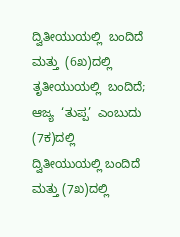ದ್ವಿತೀಯುಯಲ್ಲಿ  ಬಂದಿದೆ  ಮತ್ತು  (6ಖ)ದಲ್ಲಿ  ತೃತೀಯುಯಲ್ಲಿ  ಬಂದಿದೆ;  ಆಜ್ಯ  ‘ತುಪ್ಪ’  ಎಂಬುದು  (7ಕ)ದಲ್ಲಿ  ದ್ವಿತೀಯುಯಲ್ಲಿ ಬಂದಿದೆ ಮತ್ತು (7ಖ)ದಲ್ಲಿ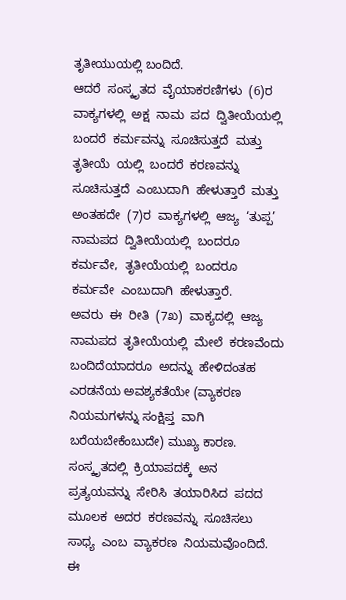ತೃತೀಯುಯಲ್ಲಿ ಬಂದಿದೆ.
ಆದರೆ  ಸಂಸ್ಕೃತದ  ವೈಯಾಕರಣಿಗಳು  (6)ರ  ವಾಕ್ಯಗಳಲ್ಲಿ  ಅಕ್ಷ  ನಾಮ  ಪದ  ದ್ವಿತೀಯೆಯಲ್ಲಿ  ಬಂದರೆ  ಕರ್ಮವನ್ನು  ಸೂಚಿಸುತ್ತದೆ  ಮತ್ತು  ತೃತೀಯೆ  ಯಲ್ಲಿ  ಬಂದರೆ  ಕರಣವನ್ನು  ಸೂಚಿಸುತ್ತದೆ  ಎಂಬುದಾಗಿ  ಹೇಳುತ್ತಾರೆ  ಮತ್ತು  ಅಂತಹದೇ  (7)ರ  ವಾಕ್ಯಗಳಲ್ಲಿ  ಆಜ್ಯ  ‘ತುಪ್ಪ’  ನಾಮಪದ  ದ್ವಿತೀಯೆಯಲ್ಲಿ  ಬಂದರೂ  ಕರ್ಮವೇ,  ತೃತೀಯೆಯಲ್ಲಿ  ಬಂದರೂ  ಕರ್ಮವೇ  ಎಂಬುದಾಗಿ  ಹೇಳುತ್ತಾರೆ.
ಅವರು  ಈ  ರೀತಿ  (7ಖ)  ವಾಕ್ಯದಲ್ಲಿ  ಆಜ್ಯ  ನಾಮಪದ  ತೃತೀಯೆಯಲ್ಲಿ  ಮೇಲೆ  ಕರಣವೆಂದು  ಬಂದಿದೆಯಾದರೂ  ಅದನ್ನು  ಹೇಳಿದಂತಹ ಎರಡನೆಯ ಅವಶ್ಯಕತೆಯೇ (ವ್ಯಾಕರಣ ನಿಯಮಗಳನ್ನು ಸಂಕ್ಷಿಪ್ತ  ವಾಗಿ ಬರೆಯಬೇಕೆಂಬುದೇ) ಮುಖ್ಯ ಕಾರಣ.
ಸಂಸ್ಕೃತದಲ್ಲಿ  ಕ್ರಿಯಾಪದಕ್ಕೆ  ಅನ  ಪ್ರತ್ಯಯವನ್ನು  ಸೇರಿಸಿ  ತಯಾರಿಸಿದ  ಪದದ  ಮೂಲಕ  ಅದರ  ಕರಣವನ್ನು  ಸೂಚಿಸಲು  ಸಾಧ್ಯ  ಎಂಬ  ವ್ಯಾಕರಣ  ನಿಯಮವೊಂದಿದೆ.  ಈ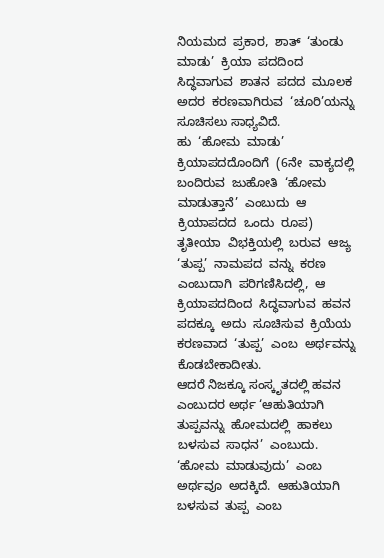ನಿಯಮದ  ಪ್ರಕಾರ,  ಶಾತ್  ‘ತುಂಡು  ಮಾಡು’  ಕ್ರಿಯಾ  ಪದದಿಂದ  ಸಿದ್ಧವಾಗುವ  ಶಾತನ  ಪದದ  ಮೂಲಕ  ಅದರ  ಕರಣವಾಗಿರುವ  ‘ಚೂರಿ’ಯನ್ನು ಸೂಚಿಸಲು ಸಾಧ್ಯವಿದೆ.
ಹು  ‘ಹೋಮ  ಮಾಡು’  ಕ್ರಿಯಾಪದದೊಂದಿಗೆ  (6ನೇ  ವಾಕ್ಯದಲ್ಲಿ  ಬಂದಿರುವ  ಜುಹೋತಿ  ‘ಹೋಮ  ಮಾಡುತ್ತಾನೆ’  ಎಂಬುದು  ಆ  ಕ್ರಿಯಾಪದದ  ಒಂದು  ರೂಪ)  ತೃತೀಯಾ  ವಿಭಕ್ತಿಯಲ್ಲಿ  ಬರುವ  ಆಜ್ಯ  ‘ತುಪ್ಪ’  ನಾಮಪದ  ವನ್ನು  ಕರಣ  ಎಂಬುದಾಗಿ  ಪರಿಗಣಿಸಿದಲ್ಲಿ,  ಆ  ಕ್ರಿಯಾಪದದಿಂದ  ಸಿದ್ಧವಾಗುವ  ಹವನ  ಪದಕ್ಕೂ  ಅದು  ಸೂಚಿಸುವ  ಕ್ರಿಯೆಯ  ಕರಣವಾದ  ‘ತುಪ್ಪ’  ಎಂಬ  ಅರ್ಥವನ್ನು ಕೊಡಬೇಕಾದೀತು.
ಆದರೆ ನಿಜಕ್ಕೂ ಸಂಸ್ಕೃತದಲ್ಲಿ ಹವನ ಎಂಬುದರ ಅರ್ಥ ‘ಆಹುತಿಯಾಗಿ  ತುಪ್ಪವನ್ನು  ಹೋಮದಲ್ಲಿ  ಹಾಕಲು  ಬಳಸುವ  ಸಾಧನ’  ಎಂಬುದು.  ‘ಹೋಮ  ಮಾಡುವುದು’  ಎಂಬ  ಅರ್ಥವೂ  ಅದಕ್ಕಿದೆ.  ಆಹುತಿಯಾಗಿ  ಬಳಸುವ  ತುಪ್ಪ  ಎಂಬ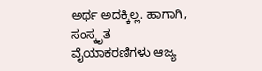ಅರ್ಥ ಅದಕ್ಕಿಲ್ಲ. ಹಾಗಾಗಿ, ಸಂಸ್ಕೃತ ವೈಯಾಕರಣಿಗಳು ಆಜ್ಯ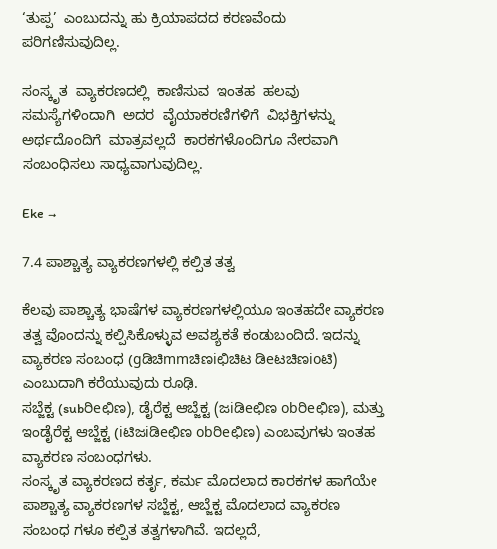‘ತುಪ್ಪ’  ಎಂಬುದನ್ನು ಹು ಕ್ರಿಯಾಪದದ ಕರಣವೆಂದು ಪರಿಗಣಿಸುವುದಿಲ್ಲ.

ಸಂಸ್ಕೃತ  ವ್ಯಾಕರಣದಲ್ಲಿ  ಕಾಣಿಸುವ  ಇಂತಹ  ಹಲವು  ಸಮಸ್ಯೆಗಳಿಂದಾಗಿ  ಅದರ  ವೈಯಾಕರಣಿಗಳಿಗೆ  ವಿಭಕ್ತಿಗಳನ್ನು  ಅರ್ಥದೊಂದಿಗೆ  ಮಾತ್ರವಲ್ಲದೆ  ಕಾರಕಗಳೊಂದಿಗೂ ನೇರವಾಗಿ ಸಂಬಂಧಿಸಲು ಸಾಧ್ಯವಾಗುವುದಿಲ್ಲ.

Eke →

7.4 ಪಾಶ್ಚಾತ್ಯ ವ್ಯಾಕರಣಗಳಲ್ಲಿ ಕಲ್ಪಿತ ತತ್ವ

ಕೆಲವು ಪಾಶ್ಚಾತ್ಯ ಭಾಷೆಗಳ ವ್ಯಾಕರಣಗಳಲ್ಲಿಯೂ ಇಂತಹದೇ ವ್ಯಾಕರಣ ತತ್ವ ವೊಂದನ್ನು ಕಲ್ಪಿಸಿಕೊಳ್ಳುವ ಅವಶ್ಯಕತೆ ಕಂಡುಬಂದಿದೆ. ಇದನ್ನು ವ್ಯಾಕರಣ ಸಂಬಂಧ (gಡಿಚಿmmಚಿಣiಛಿಚಿಟ ಡಿeಟಚಿಣioಟಿ) ಎಂಬುದಾಗಿ ಕರೆಯುವುದು ರೂಢಿ.
ಸಬ್ಜೆಕ್ಟ (subರಿeಛಿಣ), ಡೈರೆಕ್ಟ ಆಬ್ಜೆಕ್ಟ (ಜiಡಿeಛಿಣ obರಿeಛಿಣ), ಮತ್ತು ಇಂಡೈರೆಕ್ಟ ಆಬ್ಜೆಕ್ಟ (iಟಿಜiಡಿeಛಿಣ obರಿeಛಿಣ) ಎಂಬವುಗಳು ಇಂತಹ ವ್ಯಾಕರಣ ಸಂಬಂಧಗಳು.
ಸಂಸ್ಕೃತ ವ್ಯಾಕರಣದ ಕರ್ತೃ, ಕರ್ಮ ಮೊದಲಾದ ಕಾರಕಗಳ ಹಾಗೆಯೇ ಪಾಶ್ಚಾತ್ಯ ವ್ಯಾಕರಣಗಳ ಸಬ್ಜೆಕ್ಟ, ಆಬ್ಜೆಕ್ಟ ಮೊದಲಾದ ವ್ಯಾಕರಣ ಸಂಬಂಧ ಗಳೂ ಕಲ್ಪಿತ ತತ್ವಗಳಾಗಿವೆ. ಇದಲ್ಲದೆ,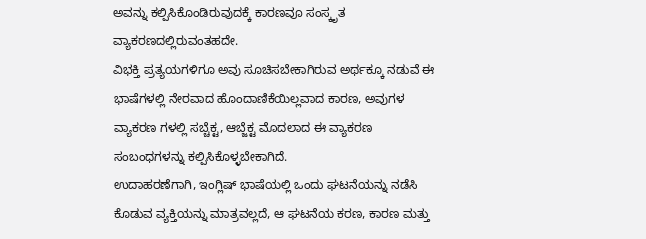ಅವನ್ನು ಕಲ್ಪಿಸಿಕೊಂಡಿರುವುದಕ್ಕೆ ಕಾರಣವೂ ಸಂಸ್ಕೃತ ವ್ಯಾಕರಣದಲ್ಲಿರುವಂತಹದೇ.
ವಿಭಕ್ತಿ ಪ್ರತ್ಯಯಗಳಿಗೂ ಅವು ಸೂಚಿಸಬೇಕಾಗಿರುವ ಅರ್ಥಕ್ಕೂ ನಡುವೆ ಈ ಭಾಷೆಗಳಲ್ಲಿ ನೇರವಾದ ಹೊಂದಾಣಿಕೆಯಿಲ್ಲವಾದ ಕಾರಣ, ಅವುಗಳ ವ್ಯಾಕರಣ ಗಳಲ್ಲಿ ಸಬ್ಚೆಕ್ಟ, ಆಬ್ಜೆಕ್ಟ ಮೊದಲಾದ ಈ ವ್ಯಾಕರಣ ಸಂಬಂಧಗಳನ್ನು ಕಲ್ಪಿಸಿಕೊಳ್ಳಬೇಕಾಗಿದೆ.
ಉದಾಹರಣೆಗಾಗಿ, ಇಂಗ್ಲಿಷ್ ಭಾಷೆಯಲ್ಲಿ ಒಂದು ಘಟನೆಯನ್ನು ನಡೆಸಿ ಕೊಡುವ ವ್ಯಕ್ತಿಯನ್ನು ಮಾತ್ರವಲ್ಲದೆ, ಆ ಘಟನೆಯ ಕರಣ, ಕಾರಣ ಮತ್ತು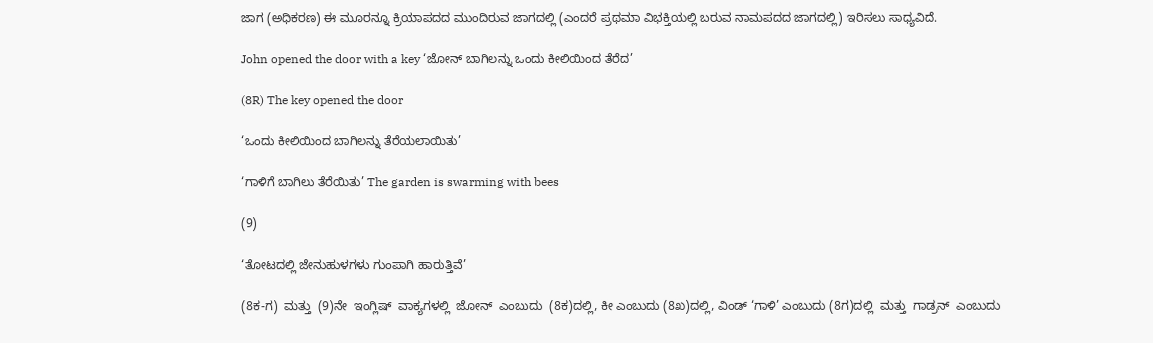ಜಾಗ (ಅಧಿಕರಣ) ಈ ಮೂರನ್ನೂ ಕ್ರಿಯಾಪದದ ಮುಂದಿರುವ ಜಾಗದಲ್ಲಿ (ಎಂದರೆ ಪ್ರಥಮಾ ವಿಭಕ್ತಿಯಲ್ಲಿ ಬರುವ ನಾಮಪದದ ಜಾಗದಲ್ಲಿ) ಇರಿಸಲು ಸಾಧ್ಯವಿದೆ.

John opened the door with a key ‘ಜೋನ್ ಬಾಗಿಲನ್ನು ಒಂದು ಕೀಲಿಯಿಂದ ತೆರೆದ’

(8R) The key opened the door

‘ಒಂದು ಕೀಲಿಯಿಂದ ಬಾಗಿಲನ್ನು ತೆರೆಯಲಾಯಿತು’

‘ಗಾಳಿಗೆ ಬಾಗಿಲು ತೆರೆಯಿತು’ The garden is swarming with bees

(9)

‘ತೋಟದಲ್ಲಿ ಜೇನುಹುಳಗಳು ಗುಂಪಾಗಿ ಹಾರುತ್ತಿವೆ’

(8ಕ-ಗ)  ಮತ್ತು  (9)ನೇ  ಇಂಗ್ಲಿಷ್  ವಾಕ್ಯಗಳಲ್ಲಿ  ಜೋನ್  ಎಂಬುದು  (8ಕ)ದಲ್ಲಿ, ಕೀ ಎಂಬುದು (8ಖ)ದಲ್ಲಿ, ವಿಂಡ್ ‘ಗಾಳಿ’ ಎಂಬುದು (8ಗ)ದಲ್ಲಿ  ಮತ್ತು  ಗಾಡ್ರನ್  ಎಂಬುದು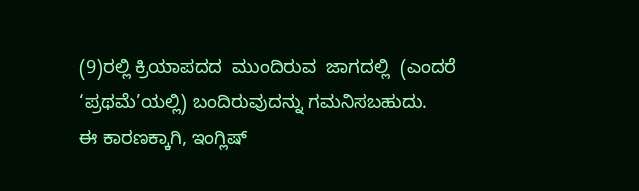(9)ರಲ್ಲಿ ಕ್ರಿಯಾಪದದ  ಮುಂದಿರುವ  ಜಾಗದಲ್ಲಿ  (ಎಂದರೆ ‘ಪ್ರಥಮೆ’ಯಲ್ಲಿ) ಬಂದಿರುವುದನ್ನು ಗಮನಿಸಬಹುದು.
ಈ ಕಾರಣಕ್ಕಾಗಿ, ಇಂಗ್ಲಿಷ್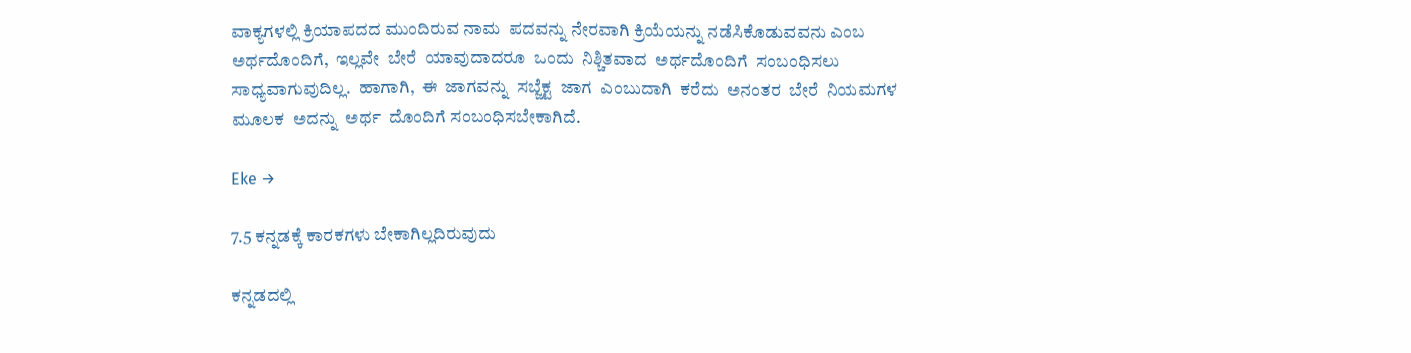ವಾಕ್ಯಗಳಲ್ಲಿ ಕ್ರಿಯಾಪದದ ಮುಂದಿರುವ ನಾಮ  ಪದವನ್ನು ನೇರವಾಗಿ ಕ್ರಿಯೆಯನ್ನು ನಡೆಸಿಕೊಡುವವನು ಎಂಬ ಅರ್ಥದೊಂದಿಗೆ,  ಇಲ್ಲವೇ  ಬೇರೆ  ಯಾವುದಾದರೂ  ಒಂದು  ನಿಶ್ಚಿತವಾದ  ಅರ್ಥದೊಂದಿಗೆ  ಸಂಬಂಧಿಸಲು  ಸಾಧ್ಯವಾಗುವುದಿಲ್ಲ.  ಹಾಗಾಗಿ,  ಈ  ಜಾಗವನ್ನು  ಸಬ್ಜೆಕ್ಟ  ಜಾಗ  ಎಂಬುದಾಗಿ  ಕರೆದು  ಅನಂತರ  ಬೇರೆ  ನಿಯಮಗಳ  ಮೂಲಕ  ಅದನ್ನು  ಅರ್ಥ  ದೊಂದಿಗೆ ಸಂಬಂಧಿಸಬೇಕಾಗಿದೆ.

Eke →

7.5 ಕನ್ನಡಕ್ಕೆ ಕಾರಕಗಳು ಬೇಕಾಗಿಲ್ಲದಿರುವುದು

ಕನ್ನಡದಲ್ಲಿ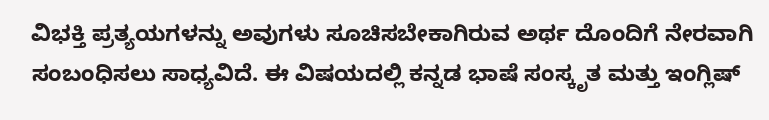ವಿಭಕ್ತಿ ಪ್ರತ್ಯಯಗಳನ್ನು ಅವುಗಳು ಸೂಚಿಸಬೇಕಾಗಿರುವ ಅರ್ಥ ದೊಂದಿಗೆ ನೇರವಾಗಿ ಸಂಬಂಧಿಸಲು ಸಾಧ್ಯವಿದೆ. ಈ ವಿಷಯದಲ್ಲಿ ಕನ್ನಡ ಭಾಷೆ ಸಂಸ್ಕೃತ ಮತ್ತು ಇಂಗ್ಲಿಷ್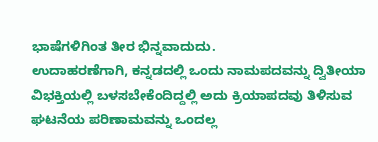ಭಾಷೆಗಳಿಗಿಂತ ತೀರ ಭಿನ್ನವಾದುದು.
ಉದಾಹರಣೆಗಾಗಿ, ಕನ್ನಡದಲ್ಲಿ ಒಂದು ನಾಮಪದವನ್ನು ದ್ವಿತೀಯಾ ವಿಭಕ್ತಿಯಲ್ಲಿ ಬಳಸಬೇಕೆಂದಿದ್ದಲ್ಲಿ ಅದು ಕ್ರಿಯಾಪದವು ತಿಳಿಸುವ ಘಟನೆಯ ಪರಿಣಾಮವನ್ನು ಒಂದಲ್ಲ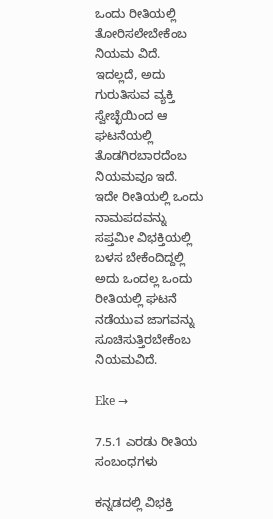ಒಂದು ರೀತಿಯಲ್ಲಿ ತೋರಿಸಲೇಬೇಕೆಂಬ ನಿಯಮ ವಿದೆ. ಇದಲ್ಲದೆ, ಅದು ಗುರುತಿಸುವ ವ್ಯಕ್ತಿ ಸ್ವೇಚ್ಛೆಯಿಂದ ಆ ಘಟನೆಯಲ್ಲಿ ತೊಡಗಿರಬಾರದೆಂಬ ನಿಯಮವೂ ಇದೆ.
ಇದೇ ರೀತಿಯಲ್ಲಿ ಒಂದು ನಾಮಪದವನ್ನು ಸಪ್ತಮೀ ವಿಭಕ್ತಿಯಲ್ಲಿ ಬಳಸ ಬೇಕೆಂದಿದ್ದಲ್ಲಿ ಅದು ಒಂದಲ್ಲ ಒಂದು ರೀತಿಯಲ್ಲಿ ಘಟನೆ ನಡೆಯುವ ಜಾಗವನ್ನು ಸೂಚಿಸುತ್ತಿರಬೇಕೆಂಬ ನಿಯಮವಿದೆ.

Eke →

7.5.1 ಎರಡು ರೀತಿಯ ಸಂಬಂಧಗಳು

ಕನ್ನಡದಲ್ಲಿ ವಿಭಕ್ತಿ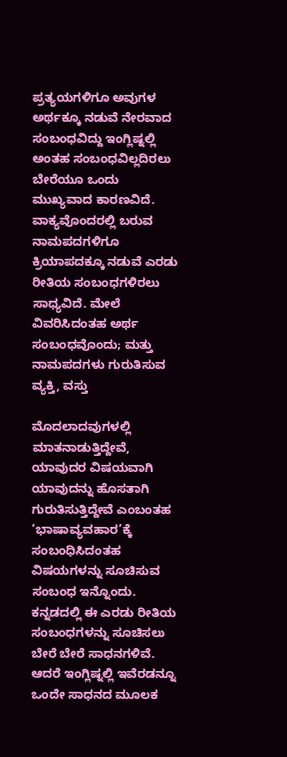ಪ್ರತ್ಯಯಗಳಿಗೂ ಅವುಗಳ ಅರ್ಥಕ್ಕೂ ನಡುವೆ ನೇರವಾದ ಸಂಬಂಧವಿದ್ದು ಇಂಗ್ಲಿಷ್ನಲ್ಲಿ ಅಂತಹ ಸಂಬಂಧವಿಲ್ಲದಿರಲು ಬೇರೆಯೂ ಒಂದು ಮುಖ್ಯವಾದ ಕಾರಣವಿದೆ.
ವಾಕ್ಯವೊಂದರಲ್ಲಿ ಬರುವ ನಾಮಪದಗಳಿಗೂ ಕ್ರಿಯಾಪದಕ್ಕೂ ನಡುವೆ ಎರಡು ರೀತಿಯ ಸಂಬಂಧಗಳಿರಲು ಸಾಧ್ಯವಿದೆ. ಮೇಲೆ ವಿವರಿಸಿದಂತಹ ಅರ್ಥ ಸಂಬಂಧವೊಂದು; ಮತ್ತು ನಾಮಪದಗಳು ಗುರುತಿಸುವ ವ್ಯಕ್ತಿ, ವಸ್ತು

ಮೊದಲಾದವುಗಳಲ್ಲಿ ಮಾತನಾಡುತ್ತಿದ್ದೇವೆ, ಯಾವುದರ ವಿಷಯವಾಗಿ ಯಾವುದನ್ನು ಹೊಸತಾಗಿ ಗುರುತಿಸುತ್ತಿದ್ದೇವೆ ಎಂಬಂತಹ ‘ಭಾಷಾವ್ಯವಹಾರ’ಕ್ಕೆ ಸಂಬಂಧಿಸಿದಂತಹ ವಿಷಯಗಳನ್ನು ಸೂಚಿಸುವ ಸಂಬಂಧ ಇನ್ನೊಂದು.
ಕನ್ನಡದಲ್ಲಿ ಈ ಎರಡು ರೀತಿಯ ಸಂಬಂಧಗಳನ್ನು ಸೂಚಿಸಲು ಬೇರೆ ಬೇರೆ ಸಾಧನಗಳಿವೆ. ಆದರೆ ಇಂಗ್ಲಿಷ್ನಲ್ಲಿ ಇವೆರಡನ್ನೂ ಒಂದೇ ಸಾಧನದ ಮೂಲಕ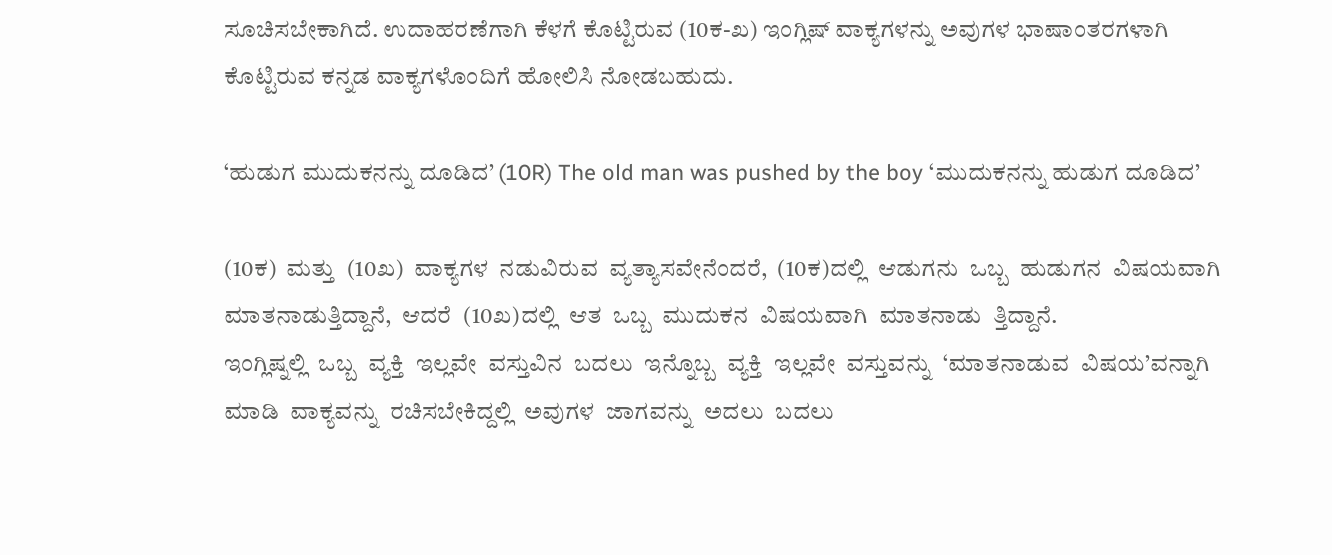ಸೂಚಿಸಬೇಕಾಗಿದೆ. ಉದಾಹರಣೆಗಾಗಿ ಕೆಳಗೆ ಕೊಟ್ಟಿರುವ (10ಕ-ಖ) ಇಂಗ್ಲಿಷ್ ವಾಕ್ಯಗಳನ್ನು ಅವುಗಳ ಭಾಷಾಂತರಗಳಾಗಿ ಕೊಟ್ಟಿರುವ ಕನ್ನಡ ವಾಕ್ಯಗಳೊಂದಿಗೆ ಹೋಲಿಸಿ ನೋಡಬಹುದು.

‘ಹುಡುಗ ಮುದುಕನನ್ನು ದೂಡಿದ’ (10R) The old man was pushed by the boy ‘ಮುದುಕನನ್ನು ಹುಡುಗ ದೂಡಿದ’

(10ಕ)  ಮತ್ತು  (10ಖ)  ವಾಕ್ಯಗಳ  ನಡುವಿರುವ  ವ್ಯತ್ಯಾಸವೇನೆಂದರೆ,  (10ಕ)ದಲ್ಲಿ  ಆಡುಗನು  ಒಬ್ಬ  ಹುಡುಗನ  ವಿಷಯವಾಗಿ  ಮಾತನಾಡುತ್ತಿದ್ದಾನೆ,  ಆದರೆ  (10ಖ)ದಲ್ಲಿ  ಆತ  ಒಬ್ಬ  ಮುದುಕನ  ವಿಷಯವಾಗಿ  ಮಾತನಾಡು  ತ್ತಿದ್ದಾನೆ.
ಇಂಗ್ಲಿಷ್ನಲ್ಲಿ  ಒಬ್ಬ  ವ್ಯಕ್ತಿ  ಇಲ್ಲವೇ  ವಸ್ತುವಿನ  ಬದಲು  ಇನ್ನೊಬ್ಬ  ವ್ಯಕ್ತಿ  ಇಲ್ಲವೇ  ವಸ್ತುವನ್ನು  ‘ಮಾತನಾಡುವ  ವಿಷಯ’ವನ್ನಾಗಿ  ಮಾಡಿ  ವಾಕ್ಯವನ್ನು  ರಚಿಸಬೇಕಿದ್ದಲ್ಲಿ  ಅವುಗಳ  ಜಾಗವನ್ನು  ಅದಲು  ಬದಲು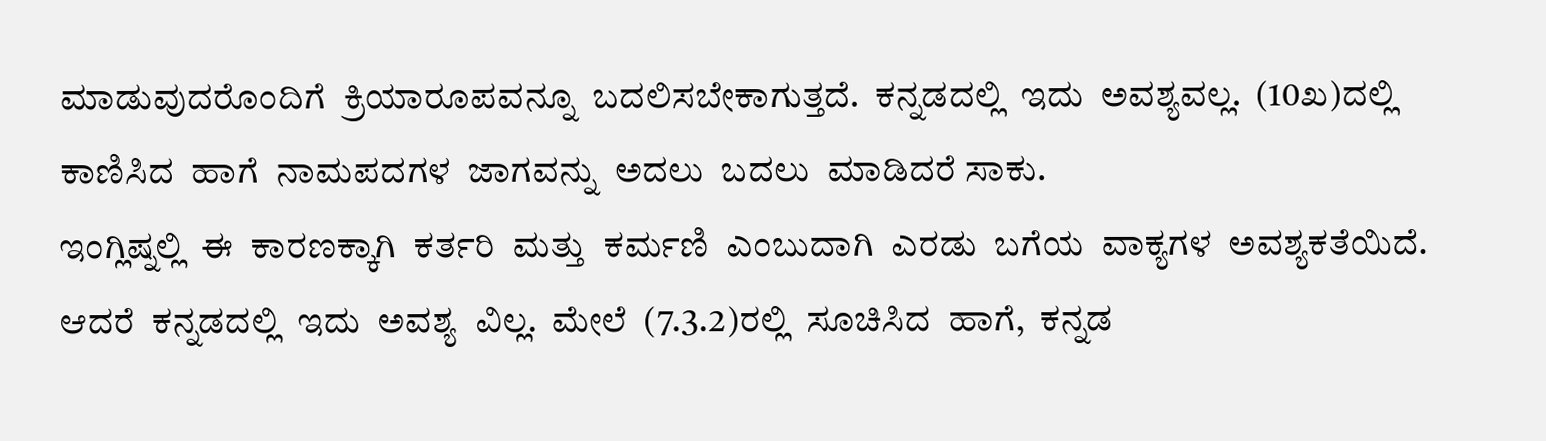ಮಾಡುವುದರೊಂದಿಗೆ  ಕ್ರಿಯಾರೂಪವನ್ನೂ  ಬದಲಿಸಬೇಕಾಗುತ್ತದೆ.  ಕನ್ನಡದಲ್ಲಿ  ಇದು  ಅವಶ್ಯವಲ್ಲ.  (10ಖ)ದಲ್ಲಿ  ಕಾಣಿಸಿದ  ಹಾಗೆ  ನಾಮಪದಗಳ  ಜಾಗವನ್ನು  ಅದಲು  ಬದಲು  ಮಾಡಿದರೆ ಸಾಕು.
ಇಂಗ್ಲಿಷ್ನಲ್ಲಿ  ಈ  ಕಾರಣಕ್ಕಾಗಿ  ಕರ್ತರಿ  ಮತ್ತು  ಕರ್ಮಣಿ  ಎಂಬುದಾಗಿ  ಎರಡು  ಬಗೆಯ  ವಾಕ್ಯಗಳ  ಅವಶ್ಯಕತೆಯಿದೆ.  ಆದರೆ  ಕನ್ನಡದಲ್ಲಿ  ಇದು  ಅವಶ್ಯ  ವಿಲ್ಲ.  ಮೇಲೆ  (7.3.2)ರಲ್ಲಿ  ಸೂಚಿಸಿದ  ಹಾಗೆ,  ಕನ್ನಡ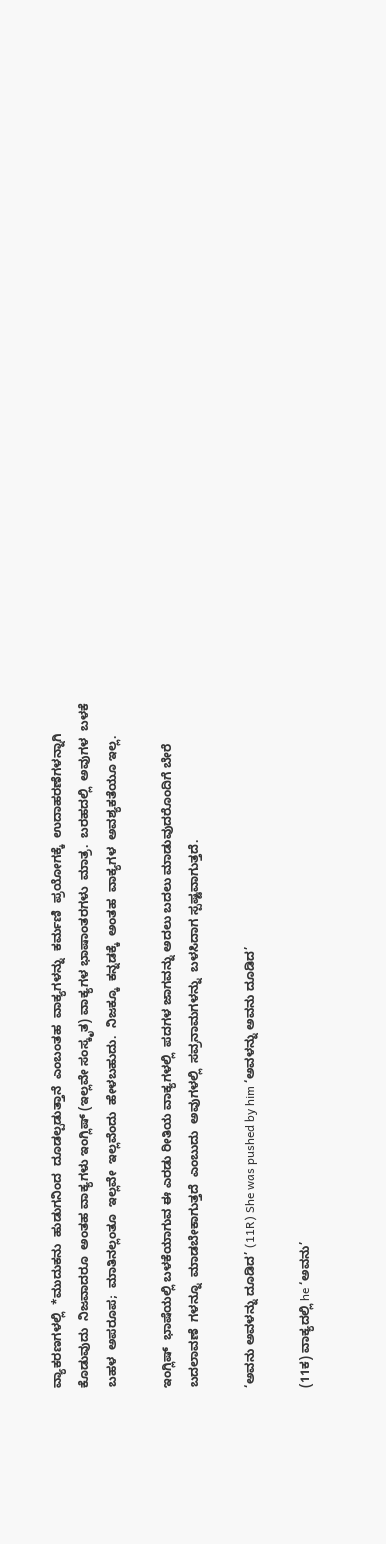ವ್ಯಾಕರಣಗಳಲ್ಲಿ  *ಮುದುಕನು  ಹುಡುಗನಿಂದ  ದೂಡಲ್ಪಡುತ್ತಾನೆ  ಎಂಬಂತಹ  ವಾಕ್ಯಗಳನ್ನು  ಕರ್ಮಣಿ  ಪ್ರಯೋಗಕ್ಕೆ  ಉದಾಹರಣೆಗಳನ್ನಾಗಿ  ಕೊಡುವುದು  ನಿಜವಾದರೂ  ಅಂತಹ ವಾಕ್ಯಗಳು ಇಂಗ್ಲಿಷ್ (ಇಲ್ಲವೇ ಸಂಸ್ಕೃತ) ವಾಕ್ಯಗಳ ಭಾಷಾಂತರಗಳು  ಮಾತ್ರ.  ಬರಹದಲ್ಲಿ  ಅವುಗಳ  ಬಳಕೆ  ಬಹಳ  ಅಪರೂಪ;  ಮಾತಿನಲ್ಲಂತೂ  ಇಲ್ಲವೇ  ಇಲ್ಲವೆಂದು  ಹೇಳಬಹುದು.  ನಿಜಕ್ಕೂ  ಕನ್ನಡಕ್ಕೆ  ಅಂತಹ  ವಾಕ್ಯಗಳ  ಅವಶ್ಯಕತೆಯೂ ಇಲ್ಲ.

ಇಂಗ್ಲಿಷ್  ಭಾಷೆಯಲ್ಲಿ ಬಳಕೆಯಾಗುವ ಈ ಎರಡು ರೀತಿಯ ವಾಕ್ಯಗಳಲ್ಲಿ  ಪದಗಳ ಜಾಗವನ್ನು ಅದಲು ಬದಲು ಮಾಡುವುದರೊಂದಿಗೆ ಬೇರೆ ಬದಲಾವಣೆ  ಗಳನ್ನೂ  ಮಾಡಬೇಕಾಗುತ್ತದೆ  ಎಂಬುದು  ಅವುಗಳಲ್ಲಿ  ಸವ್ರನಾಮಗಳನ್ನು  ಬಳಸಿದಾಗ ಸ್ಪಷ್ಟವಾಗುತ್ತದೆ.

‘ಅವನು ಅವಳನ್ನು ದೂಡಿದ’ (11R) She was pushed by him ‘ಅವಳನ್ನು ಅವನು ದೂಡಿದ’

(11ಕ) ವಾಕ್ಯದಲ್ಲಿ he ‘ಅವನು’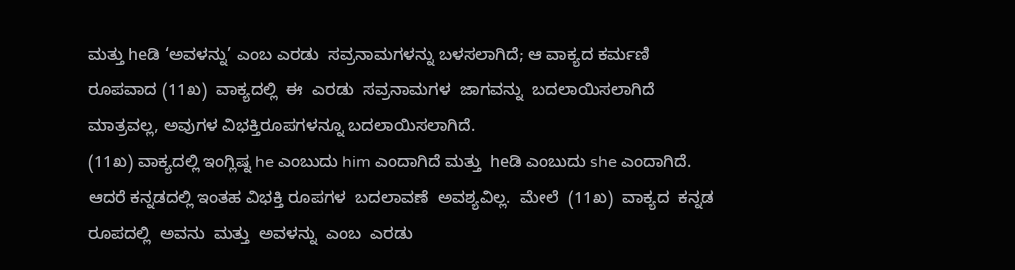ಮತ್ತು heಡಿ ‘ಅವಳನ್ನು’ ಎಂಬ ಎರಡು  ಸವ್ರನಾಮಗಳನ್ನು ಬಳಸಲಾಗಿದೆ; ಆ ವಾಕ್ಯದ ಕರ್ಮಣಿ ರೂಪವಾದ (11ಖ)  ವಾಕ್ಯದಲ್ಲಿ  ಈ  ಎರಡು  ಸವ್ರನಾಮಗಳ  ಜಾಗವನ್ನು  ಬದಲಾಯಿಸಲಾಗಿದೆ  ಮಾತ್ರವಲ್ಲ, ಅವುಗಳ ವಿಭಕ್ತಿರೂಪಗಳನ್ನೂ ಬದಲಾಯಿಸಲಾಗಿದೆ.
(11ಖ) ವಾಕ್ಯದಲ್ಲಿ ಇಂಗ್ಲಿಷ್ನ he ಎಂಬುದು him ಎಂದಾಗಿದೆ ಮತ್ತು  heಡಿ ಎಂಬುದು she ಎಂದಾಗಿದೆ. ಆದರೆ ಕನ್ನಡದಲ್ಲಿ ಇಂತಹ ವಿಭಕ್ತಿ ರೂಪಗಳ  ಬದಲಾವಣೆ  ಅವಶ್ಯವಿಲ್ಲ.  ಮೇಲೆ  (11ಖ)  ವಾಕ್ಯದ  ಕನ್ನಡ  ರೂಪದಲ್ಲಿ  ಅವನು  ಮತ್ತು  ಅವಳನ್ನು  ಎಂಬ  ಎರಡು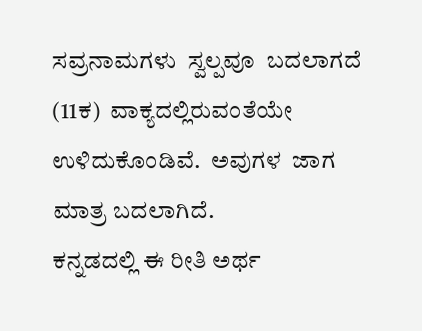ಸವ್ರನಾಮಗಳು  ಸ್ವಲ್ಪವೂ  ಬದಲಾಗದೆ  (11ಕ)  ವಾಕ್ಯದಲ್ಲಿರುವಂತೆಯೇ  ಉಳಿದುಕೊಂಡಿವೆ.  ಅವುಗಳ  ಜಾಗ ಮಾತ್ರ ಬದಲಾಗಿದೆ.
ಕನ್ನಡದಲ್ಲಿ ಈ ರೀತಿ ಅರ್ಥ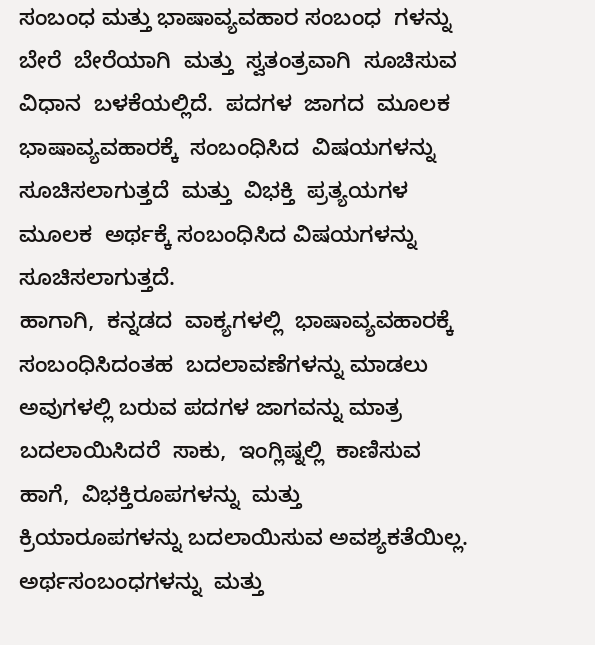ಸಂಬಂಧ ಮತ್ತು ಭಾಷಾವ್ಯವಹಾರ ಸಂಬಂಧ  ಗಳನ್ನು  ಬೇರೆ  ಬೇರೆಯಾಗಿ  ಮತ್ತು  ಸ್ವತಂತ್ರವಾಗಿ  ಸೂಚಿಸುವ  ವಿಧಾನ  ಬಳಕೆಯಲ್ಲಿದೆ.  ಪದಗಳ  ಜಾಗದ  ಮೂಲಕ  ಭಾಷಾವ್ಯವಹಾರಕ್ಕೆ  ಸಂಬಂಧಿಸಿದ  ವಿಷಯಗಳನ್ನು  ಸೂಚಿಸಲಾಗುತ್ತದೆ  ಮತ್ತು  ವಿಭಕ್ತಿ  ಪ್ರತ್ಯಯಗಳ  ಮೂಲಕ  ಅರ್ಥಕ್ಕೆ ಸಂಬಂಧಿಸಿದ ವಿಷಯಗಳನ್ನು ಸೂಚಿಸಲಾಗುತ್ತದೆ.
ಹಾಗಾಗಿ,  ಕನ್ನಡದ  ವಾಕ್ಯಗಳಲ್ಲಿ  ಭಾಷಾವ್ಯವಹಾರಕ್ಕೆ  ಸಂಬಂಧಿಸಿದಂತಹ  ಬದಲಾವಣೆಗಳನ್ನು ಮಾಡಲು ಅವುಗಳಲ್ಲಿ ಬರುವ ಪದಗಳ ಜಾಗವನ್ನು ಮಾತ್ರ  ಬದಲಾಯಿಸಿದರೆ  ಸಾಕು,  ಇಂಗ್ಲಿಷ್ನಲ್ಲಿ  ಕಾಣಿಸುವ  ಹಾಗೆ,  ವಿಭಕ್ತಿರೂಪಗಳನ್ನು  ಮತ್ತು ಕ್ರಿಯಾರೂಪಗಳನ್ನು ಬದಲಾಯಿಸುವ ಅವಶ್ಯಕತೆಯಿಲ್ಲ.
ಅರ್ಥಸಂಬಂಧಗಳನ್ನು  ಮತ್ತು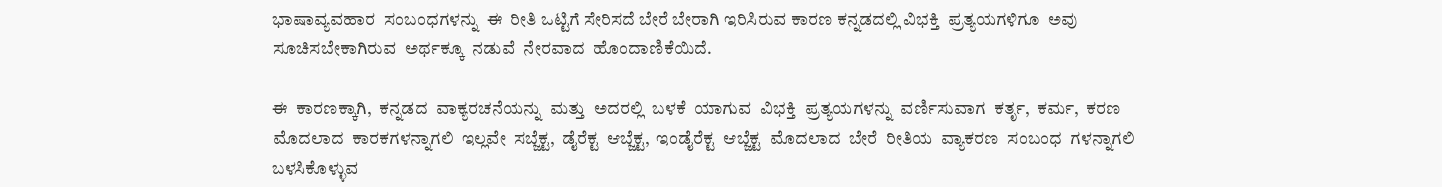ಭಾಷಾವ್ಯವಹಾರ  ಸಂಬಂಧಗಳನ್ನು  ಈ  ರೀತಿ ಒಟ್ಟಿಗೆ ಸೇರಿಸದೆ ಬೇರೆ ಬೇರಾಗಿ ಇರಿಸಿರುವ ಕಾರಣ ಕನ್ನಡದಲ್ಲಿ ವಿಭಕ್ತಿ  ಪ್ರತ್ಯಯಗಳಿಗೂ  ಅವು  ಸೂಚಿಸಬೇಕಾಗಿರುವ  ಅರ್ಥಕ್ಕೂ  ನಡುವೆ  ನೇರವಾದ  ಹೊಂದಾಣಿಕೆಯಿದೆ.

ಈ  ಕಾರಣಕ್ಕಾಗಿ,  ಕನ್ನಡದ  ವಾಕ್ಯರಚನೆಯನ್ನು  ಮತ್ತು  ಅದರಲ್ಲಿ  ಬಳಕೆ  ಯಾಗುವ  ವಿಭಕ್ತಿ  ಪ್ರತ್ಯಯಗಳನ್ನು  ವರ್ಣಿಸುವಾಗ  ಕರ್ತೃ,  ಕರ್ಮ,  ಕರಣ  ಮೊದಲಾದ  ಕಾರಕಗಳನ್ನಾಗಲಿ  ಇಲ್ಲವೇ  ಸಬ್ಜೆಕ್ಟ,  ಡೈರೆಕ್ಟ  ಆಬ್ಜೆಕ್ಟ,  ಇಂಡೈರೆಕ್ಟ  ಆಬ್ಜೆಕ್ಟ  ಮೊದಲಾದ  ಬೇರೆ  ರೀತಿಯ  ವ್ಯಾಕರಣ  ಸಂಬಂಧ  ಗಳನ್ನಾಗಲಿ  ಬಳಸಿಕೊಳ್ಳುವ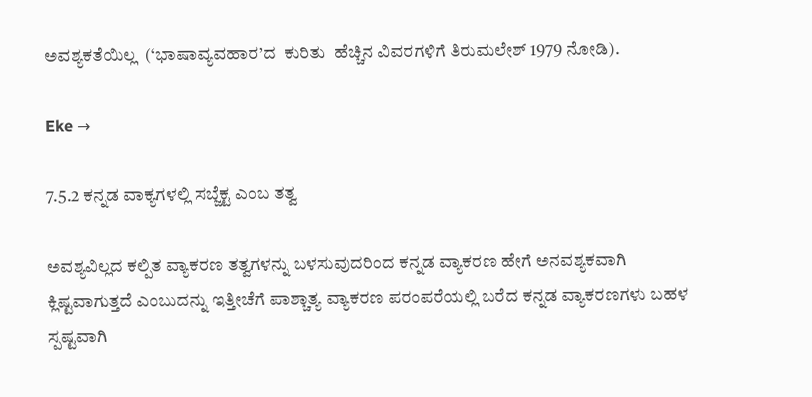ಅವಶ್ಯಕತೆಯಿಲ್ಲ  (‘ಭಾಷಾವ್ಯವಹಾರ’ದ  ಕುರಿತು  ಹೆಚ್ಚಿನ ವಿವರಗಳಿಗೆ ತಿರುಮಲೇಶ್ 1979 ನೋಡಿ).

Eke →

7.5.2 ಕನ್ನಡ ವಾಕ್ಯಗಳಲ್ಲಿ ಸಬ್ಜೆಕ್ಟ ಎಂಬ ತತ್ವ

ಅವಶ್ಯವಿಲ್ಲದ ಕಲ್ಪಿತ ವ್ಯಾಕರಣ ತತ್ವಗಳನ್ನು ಬಳಸುವುದರಿಂದ ಕನ್ನಡ ವ್ಯಾಕರಣ ಹೇಗೆ ಅನವಶ್ಯಕವಾಗಿ ಕ್ಲಿಷ್ಟವಾಗುತ್ತದೆ ಎಂಬುದನ್ನು ಇತ್ತೀಚೆಗೆ ಪಾಶ್ಚಾತ್ಯ ವ್ಯಾಕರಣ ಪರಂಪರೆಯಲ್ಲಿ ಬರೆದ ಕನ್ನಡ ವ್ಯಾಕರಣಗಳು ಬಹಳ ಸ್ಪಷ್ಟವಾಗಿ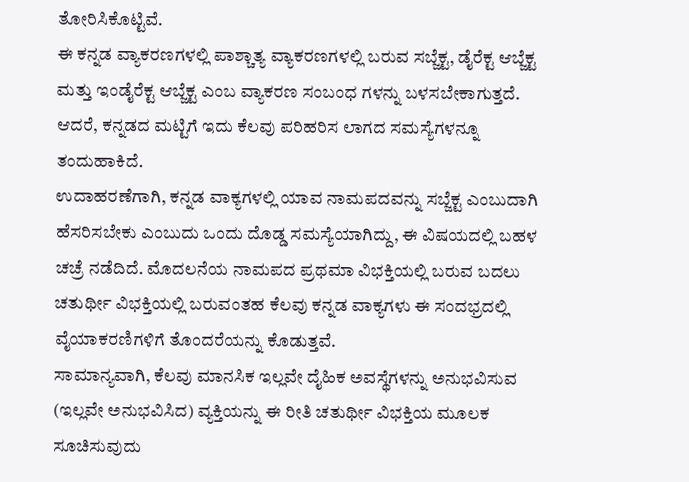ತೋರಿಸಿಕೊಟ್ಟಿವೆ.
ಈ ಕನ್ನಡ ವ್ಯಾಕರಣಗಳಲ್ಲಿ ಪಾಶ್ಚಾತ್ಯ ವ್ಯಾಕರಣಗಳಲ್ಲಿ ಬರುವ ಸಬ್ಜೆಕ್ಟ, ಡೈರೆಕ್ಟ ಆಬ್ಜೆಕ್ಟ ಮತ್ತು ಇಂಡೈರೆಕ್ಟ ಆಬ್ಜೆಕ್ಟ ಎಂಬ ವ್ಯಾಕರಣ ಸಂಬಂಧ ಗಳನ್ನು ಬಳಸಬೇಕಾಗುತ್ತದೆ. ಆದರೆ, ಕನ್ನಡದ ಮಟ್ಟಿಗೆ ಇದು ಕೆಲವು ಪರಿಹರಿಸ ಲಾಗದ ಸಮಸ್ಯೆಗಳನ್ನೂ ತಂದುಹಾಕಿದೆ.
ಉದಾಹರಣೆಗಾಗಿ, ಕನ್ನಡ ವಾಕ್ಯಗಳಲ್ಲಿ ಯಾವ ನಾಮಪದವನ್ನು ಸಬ್ಜೆಕ್ಟ ಎಂಬುದಾಗಿ ಹೆಸರಿಸಬೇಕು ಎಂಬುದು ಒಂದು ದೊಡ್ಡ ಸಮಸ್ಯೆಯಾಗಿದ್ದು, ಈ ವಿಷಯದಲ್ಲಿ ಬಹಳ ಚಚ್ರೆ ನಡೆದಿದೆ. ಮೊದಲನೆಯ ನಾಮಪದ ಪ್ರಥಮಾ ವಿಭಕ್ತಿಯಲ್ಲಿ ಬರುವ ಬದಲು ಚತುರ್ಥೀ ವಿಭಕ್ತಿಯಲ್ಲಿ ಬರುವಂತಹ ಕೆಲವು ಕನ್ನಡ ವಾಕ್ಯಗಳು ಈ ಸಂದಭ್ರದಲ್ಲಿ ವೈಯಾಕರಣಿಗಳಿಗೆ ತೊಂದರೆಯನ್ನು ಕೊಡುತ್ತವೆ.
ಸಾಮಾನ್ಯವಾಗಿ, ಕೆಲವು ಮಾನಸಿಕ ಇಲ್ಲವೇ ದೈಹಿಕ ಅವಸ್ಥೆಗಳನ್ನು ಅನುಭವಿಸುವ (ಇಲ್ಲವೇ ಅನುಭವಿಸಿದ) ವ್ಯಕ್ತಿಯನ್ನು ಈ ರೀತಿ ಚತುರ್ಥೀ ವಿಭಕ್ತಿಯ ಮೂಲಕ ಸೂಚಿಸುವುದು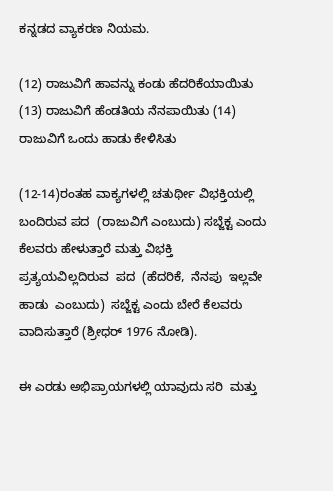ಕನ್ನಡದ ವ್ಯಾಕರಣ ನಿಯಮ.

(12) ರಾಜುವಿಗೆ ಹಾವನ್ನು ಕಂಡು ಹೆದರಿಕೆಯಾಯಿತು (13) ರಾಜುವಿಗೆ ಹೆಂಡತಿಯ ನೆನಪಾಯಿತು (14) ರಾಜುವಿಗೆ ಒಂದು ಹಾಡು ಕೇಳಿಸಿತು

(12-14)ರಂತಹ ವಾಕ್ಯಗಳಲ್ಲಿ ಚತುರ್ಥೀ ವಿಭಕ್ತಿಯಲ್ಲಿ ಬಂದಿರುವ ಪದ  (ರಾಜುವಿಗೆ ಎಂಬುದು) ಸಬ್ಜೆಕ್ಟ ಎಂದು ಕೆಲವರು ಹೇಳುತ್ತಾರೆ ಮತ್ತು ವಿಭಕ್ತಿ  ಪ್ರತ್ಯಯವಿಲ್ಲದಿರುವ  ಪದ  (ಹೆದರಿಕೆ,  ನೆನಪು  ಇಲ್ಲವೇ  ಹಾಡು  ಎಂಬುದು)  ಸಬ್ಜೆಕ್ಟ ಎಂದು ಬೇರೆ ಕೆಲವರು ವಾದಿಸುತ್ತಾರೆ (ಶ್ರೀಧರ್ 1976 ನೋಡಿ).

ಈ ಎರಡು ಅಭಿಪ್ರಾಯಗಳಲ್ಲಿ ಯಾವುದು ಸರಿ  ಮತ್ತು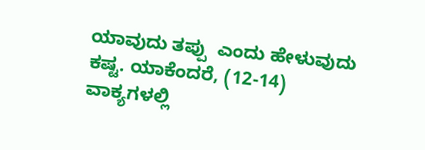ಯಾವುದು ತಪ್ಪು  ಎಂದು ಹೇಳುವುದು ಕಷ್ಟ. ಯಾಕೆಂದರೆ, (12-14) ವಾಕ್ಯಗಳಲ್ಲಿ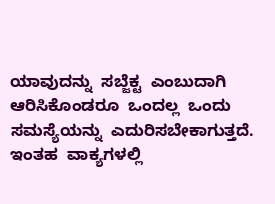ಯಾವುದನ್ನು  ಸಬ್ಜೆಕ್ಟ  ಎಂಬುದಾಗಿ  ಆರಿಸಿಕೊಂಡರೂ  ಒಂದಲ್ಲ  ಒಂದು  ಸಮಸ್ಯೆಯನ್ನು  ಎದುರಿಸಬೇಕಾಗುತ್ತದೆ.
ಇಂತಹ  ವಾಕ್ಯಗಳಲ್ಲಿ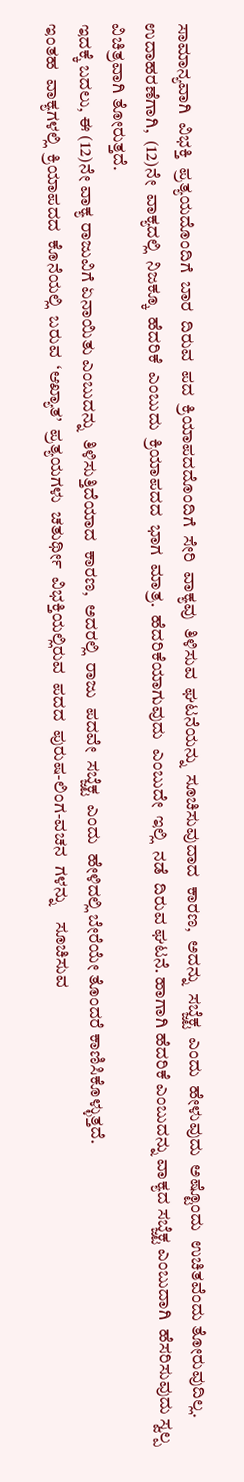ಸಾಮಾನ್ಯವಾಗಿ  ವಿಭಕ್ತಿ  ಪ್ರತ್ಯಯದೊಂದಿಗೆ  ಬಾರ  ದಿರುವ  ಪದ  ಕ್ರಿಯಾಪದದೊಂದಿಗೆ  ಸೇರಿ  ವಾಕ್ಯವು  ತಿಳಿಸುವ  ಘಟನೆಯನ್ನು  ಸೂಚಿಸುವುದಾದ  ಕಾರಣ,  ಅದನ್ನು  ಸಬ್ಜೆಕ್ಟ  ಎಂದು  ಹೇಳುವುದು  ಅಷ್ಟೊಂದು  ಉಚಿತವೆಂದು ತೋರುವುದಿಲ್ಲ.
ಉದಾಹರಣೆಗಾಗಿ,  (12)ನೇ  ವಾಕ್ಯದಲ್ಲಿ  ನಿಜಕ್ಕೂ  ಹೆದರಿಕೆ  ಎಂಬುದು  ಕ್ರಿಯಾಪದದ  ಭಾಗ  ಮಾತ್ರ.  ಹೆದರಿಕೆಯಾಗುವುದು  ಎಂಬುದೇ  ಇಲ್ಲಿ  ನಡೆ  ದಿರುವ ಘಟನೆ. ಹಾಗಾಗಿ ಹೆದರಿಕೆ ಎಂಬುದನ್ನು ವಾಕ್ಯದ ಸಬ್ಜೆಕ್ಟ ಎಂಬುದಾಗಿ  ಹೆಸರಿಸುವುದು ಸ್ವಲ್ಪ ವಿಚಿತ್ರವಾಗಿ ತೋರುತ್ತದೆ.
ಇದಕ್ಕೆ ಬದಲು, ಈ (12)ನೇ ವಾಕ್ಯ ರಾಜುವಿಗೆ ಏನಾಯಿತು ಎಂಬುದನ್ನು  ತಿಳಿಸುತ್ತಿದೆಯಾದ  ಕಾರಣ,  ಅದರಲ್ಲಿ  ರಾಜು  ಪದವೇ  ಸಬ್ಜೆಕ್ಟ  ಎಂದು  ಹೇಳಿದಲ್ಲಿ ಬೇರೆಯೇ ತೊಂದರೆ ಕಾಣಿಸಿಕೊಳ್ಳುತ್ತದೆ.
ಇಂತಹ  ವಾಕ್ಯಗಳಲ್ಲಿ  ಕ್ರಿಯಾಪದದ  ಕೊನೆಯಲ್ಲಿ  ಬರುವ  ‘ಆಖ್ಯಾತ’  ಪ್ರತ್ಯಯಗಳು  ಚತುರ್ಥೀ  ವಿಭಕ್ತಿಯಲ್ಲಿರುವ  ಪದದ  ಪುರುಷ-ಲಿಂಗ-ವಚನ  ಗಳನ್ನು    ಸೂಚಿಸುವ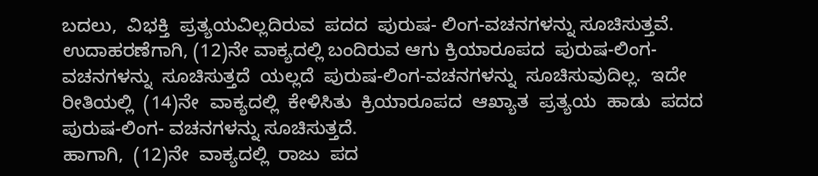ಬದಲು,  ವಿಭಕ್ತಿ  ಪ್ರತ್ಯಯವಿಲ್ಲದಿರುವ  ಪದದ  ಪುರುಷ- ಲಿಂಗ-ವಚನಗಳನ್ನು ಸೂಚಿಸುತ್ತವೆ.
ಉದಾಹರಣೆಗಾಗಿ, (12)ನೇ ವಾಕ್ಯದಲ್ಲಿ ಬಂದಿರುವ ಆಗು ಕ್ರಿಯಾರೂಪದ  ಪುರುಷ-ಲಿಂಗ-ವಚನಗಳನ್ನು  ಸೂಚಿಸುತ್ತದೆ  ಯಲ್ಲದೆ  ಪುರುಷ-ಲಿಂಗ-ವಚನಗಳನ್ನು  ಸೂಚಿಸುವುದಿಲ್ಲ.  ಇದೇ  ರೀತಿಯಲ್ಲಿ  (14)ನೇ  ವಾಕ್ಯದಲ್ಲಿ  ಕೇಳಿಸಿತು  ಕ್ರಿಯಾರೂಪದ  ಆಖ್ಯಾತ  ಪ್ರತ್ಯಯ  ಹಾಡು  ಪದದ  ಪುರುಷ-ಲಿಂಗ- ವಚನಗಳನ್ನು ಸೂಚಿಸುತ್ತದೆ.
ಹಾಗಾಗಿ,  (12)ನೇ  ವಾಕ್ಯದಲ್ಲಿ  ರಾಜು  ಪದ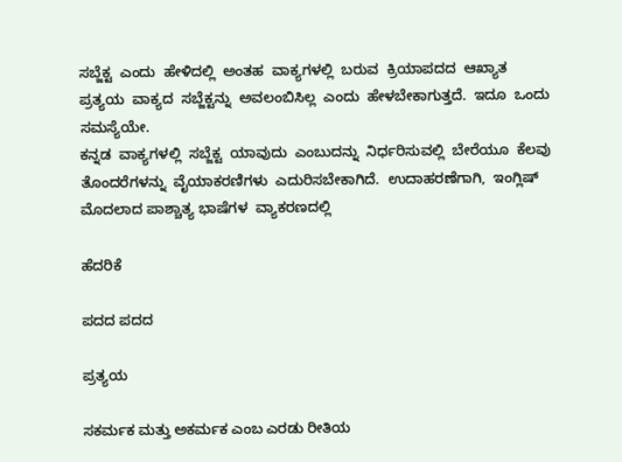ಸಬ್ಜೆಕ್ಟ  ಎಂದು  ಹೇಳಿದಲ್ಲಿ  ಅಂತಹ  ವಾಕ್ಯಗಳಲ್ಲಿ  ಬರುವ  ಕ್ರಿಯಾಪದದ  ಆಖ್ಯಾತ  ಪ್ರತ್ಯಯ  ವಾಕ್ಯದ  ಸಬ್ಜೆಕ್ಟನ್ನು  ಅವಲಂಬಿಸಿಲ್ಲ  ಎಂದು  ಹೇಳಬೇಕಾಗುತ್ತದೆ.  ಇದೂ  ಒಂದು  ಸಮಸ್ಯೆಯೇ.
ಕನ್ನಡ  ವಾಕ್ಯಗಳಲ್ಲಿ  ಸಬ್ಜೆಕ್ಟ  ಯಾವುದು  ಎಂಬುದನ್ನು  ನಿರ್ಧರಿಸುವಲ್ಲಿ  ಬೇರೆಯೂ  ಕೆಲವು  ತೊಂದರೆಗಳನ್ನು  ವೈಯಾಕರಣಿಗಳು  ಎದುರಿಸಬೇಕಾಗಿದೆ.  ಉದಾಹರಣೆಗಾಗಿ,  ಇಂಗ್ಲಿಷ್  ಮೊದಲಾದ ಪಾಶ್ಚಾತ್ಯ ಭಾಷೆಗಳ  ವ್ಯಾಕರಣದಲ್ಲಿ

ಹೆದರಿಕೆ

ಪದದ ಪದದ

ಪ್ರತ್ಯಯ

ಸಕರ್ಮಕ ಮತ್ತು ಅಕರ್ಮಕ ಎಂಬ ಎರಡು ರೀತಿಯ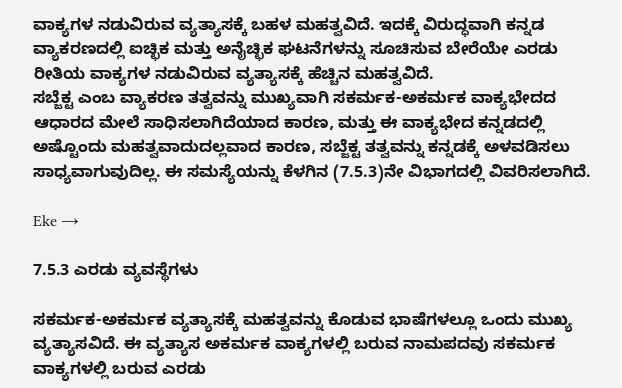ವಾಕ್ಯಗಳ ನಡುವಿರುವ ವ್ಯತ್ಯಾಸಕ್ಕೆ ಬಹಳ ಮಹತ್ವವಿದೆ. ಇದಕ್ಕೆ ವಿರುದ್ಧವಾಗಿ ಕನ್ನಡ ವ್ಯಾಕರಣದಲ್ಲಿ ಐಚ್ಛಿಕ ಮತ್ತು ಅನೈಚ್ಛಿಕ ಘಟನೆಗಳನ್ನು ಸೂಚಿಸುವ ಬೇರೆಯೇ ಎರಡು ರೀತಿಯ ವಾಕ್ಯಗಳ ನಡುವಿರುವ ವ್ಯತ್ಯಾಸಕ್ಕೆ ಹೆಚ್ಚಿನ ಮಹತ್ವವಿದೆ.
ಸಬ್ಜೆಕ್ಟ ಎಂಬ ವ್ಯಾಕರಣ ತತ್ವವನ್ನು ಮುಖ್ಯವಾಗಿ ಸಕರ್ಮಕ-ಅಕರ್ಮಕ ವಾಕ್ಯಭೇದದ ಆಧಾರದ ಮೇಲೆ ಸಾಧಿಸಲಾಗಿದೆಯಾದ ಕಾರಣ, ಮತ್ತು ಈ ವಾಕ್ಯಭೇದ ಕನ್ನಡದಲ್ಲಿ ಅಷ್ಟೊಂದು ಮಹತ್ವವಾದುದಲ್ಲವಾದ ಕಾರಣ, ಸಬ್ಜೆಕ್ಟ ತತ್ವವನ್ನು ಕನ್ನಡಕ್ಕೆ ಅಳವಡಿಸಲು ಸಾಧ್ಯವಾಗುವುದಿಲ್ಲ. ಈ ಸಮಸ್ಯೆಯನ್ನು ಕೆಳಗಿನ (7.5.3)ನೇ ವಿಭಾಗದಲ್ಲಿ ವಿವರಿಸಲಾಗಿದೆ.

Eke →

7.5.3 ಎರಡು ವ್ಯವಸ್ಥೆಗಳು

ಸಕರ್ಮಕ-ಅಕರ್ಮಕ ವ್ಯತ್ಯಾಸಕ್ಕೆ ಮಹತ್ವವನ್ನು ಕೊಡುವ ಭಾಷೆಗಳಲ್ಲೂ ಒಂದು ಮುಖ್ಯ ವ್ಯತ್ಯಾಸವಿದೆ. ಈ ವ್ಯತ್ಯಾಸ ಅಕರ್ಮಕ ವಾಕ್ಯಗಳಲ್ಲಿ ಬರುವ ನಾಮಪದವು ಸಕರ್ಮಕ ವಾಕ್ಯಗಳಲ್ಲಿ ಬರುವ ಎರಡು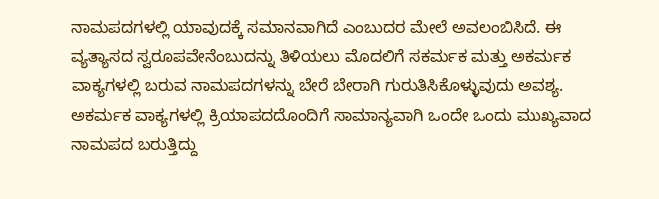ನಾಮಪದಗಳಲ್ಲಿ ಯಾವುದಕ್ಕೆ ಸಮಾನವಾಗಿದೆ ಎಂಬುದರ ಮೇಲೆ ಅವಲಂಬಿಸಿದೆ. ಈ ವ್ಯತ್ಯಾಸದ ಸ್ವರೂಪವೇನೆಂಬುದನ್ನು ತಿಳಿಯಲು ಮೊದಲಿಗೆ ಸಕರ್ಮಕ ಮತ್ತು ಅಕರ್ಮಕ ವಾಕ್ಯಗಳಲ್ಲಿ ಬರುವ ನಾಮಪದಗಳನ್ನು ಬೇರೆ ಬೇರಾಗಿ ಗುರುತಿಸಿಕೊಳ್ಳುವುದು ಅವಶ್ಯ.
ಅಕರ್ಮಕ ವಾಕ್ಯಗಳಲ್ಲಿ ಕ್ರಿಯಾಪದದೊಂದಿಗೆ ಸಾಮಾನ್ಯವಾಗಿ ಒಂದೇ ಒಂದು ಮುಖ್ಯವಾದ ನಾಮಪದ ಬರುತ್ತಿದ್ದು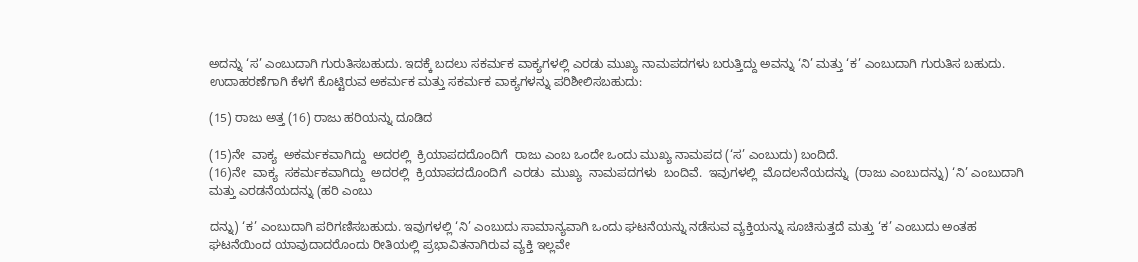ಅದನ್ನು ‘ಸ’ ಎಂಬುದಾಗಿ ಗುರುತಿಸಬಹುದು. ಇದಕ್ಕೆ ಬದಲು ಸಕರ್ಮಕ ವಾಕ್ಯಗಳಲ್ಲಿ ಎರಡು ಮುಖ್ಯ ನಾಮಪದಗಳು ಬರುತ್ತಿದ್ದು ಅವನ್ನು ‘ನಿ’ ಮತ್ತು ‘ಕ’ ಎಂಬುದಾಗಿ ಗುರುತಿಸ ಬಹುದು. ಉದಾಹರಣೆಗಾಗಿ ಕೆಳಗೆ ಕೊಟ್ಟಿರುವ ಅಕರ್ಮಕ ಮತ್ತು ಸಕರ್ಮಕ ವಾಕ್ಯಗಳನ್ನು ಪರಿಶೀಲಿಸಬಹುದು:

(15) ರಾಜು ಅತ್ತ (16) ರಾಜು ಹರಿಯನ್ನು ದೂಡಿದ

(15)ನೇ  ವಾಕ್ಯ  ಅಕರ್ಮಕವಾಗಿದ್ದು  ಅದರಲ್ಲಿ  ಕ್ರಿಯಾಪದದೊಂದಿಗೆ  ರಾಜು ಎಂಬ ಒಂದೇ ಒಂದು ಮುಖ್ಯ ನಾಮಪದ (‘ಸ’ ಎಂಬುದು) ಬಂದಿದೆ.
(16)ನೇ  ವಾಕ್ಯ  ಸಕರ್ಮಕವಾಗಿದ್ದು  ಅದರಲ್ಲಿ  ಕ್ರಿಯಾಪದದೊಂದಿಗೆ  ಎರಡು  ಮುಖ್ಯ  ನಾಮಪದಗಳು  ಬಂದಿವೆ.  ಇವುಗಳಲ್ಲಿ  ಮೊದಲನೆಯದನ್ನು  (ರಾಜು ಎಂಬುದನ್ನು) ‘ನಿ’ ಎಂಬುದಾಗಿ ಮತ್ತು ಎರಡನೆಯದನ್ನು (ಹರಿ ಎಂಬು

ದನ್ನು) ‘ಕ’ ಎಂಬುದಾಗಿ ಪರಿಗಣಿಸಬಹುದು. ಇವುಗಳಲ್ಲಿ ‘ನಿ’ ಎಂಬುದು ಸಾಮಾನ್ಯವಾಗಿ ಒಂದು ಘಟನೆಯನ್ನು ನಡೆಸುವ ವ್ಯಕ್ತಿಯನ್ನು ಸೂಚಿಸುತ್ತದೆ ಮತ್ತು ‘ಕ’ ಎಂಬುದು ಅಂತಹ ಘಟನೆಯಿಂದ ಯಾವುದಾದರೊಂದು ರೀತಿಯಲ್ಲಿ ಪ್ರಭಾವಿತನಾಗಿರುವ ವ್ಯಕ್ತಿ ಇಲ್ಲವೇ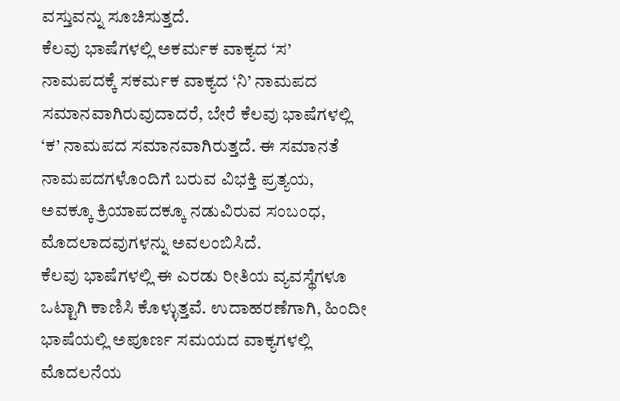ವಸ್ತುವನ್ನು ಸೂಚಿಸುತ್ತದೆ.
ಕೆಲವು ಭಾಷೆಗಳಲ್ಲಿ ಅಕರ್ಮಕ ವಾಕ್ಯದ ‘ಸ’ ನಾಮಪದಕ್ಕೆ ಸಕರ್ಮಕ ವಾಕ್ಯದ ‘ನಿ’ ನಾಮಪದ ಸಮಾನವಾಗಿರುವುದಾದರೆ, ಬೇರೆ ಕೆಲವು ಭಾಷೆಗಳಲ್ಲಿ ‘ಕ’ ನಾಮಪದ ಸಮಾನವಾಗಿರುತ್ತದೆ. ಈ ಸಮಾನತೆ ನಾಮಪದಗಳೊಂದಿಗೆ ಬರುವ ವಿಭಕ್ತಿ ಪ್ರತ್ಯಯ, ಅವಕ್ಕೂ ಕ್ರಿಯಾಪದಕ್ಕೂ ನಡುವಿರುವ ಸಂಬಂಧ, ಮೊದಲಾದವುಗಳನ್ನು ಅವಲಂಬಿಸಿದೆ.
ಕೆಲವು ಭಾಷೆಗಳಲ್ಲಿ ಈ ಎರಡು ರೀತಿಯ ವ್ಯವಸ್ಥೆಗಳೂ ಒಟ್ಟಾಗಿ ಕಾಣಿಸಿ ಕೊಳ್ಳುತ್ತವೆ. ಉದಾಹರಣೆಗಾಗಿ, ಹಿಂದೀ ಭಾಷೆಯಲ್ಲಿ ಅಪೂರ್ಣ ಸಮಯದ ವಾಕ್ಯಗಳಲ್ಲಿ ಮೊದಲನೆಯ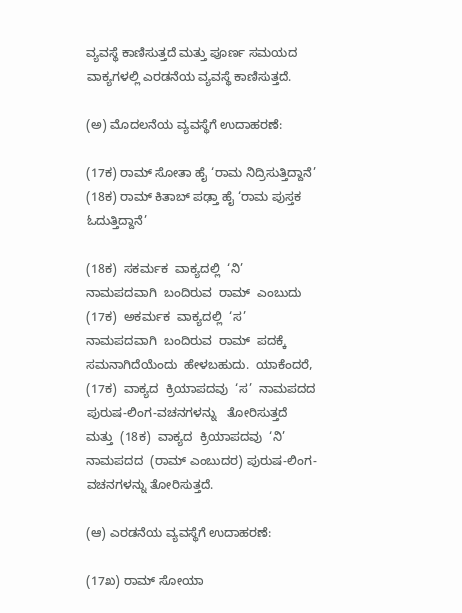ವ್ಯವಸ್ಥೆ ಕಾಣಿಸುತ್ತದೆ ಮತ್ತು ಪೂರ್ಣ ಸಮಯದ ವಾಕ್ಯಗಳಲ್ಲಿ ಎರಡನೆಯ ವ್ಯವಸ್ಥೆ ಕಾಣಿಸುತ್ತದೆ.

(ಅ) ಮೊದಲನೆಯ ವ್ಯವಸ್ಥೆಗೆ ಉದಾಹರಣೆ:

(17ಕ) ರಾಮ್ ಸೋತಾ ಹೈ ‘ರಾಮ ನಿದ್ರಿಸುತ್ತಿದ್ದಾನೆ’ (18ಕ) ರಾಮ್ ಕಿತಾಬ್ ಪಢ್ತಾ ಹೈ ‘ರಾಮ ಪುಸ್ತಕ ಓದುತ್ತಿದ್ದಾನೆ’

(18ಕ)  ಸಕರ್ಮಕ  ವಾಕ್ಯದಲ್ಲಿ  ‘ನಿ’  ನಾಮಪದವಾಗಿ  ಬಂದಿರುವ  ರಾಮ್  ಎಂಬುದು  (17ಕ)  ಅಕರ್ಮಕ  ವಾಕ್ಯದಲ್ಲಿ  ‘ಸ’  ನಾಮಪದವಾಗಿ  ಬಂದಿರುವ  ರಾಮ್  ಪದಕ್ಕೆ  ಸಮನಾಗಿದೆಯೆಂದು  ಹೇಳಬಹುದು.  ಯಾಕೆಂದರೆ,  (17ಕ)  ವಾಕ್ಯದ  ಕ್ರಿಯಾಪದವು  ‘ಸ’  ನಾಮಪದದ  ಪುರುಷ-ಲಿಂಗ-ವಚನಗಳನ್ನು   ತೋರಿಸುತ್ತದೆ  ಮತ್ತು  (18ಕ)  ವಾಕ್ಯದ  ಕ್ರಿಯಾಪದವು  ‘ನಿ’  ನಾಮಪದದ  (ರಾಮ್ ಎಂಬುದರ) ಪುರುಷ-ಲಿಂಗ-ವಚನಗಳನ್ನು ತೋರಿಸುತ್ತದೆ.

(ಆ) ಎರಡನೆಯ ವ್ಯವಸ್ಥೆಗೆ ಉದಾಹರಣೆ:

(17ಖ) ರಾಮ್ ಸೋಯಾ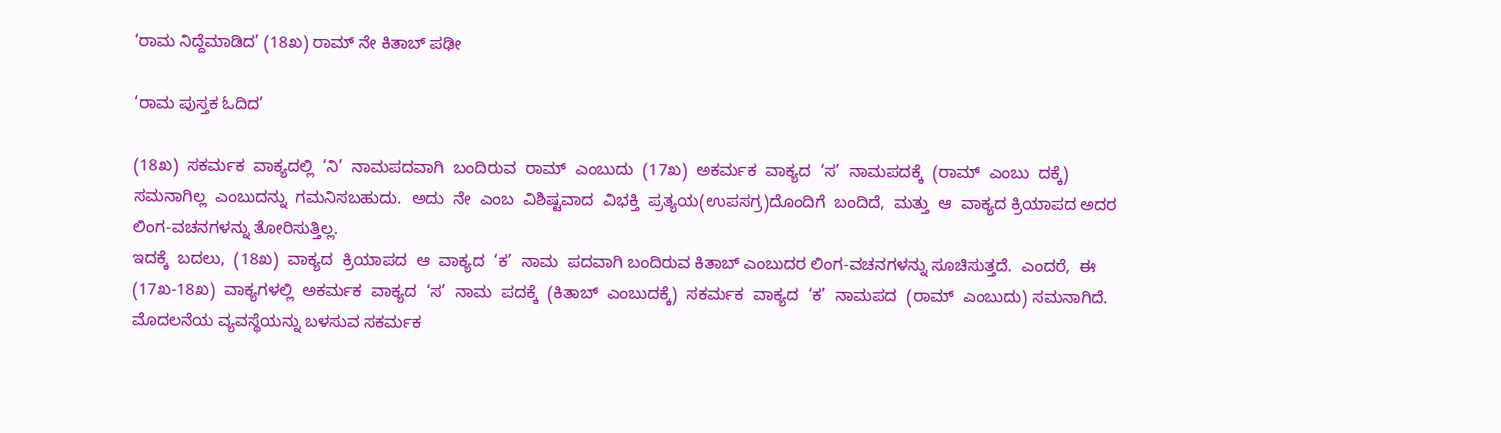‘ರಾಮ ನಿದ್ದೆಮಾಡಿದ’ (18ಖ) ರಾಮ್ ನೇ ಕಿತಾಬ್ ಪಢೀ

‘ರಾಮ ಪುಸ್ತಕ ಓದಿದ’

(18ಖ)  ಸಕರ್ಮಕ  ವಾಕ್ಯದಲ್ಲಿ  ‘ನಿ’  ನಾಮಪದವಾಗಿ  ಬಂದಿರುವ  ರಾಮ್  ಎಂಬುದು  (17ಖ)  ಅಕರ್ಮಕ  ವಾಕ್ಯದ  ‘ಸ’  ನಾಮಪದಕ್ಕೆ  (ರಾಮ್  ಎಂಬು  ದಕ್ಕೆ)  ಸಮನಾಗಿಲ್ಲ  ಎಂಬುದನ್ನು  ಗಮನಿಸಬಹುದು.  ಅದು  ನೇ  ಎಂಬ  ವಿಶಿಷ್ಟವಾದ  ವಿಭಕ್ತಿ  ಪ್ರತ್ಯಯ(ಉಪಸಗ್ರ)ದೊಂದಿಗೆ  ಬಂದಿದೆ,  ಮತ್ತು  ಆ  ವಾಕ್ಯದ ಕ್ರಿಯಾಪದ ಅದರ ಲಿಂಗ-ವಚನಗಳನ್ನು ತೋರಿಸುತ್ತಿಲ್ಲ.
ಇದಕ್ಕೆ  ಬದಲು,  (18ಖ)  ವಾಕ್ಯದ  ಕ್ರಿಯಾಪದ  ಆ  ವಾಕ್ಯದ  ‘ಕ’  ನಾಮ  ಪದವಾಗಿ ಬಂದಿರುವ ಕಿತಾಬ್ ಎಂಬುದರ ಲಿಂಗ-ವಚನಗಳನ್ನು ಸೂಚಿಸುತ್ತದೆ.  ಎಂದರೆ,  ಈ  (17ಖ-18ಖ)  ವಾಕ್ಯಗಳಲ್ಲಿ  ಅಕರ್ಮಕ  ವಾಕ್ಯದ  ‘ಸ’  ನಾಮ  ಪದಕ್ಕೆ  (ಕಿತಾಬ್  ಎಂಬುದಕ್ಕೆ)  ಸಕರ್ಮಕ  ವಾಕ್ಯದ  ‘ಕ’  ನಾಮಪದ  (ರಾಮ್  ಎಂಬುದು) ಸಮನಾಗಿದೆ.
ಮೊದಲನೆಯ ವ್ಯವಸ್ಥೆಯನ್ನು ಬಳಸುವ ಸಕರ್ಮಕ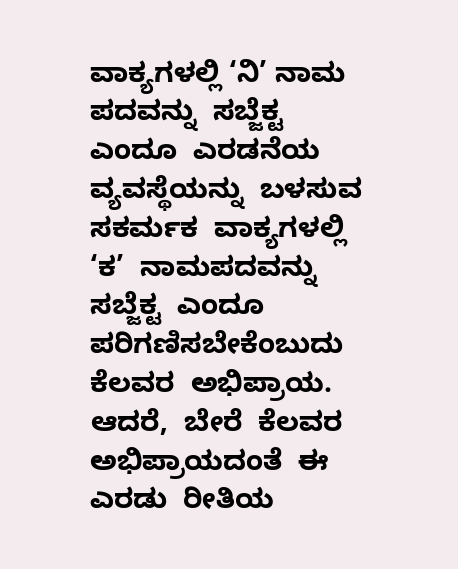ವಾಕ್ಯಗಳಲ್ಲಿ ‘ನಿ’ ನಾಮ  ಪದವನ್ನು  ಸಬ್ಜೆಕ್ಟ  ಎಂದೂ  ಎರಡನೆಯ  ವ್ಯವಸ್ಥೆಯನ್ನು  ಬಳಸುವ  ಸಕರ್ಮಕ  ವಾಕ್ಯಗಳಲ್ಲಿ  ‘ಕ’  ನಾಮಪದವನ್ನು  ಸಬ್ಜೆಕ್ಟ  ಎಂದೂ  ಪರಿಗಣಿಸಬೇಕೆಂಬುದು  ಕೆಲವರ  ಅಭಿಪ್ರಾಯ.  ಆದರೆ,  ಬೇರೆ  ಕೆಲವರ  ಅಭಿಪ್ರಾಯದಂತೆ  ಈ  ಎರಡು  ರೀತಿಯ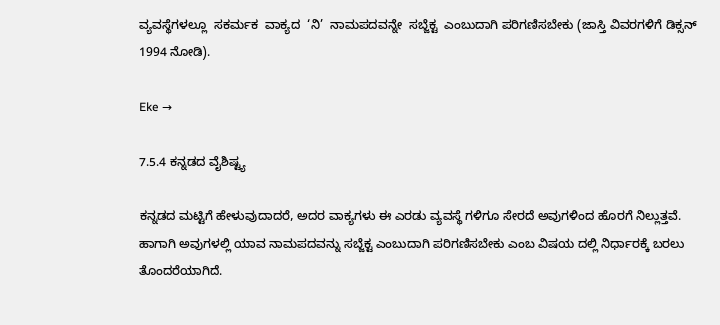ವ್ಯವಸ್ಥೆಗಳಲ್ಲೂ  ಸಕರ್ಮಕ  ವಾಕ್ಯದ  ‘ನಿ’  ನಾಮಪದವನ್ನೇ  ಸಬ್ಜೆಕ್ಟ  ಎಂಬುದಾಗಿ ಪರಿಗಣಿಸಬೇಕು (ಜಾಸ್ತಿ ವಿವರಗಳಿಗೆ ಡಿಕ್ಸನ್ 1994 ನೋಡಿ).

Eke →

7.5.4 ಕನ್ನಡದ ವೈಶಿಷ್ಟ್ಯ

ಕನ್ನಡದ ಮಟ್ಟಿಗೆ ಹೇಳುವುದಾದರೆ, ಅದರ ವಾಕ್ಯಗಳು ಈ ಎರಡು ವ್ಯವಸ್ಥೆ ಗಳಿಗೂ ಸೇರದೆ ಅವುಗಳಿಂದ ಹೊರಗೆ ನಿಲ್ಲುತ್ತವೆ. ಹಾಗಾಗಿ ಅವುಗಳಲ್ಲಿ ಯಾವ ನಾಮಪದವನ್ನು ಸಬ್ಜೆಕ್ಟ ಎಂಬುದಾಗಿ ಪರಿಗಣಿಸಬೇಕು ಎಂಬ ವಿಷಯ ದಲ್ಲಿ ನಿರ್ಧಾರಕ್ಕೆ ಬರಲು ತೊಂದರೆಯಾಗಿದೆ.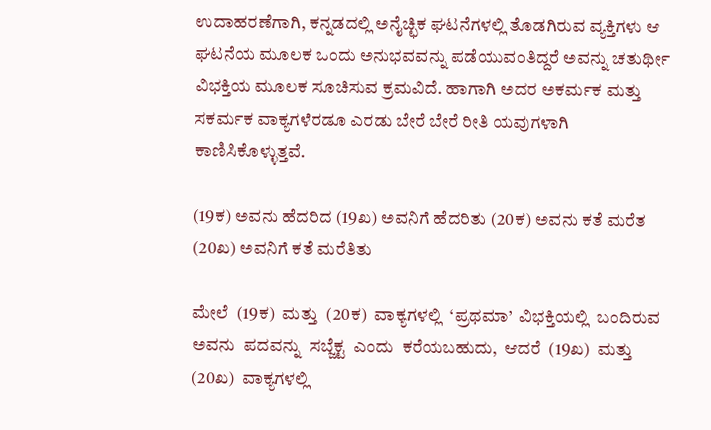ಉದಾಹರಣೆಗಾಗಿ, ಕನ್ನಡದಲ್ಲಿ ಅನೈಚ್ಛಿಕ ಘಟನೆಗಳಲ್ಲಿ ತೊಡಗಿರುವ ವ್ಯಕ್ತಿಗಳು ಆ ಘಟನೆಯ ಮೂಲಕ ಒಂದು ಅನುಭವವನ್ನು ಪಡೆಯುವಂತಿದ್ದರೆ ಅವನ್ನು ಚತುರ್ಥೀ ವಿಭಕ್ತಿಯ ಮೂಲಕ ಸೂಚಿಸುವ ಕ್ರಮವಿದೆ. ಹಾಗಾಗಿ ಅದರ ಅಕರ್ಮಕ ಮತ್ತು ಸಕರ್ಮಕ ವಾಕ್ಯಗಳೆರಡೂ ಎರಡು ಬೇರೆ ಬೇರೆ ರೀತಿ ಯವುಗಳಾಗಿ ಕಾಣಿಸಿಕೊಳ್ಳುತ್ತವೆ.

(19ಕ) ಅವನು ಹೆದರಿದ (19ಖ) ಅವನಿಗೆ ಹೆದರಿತು (20ಕ) ಅವನು ಕತೆ ಮರೆತ (20ಖ) ಅವನಿಗೆ ಕತೆ ಮರೆತಿತು

ಮೇಲೆ  (19ಕ)  ಮತ್ತು  (20ಕ)  ವಾಕ್ಯಗಳಲ್ಲಿ  ‘ಪ್ರಥಮಾ’  ವಿಭಕ್ತಿಯಲ್ಲಿ  ಬಂದಿರುವ  ಅವನು  ಪದವನ್ನು  ಸಬ್ಜೆಕ್ಟ  ಎಂದು  ಕರೆಯಬಹುದು,  ಆದರೆ  (19ಖ)  ಮತ್ತು  (20ಖ)  ವಾಕ್ಯಗಳಲ್ಲಿ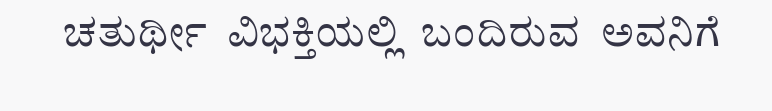ಚತುರ್ಥೀ  ವಿಭಕ್ತಿಯಲ್ಲಿ  ಬಂದಿರುವ  ಅವನಿಗೆ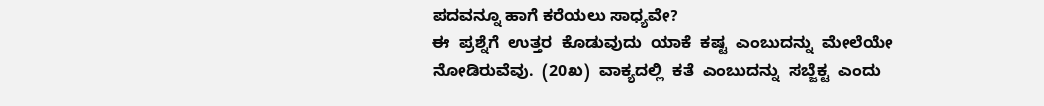ಪದವನ್ನೂ ಹಾಗೆ ಕರೆಯಲು ಸಾಧ್ಯವೇ?
ಈ  ಪ್ರಶ್ನೆಗೆ  ಉತ್ತರ  ಕೊಡುವುದು  ಯಾಕೆ  ಕಷ್ಟ  ಎಂಬುದನ್ನು  ಮೇಲೆಯೇ  ನೋಡಿರುವೆವು.  (20ಖ)  ವಾಕ್ಯದಲ್ಲಿ  ಕತೆ  ಎಂಬುದನ್ನು  ಸಬ್ಜೆಕ್ಟ  ಎಂದು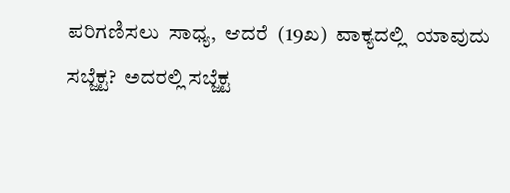ಪರಿಗಣಿಸಲು  ಸಾಧ್ಯ,  ಆದರೆ  (19ಖ)  ವಾಕ್ಯದಲ್ಲಿ  ಯಾವುದು  ಸಬ್ಜೆಕ್ಟ?  ಅದರಲ್ಲಿ ಸಬ್ಜೆಕ್ಟ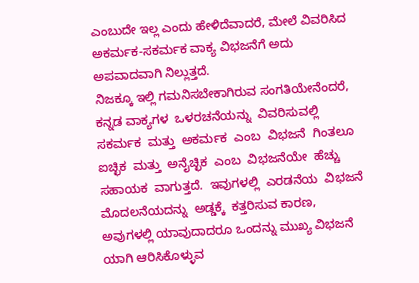ಎಂಬುದೇ ಇಲ್ಲ ಎಂದು ಹೇಳಿದೆವಾದರೆ, ಮೇಲೆ ವಿವರಿಸಿದ  ಅಕರ್ಮಕ-ಸಕರ್ಮಕ ವಾಕ್ಯ ವಿಭಜನೆಗೆ ಅದು ಅಪವಾದವಾಗಿ ನಿಲ್ಲುತ್ತದೆ.
ನಿಜಕ್ಕೂ ಇಲ್ಲಿ ಗಮನಿಸಬೇಕಾಗಿರುವ ಸಂಗತಿಯೇನೆಂದರೆ, ಕನ್ನಡ ವಾಕ್ಯಗಳ  ಒಳರಚನೆಯನ್ನು  ವಿವರಿಸುವಲ್ಲಿ  ಸಕರ್ಮಕ  ಮತ್ತು  ಅಕರ್ಮಕ  ಎಂಬ  ವಿಭಜನೆ  ಗಿಂತಲೂ  ಐಚ್ಛಿಕ  ಮತ್ತು  ಅನೈಚ್ಛಿಕ  ಎಂಬ  ವಿಭಜನೆಯೇ  ಹೆಚ್ಚು  ಸಹಾಯಕ  ವಾಗುತ್ತದೆ.  ಇವುಗಳಲ್ಲಿ  ಎರಡನೆಯ  ವಿಭಜನೆ  ಮೊದಲನೆಯದನ್ನು  ಅಡ್ಡಕ್ಕೆ  ಕತ್ತರಿಸುವ ಕಾರಣ, ಅವುಗಳಲ್ಲಿ ಯಾವುದಾದರೂ ಒಂದನ್ನು ಮುಖ್ಯ ವಿಭಜನೆ  ಯಾಗಿ ಆರಿಸಿಕೊಳ್ಳುವ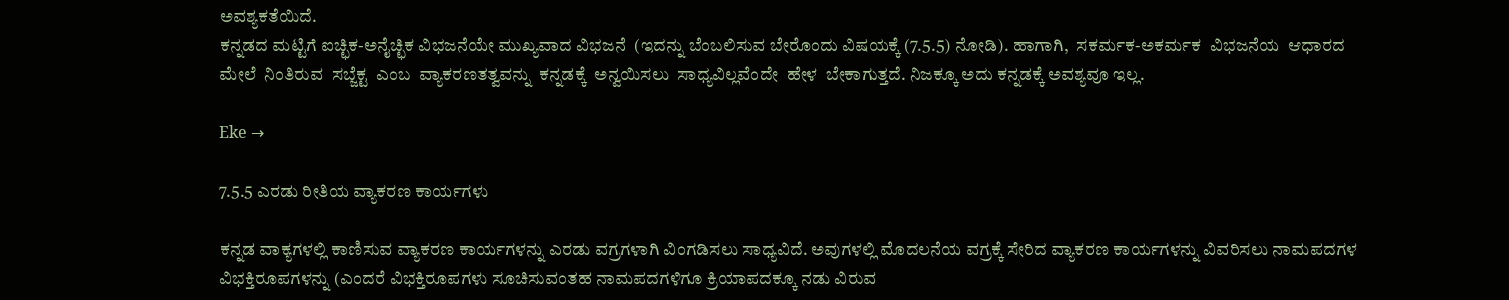ಅವಶ್ಯಕತೆಯಿದೆ.
ಕನ್ನಡದ ಮಟ್ಟಿಗೆ ಐಚ್ಛಿಕ-ಅನೈಚ್ಛಿಕ ವಿಭಜನೆಯೇ ಮುಖ್ಯವಾದ ವಿಭಜನೆ  (ಇದನ್ನು ಬೆಂಬಲಿಸುವ ಬೇರೊಂದು ವಿಷಯಕ್ಕೆ (7.5.5) ನೋಡಿ). ಹಾಗಾಗಿ,  ಸಕರ್ಮಕ-ಅಕರ್ಮಕ  ವಿಭಜನೆಯ  ಆಧಾರದ  ಮೇಲೆ  ನಿಂತಿರುವ  ಸಬ್ಜೆಕ್ಟ  ಎಂಬ  ವ್ಯಾಕರಣತತ್ವವನ್ನು  ಕನ್ನಡಕ್ಕೆ  ಅನ್ವಯಿಸಲು  ಸಾಧ್ಯವಿಲ್ಲವೆಂದೇ  ಹೇಳ  ಬೇಕಾಗುತ್ತದೆ. ನಿಜಕ್ಕೂ ಅದು ಕನ್ನಡಕ್ಕೆ ಅವಶ್ಯವೂ ಇಲ್ಲ.

Eke →

7.5.5 ಎರಡು ರೀತಿಯ ವ್ಯಾಕರಣ ಕಾರ್ಯಗಳು

ಕನ್ನಡ ವಾಕ್ಯಗಳಲ್ಲಿ ಕಾಣಿಸುವ ವ್ಯಾಕರಣ ಕಾರ್ಯಗಳನ್ನು ಎರಡು ವಗ್ರಗಳಾಗಿ ವಿಂಗಡಿಸಲು ಸಾಧ್ಯವಿದೆ. ಅವುಗಳಲ್ಲಿ ಮೊದಲನೆಯ ವಗ್ರಕ್ಕೆ ಸೇರಿದ ವ್ಯಾಕರಣ ಕಾರ್ಯಗಳನ್ನು ವಿವರಿಸಲು ನಾಮಪದಗಳ ವಿಭಕ್ತಿರೂಪಗಳನ್ನು (ಎಂದರೆ ವಿಭಕ್ತಿರೂಪಗಳು ಸೂಚಿಸುವಂತಹ ನಾಮಪದಗಳಿಗೂ ಕ್ರಿಯಾಪದಕ್ಕೂ ನಡು ವಿರುವ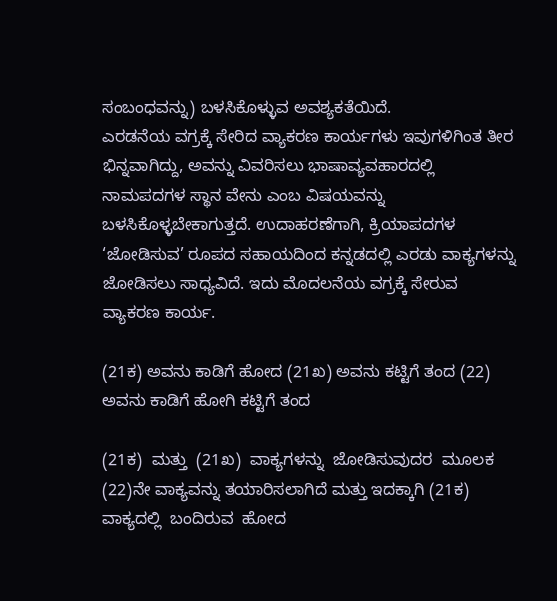ಸಂಬಂಧವನ್ನು) ಬಳಸಿಕೊಳ್ಳುವ ಅವಶ್ಯಕತೆಯಿದೆ.
ಎರಡನೆಯ ವಗ್ರಕ್ಕೆ ಸೇರಿದ ವ್ಯಾಕರಣ ಕಾರ್ಯಗಳು ಇವುಗಳಿಗಿಂತ ತೀರ ಭಿನ್ನವಾಗಿದ್ದು, ಅವನ್ನು ವಿವರಿಸಲು ಭಾಷಾವ್ಯವಹಾರದಲ್ಲಿ ನಾಮಪದಗಳ ಸ್ಥಾನ ವೇನು ಎಂಬ ವಿಷಯವನ್ನು ಬಳಸಿಕೊಳ್ಳಬೇಕಾಗುತ್ತದೆ. ಉದಾಹರಣೆಗಾಗಿ, ಕ್ರಿಯಾಪದಗಳ ‘ಜೋಡಿಸುವ’ ರೂಪದ ಸಹಾಯದಿಂದ ಕನ್ನಡದಲ್ಲಿ ಎರಡು ವಾಕ್ಯಗಳನ್ನು ಜೋಡಿಸಲು ಸಾಧ್ಯವಿದೆ. ಇದು ಮೊದಲನೆಯ ವಗ್ರಕ್ಕೆ ಸೇರುವ ವ್ಯಾಕರಣ ಕಾರ್ಯ.

(21ಕ) ಅವನು ಕಾಡಿಗೆ ಹೋದ (21ಖ) ಅವನು ಕಟ್ಟಿಗೆ ತಂದ (22) ಅವನು ಕಾಡಿಗೆ ಹೋಗಿ ಕಟ್ಟಿಗೆ ತಂದ

(21ಕ)  ಮತ್ತು  (21ಖ)  ವಾಕ್ಯಗಳನ್ನು  ಜೋಡಿಸುವುದರ  ಮೂಲಕ  (22)ನೇ ವಾಕ್ಯವನ್ನು ತಯಾರಿಸಲಾಗಿದೆ ಮತ್ತು ಇದಕ್ಕಾಗಿ (21ಕ) ವಾಕ್ಯದಲ್ಲಿ  ಬಂದಿರುವ  ಹೋದ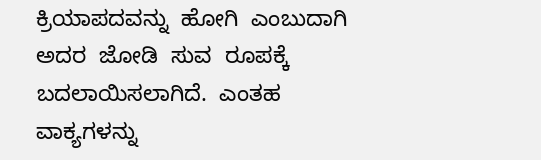ಕ್ರಿಯಾಪದವನ್ನು  ಹೋಗಿ  ಎಂಬುದಾಗಿ  ಅದರ  ಜೋಡಿ  ಸುವ  ರೂಪಕ್ಕೆ    ಬದಲಾಯಿಸಲಾಗಿದೆ.  ಎಂತಹ  ವಾಕ್ಯಗಳನ್ನು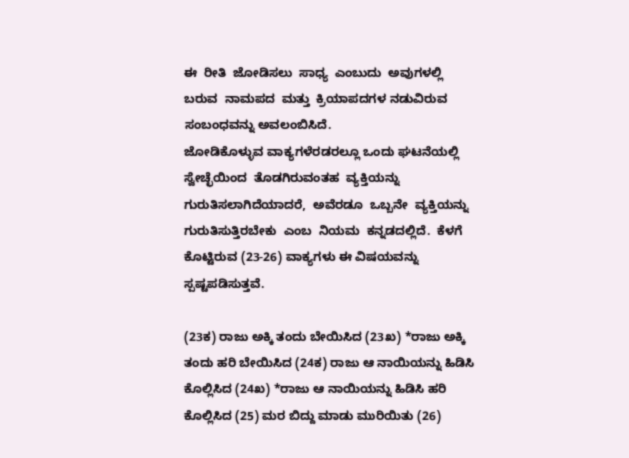ಈ  ರೀತಿ  ಜೋಡಿಸಲು  ಸಾಧ್ಯ  ಎಂಬುದು  ಅವುಗಳಲ್ಲಿ  ಬರುವ  ನಾಮಪದ  ಮತ್ತು  ಕ್ರಿಯಾಪದಗಳ ನಡುವಿರುವ ಸಂಬಂಧವನ್ನು ಅವಲಂಬಿಸಿದೆ.
ಜೋಡಿಕೊಳ್ಳುವ ವಾಕ್ಯಗಳೆರಡರಲ್ಲೂ ಒಂದು ಘಟನೆಯಲ್ಲಿ ಸ್ವೇಚ್ಛೆಯಿಂದ  ತೊಡಗಿರುವಂತಹ  ವ್ಯಕ್ತಿಯನ್ನು  ಗುರುತಿಸಲಾಗಿದೆಯಾದರೆ,  ಅವೆರಡೂ  ಒಬ್ಬನೇ  ವ್ಯಕ್ತಿಯನ್ನು  ಗುರುತಿಸುತ್ತಿರಬೇಕು  ಎಂಬ  ನಿಯಮ  ಕನ್ನಡದಲ್ಲಿದೆ.  ಕೆಳಗೆ  ಕೊಟ್ಟಿರುವ (23-26) ವಾಕ್ಯಗಳು ಈ ವಿಷಯವನ್ನು ಸ್ಪಷ್ಟಪಡಿಸುತ್ತವೆ.

(23ಕ) ರಾಜು ಅಕ್ಕಿ ತಂದು ಬೇಯಿಸಿದ (23ಖ) *ರಾಜು ಅಕ್ಕಿ ತಂದು ಹರಿ ಬೇಯಿಸಿದ (24ಕ) ರಾಜು ಆ ನಾಯಿಯನ್ನು ಹಿಡಿಸಿ ಕೊಲ್ಲಿಸಿದ (24ಖ) *ರಾಜು ಆ ನಾಯಿಯನ್ನು ಹಿಡಿಸಿ ಹರಿ ಕೊಲ್ಲಿಸಿದ (25) ಮರ ಬಿದ್ದು ಮಾಡು ಮುರಿಯಿತು (26)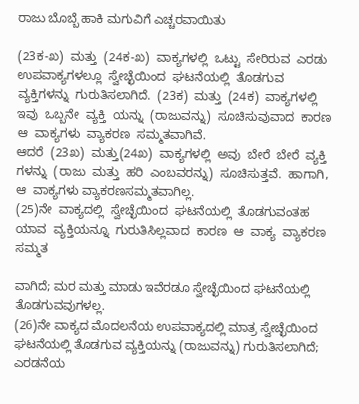ರಾಜು ಬೊಬ್ಬೆ ಹಾಕಿ ಮಗುವಿಗೆ ಎಚ್ಚರವಾಯಿತು

(23ಕ-ಖ)  ಮತ್ತು  (24ಕ-ಖ)  ವಾಕ್ಯಗಳಲ್ಲಿ  ಒಟ್ಟು  ಸೇರಿರುವ  ಎರಡು  ಉಪವಾಕ್ಯಗಳಲ್ಲೂ  ಸ್ವೇಚ್ಛೆಯಿಂದ  ಘಟನೆಯಲ್ಲಿ  ತೊಡಗುವ  ವ್ಯಕ್ತಿಗಳನ್ನು  ಗುರುತಿಸಲಾಗಿದೆ.  (23ಕ)  ಮತ್ತು  (24ಕ)  ವಾಕ್ಯಗಳಲ್ಲಿ  ಇವು  ಒಬ್ಬನೇ  ವ್ಯಕ್ತಿ  ಯನ್ನು  (ರಾಜುವನ್ನು)  ಸೂಚಿಸುವುವಾದ  ಕಾರಣ  ಆ  ವಾಕ್ಯಗಳು  ವ್ಯಾಕರಣ  ಸಮ್ಮತವಾಗಿವೆ.
ಆದರೆ  (23ಖ)  ಮತ್ತು(24ಖ)  ವಾಕ್ಯಗಳಲ್ಲಿ  ಅವು  ಬೇರೆ  ಬೇರೆ  ವ್ಯಕ್ತಿ  ಗಳನ್ನು  (ರಾಜು  ಮತ್ತು  ಹರಿ  ಎಂಬವರನ್ನು)  ಸೂಚಿಸುತ್ತವೆ.  ಹಾಗಾಗಿ,  ಆ  ವಾಕ್ಯಗಳು ವ್ಯಾಕರಣಸಮ್ಮತವಾಗಿಲ್ಲ.
(25)ನೇ  ವಾಕ್ಯದಲ್ಲಿ  ಸ್ವೇಚ್ಛೆಯಿಂದ  ಘಟನೆಯಲ್ಲಿ  ತೊಡಗುವಂತಹ  ಯಾವ  ವ್ಯಕ್ತಿಯನ್ನೂ  ಗುರುತಿಸಿಲ್ಲವಾದ  ಕಾರಣ  ಆ  ವಾಕ್ಯ  ವ್ಯಾಕರಣ  ಸಮ್ಮತ

ವಾಗಿದೆ; ಮರ ಮತ್ತು ಮಾಡು ಇವೆರಡೂ ಸ್ವೇಚ್ಛೆಯಿಂದ ಘಟನೆಯಲ್ಲಿ ತೊಡಗುವವುಗಳಲ್ಲ.
(26)ನೇ ವಾಕ್ಯದ ಮೊದಲನೆಯ ಉಪವಾಕ್ಯದಲ್ಲಿ ಮಾತ್ರ ಸ್ವೇಚ್ಛೆಯಿಂದ ಘಟನೆಯಲ್ಲಿ ತೊಡಗುವ ವ್ಯಕ್ತಿಯನ್ನು (ರಾಜುವನ್ನು) ಗುರುತಿಸಲಾಗಿದೆ; ಎರಡನೆಯ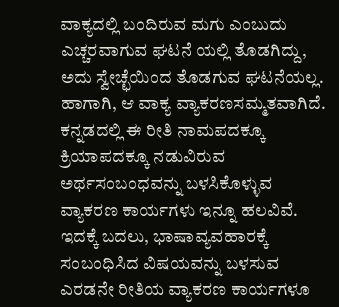ವಾಕ್ಯದಲ್ಲಿ ಬಂದಿರುವ ಮಗು ಎಂಬುದು ಎಚ್ಚರವಾಗುವ ಘಟನೆ ಯಲ್ಲಿ ತೊಡಗಿದ್ದು, ಅದು ಸ್ವೇಚ್ಛೆಯಿಂದ ತೊಡಗುವ ಘಟನೆಯಲ್ಲ. ಹಾಗಾಗಿ, ಆ ವಾಕ್ಯ ವ್ಯಾಕರಣಸಮ್ಮತವಾಗಿದೆ. ಕನ್ನಡದಲ್ಲಿ ಈ ರೀತಿ ನಾಮಪದಕ್ಕೂ ಕ್ರಿಯಾಪದಕ್ಕೂ ನಡುವಿರುವ ಅರ್ಥಸಂಬಂಧವನ್ನು ಬಳಸಿಕೊಳ್ಳುವ ವ್ಯಾಕರಣ ಕಾರ್ಯಗಳು ಇನ್ನೂ ಹಲವಿವೆ. ಇದಕ್ಕೆ ಬದಲು, ಭಾಷಾವ್ಯವಹಾರಕ್ಕೆ ಸಂಬಂಧಿಸಿದ ವಿಷಯವನ್ನು ಬಳಸುವ ಎರಡನೇ ರೀತಿಯ ವ್ಯಾಕರಣ ಕಾರ್ಯಗಳೂ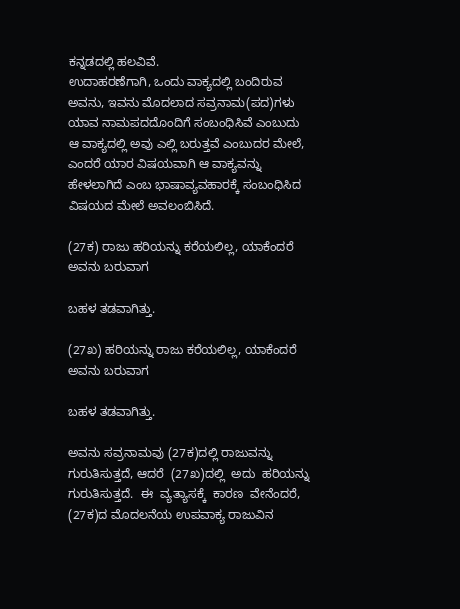ಕನ್ನಡದಲ್ಲಿ ಹಲವಿವೆ.
ಉದಾಹರಣೆಗಾಗಿ, ಒಂದು ವಾಕ್ಯದಲ್ಲಿ ಬಂದಿರುವ ಅವನು, ಇವನು ಮೊದಲಾದ ಸವ್ರನಾಮ(ಪದ)ಗಳು ಯಾವ ನಾಮಪದದೊಂದಿಗೆ ಸಂಬಂಧಿಸಿವೆ ಎಂಬುದು ಆ ವಾಕ್ಯದಲ್ಲಿ ಅವು ಎಲ್ಲಿ ಬರುತ್ತವೆ ಎಂಬುದರ ಮೇಲೆ, ಎಂದರೆ ಯಾರ ವಿಷಯವಾಗಿ ಆ ವಾಕ್ಯವನ್ನು ಹೇಳಲಾಗಿದೆ ಎಂಬ ಭಾಷಾವ್ಯವಹಾರಕ್ಕೆ ಸಂಬಂಧಿಸಿದ ವಿಷಯದ ಮೇಲೆ ಅವಲಂಬಿಸಿದೆ.

(27ಕ) ರಾಜು ಹರಿಯನ್ನು ಕರೆಯಲಿಲ್ಲ, ಯಾಕೆಂದರೆ ಅವನು ಬರುವಾಗ

ಬಹಳ ತಡವಾಗಿತ್ತು.

(27ಖ) ಹರಿಯನ್ನು ರಾಜು ಕರೆಯಲಿಲ್ಲ, ಯಾಕೆಂದರೆ ಅವನು ಬರುವಾಗ

ಬಹಳ ತಡವಾಗಿತ್ತು.

ಅವನು ಸವ್ರನಾಮವು (27ಕ)ದಲ್ಲಿ ರಾಜುವನ್ನು ಗುರುತಿಸುತ್ತದೆ, ಆದರೆ  (27ಖ)ದಲ್ಲಿ  ಅದು  ಹರಿಯನ್ನು  ಗುರುತಿಸುತ್ತದೆ.  ಈ  ವ್ಯತ್ಯಾಸಕ್ಕೆ  ಕಾರಣ  ವೇನೆಂದರೆ, (27ಕ)ದ ಮೊದಲನೆಯ ಉಪವಾಕ್ಯ ರಾಜುವಿನ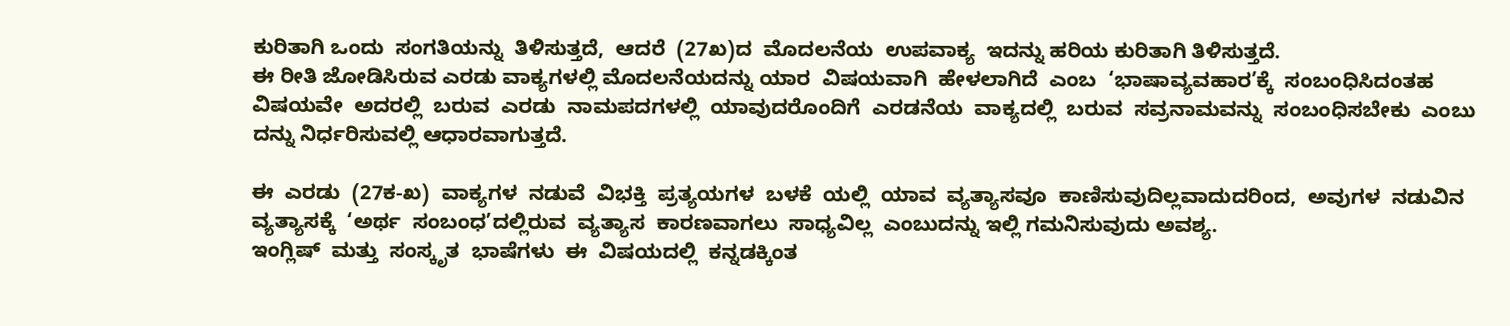ಕುರಿತಾಗಿ ಒಂದು  ಸಂಗತಿಯನ್ನು  ತಿಳಿಸುತ್ತದೆ,  ಆದರೆ  (27ಖ)ದ  ಮೊದಲನೆಯ  ಉಪವಾಕ್ಯ  ಇದನ್ನು ಹರಿಯ ಕುರಿತಾಗಿ ತಿಳಿಸುತ್ತದೆ.
ಈ ರೀತಿ ಜೋಡಿಸಿರುವ ಎರಡು ವಾಕ್ಯಗಳಲ್ಲಿ ಮೊದಲನೆಯದನ್ನು ಯಾರ  ವಿಷಯವಾಗಿ  ಹೇಳಲಾಗಿದೆ  ಎಂಬ  ‘ಭಾಷಾವ್ಯವಹಾರ’ಕ್ಕೆ  ಸಂಬಂಧಿಸಿದಂತಹ  ವಿಷಯವೇ  ಅದರಲ್ಲಿ  ಬರುವ  ಎರಡು  ನಾಮಪದಗಳಲ್ಲಿ  ಯಾವುದರೊಂದಿಗೆ  ಎರಡನೆಯ  ವಾಕ್ಯದಲ್ಲಿ  ಬರುವ  ಸವ್ರನಾಮವನ್ನು  ಸಂಬಂಧಿಸಬೇಕು  ಎಂಬು  ದನ್ನು ನಿರ್ಧರಿಸುವಲ್ಲಿ ಆಧಾರವಾಗುತ್ತದೆ.

ಈ  ಎರಡು  (27ಕ-ಖ)  ವಾಕ್ಯಗಳ  ನಡುವೆ  ವಿಭಕ್ತಿ  ಪ್ರತ್ಯಯಗಳ  ಬಳಕೆ  ಯಲ್ಲಿ  ಯಾವ  ವ್ಯತ್ಯಾಸವೂ  ಕಾಣಿಸುವುದಿಲ್ಲವಾದುದರಿಂದ,  ಅವುಗಳ  ನಡುವಿನ  ವ್ಯತ್ಯಾಸಕ್ಕೆ  ‘ಅರ್ಥ  ಸಂಬಂಧ’ದಲ್ಲಿರುವ  ವ್ಯತ್ಯಾಸ  ಕಾರಣವಾಗಲು  ಸಾಧ್ಯವಿಲ್ಲ  ಎಂಬುದನ್ನು ಇಲ್ಲಿ ಗಮನಿಸುವುದು ಅವಶ್ಯ.
ಇಂಗ್ಲಿಷ್  ಮತ್ತು  ಸಂಸ್ಕೃತ  ಭಾಷೆಗಳು  ಈ  ವಿಷಯದಲ್ಲಿ  ಕನ್ನಡಕ್ಕಿಂತ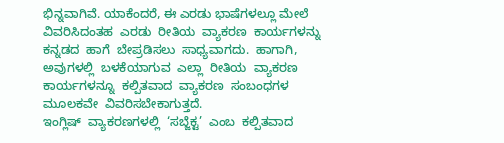ಭಿನ್ನವಾಗಿವೆ. ಯಾಕೆಂದರೆ, ಈ ಎರಡು ಭಾಷೆಗಳಲ್ಲೂ ಮೇಲೆ ವಿವರಿಸಿದಂತಹ  ಎರಡು  ರೀತಿಯ  ವ್ಯಾಕರಣ  ಕಾರ್ಯಗಳನ್ನು  ಕನ್ನಡದ  ಹಾಗೆ  ಬೇಪ್ರಡಿಸಲು  ಸಾಧ್ಯವಾಗದು.  ಹಾಗಾಗಿ,  ಅವುಗಳಲ್ಲಿ  ಬಳಕೆಯಾಗುವ  ಎಲ್ಲಾ  ರೀತಿಯ  ವ್ಯಾಕರಣ  ಕಾರ್ಯಗಳನ್ನೂ  ಕಲ್ಪಿತವಾದ  ವ್ಯಾಕರಣ  ಸಂಬಂಧಗಳ  ಮೂಲಕವೇ  ವಿವರಿಸಬೇಕಾಗುತ್ತದೆ.
ಇಂಗ್ಲಿಷ್  ವ್ಯಾಕರಣಗಳಲ್ಲಿ  ‘ಸಬ್ಜೆಕ್ಟ’  ಎಂಬ  ಕಲ್ಪಿತವಾದ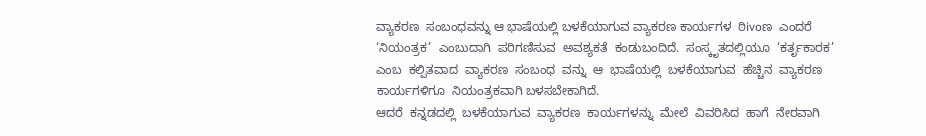ವ್ಯಾಕರಣ  ಸಂಬಂಧವನ್ನು ಆ ಭಾಷೆಯಲ್ಲಿ ಬಳಕೆಯಾಗುವ ವ್ಯಾಕರಣ ಕಾರ್ಯಗಳ  ಠಿivoಣ  ಎಂದರೆ  ‘ನಿಯಂತ್ರಕ’  ಎಂಬುದಾಗಿ  ಪರಿಗಣಿಸುವ  ಅವಶ್ಯಕತೆ  ಕಂಡುಬಂದಿದೆ.  ಸಂಸ್ಕೃತದಲ್ಲಿಯೂ  ‘ಕರ್ತೃಕಾರಕ’  ಎಂಬ  ಕಲ್ಪಿತವಾದ  ವ್ಯಾಕರಣ  ಸಂಬಂಧ  ವನ್ನು  ಆ  ಭಾಷೆಯಲ್ಲಿ  ಬಳಕೆಯಾಗುವ  ಹೆಚ್ಚಿನ  ವ್ಯಾಕರಣ  ಕಾರ್ಯಗಳಿಗೂ  ನಿಯಂತ್ರಕವಾಗಿ ಬಳಸಬೇಕಾಗಿದೆ.
ಆದರೆ  ಕನ್ನಡದಲ್ಲಿ  ಬಳಕೆಯಾಗುವ  ವ್ಯಾಕರಣ  ಕಾರ್ಯಗಳನ್ನು  ಮೇಲೆ  ವಿವರಿಸಿದ  ಹಾಗೆ  ನೇರವಾಗಿ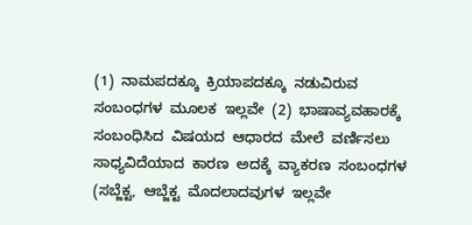(1)  ನಾಮಪದಕ್ಕೂ  ಕ್ರಿಯಾಪದಕ್ಕೂ  ನಡುವಿರುವ  ಸಂಬಂಧಗಳ  ಮೂಲಕ  ಇಲ್ಲವೇ  (2)  ಭಾಷಾವ್ಯವಹಾರಕ್ಕೆ  ಸಂಬಂಧಿಸಿದ  ವಿಷಯದ  ಆಧಾರದ  ಮೇಲೆ  ವರ್ಣಿಸಲು  ಸಾಧ್ಯವಿದೆಯಾದ  ಕಾರಣ  ಅದಕ್ಕೆ  ವ್ಯಾಕರಣ  ಸಂಬಂಧಗಳ  (ಸಬ್ಜೆಕ್ಟ,  ಆಬ್ಜೆಕ್ಟ  ಮೊದಲಾದವುಗಳ  ಇಲ್ಲವೇ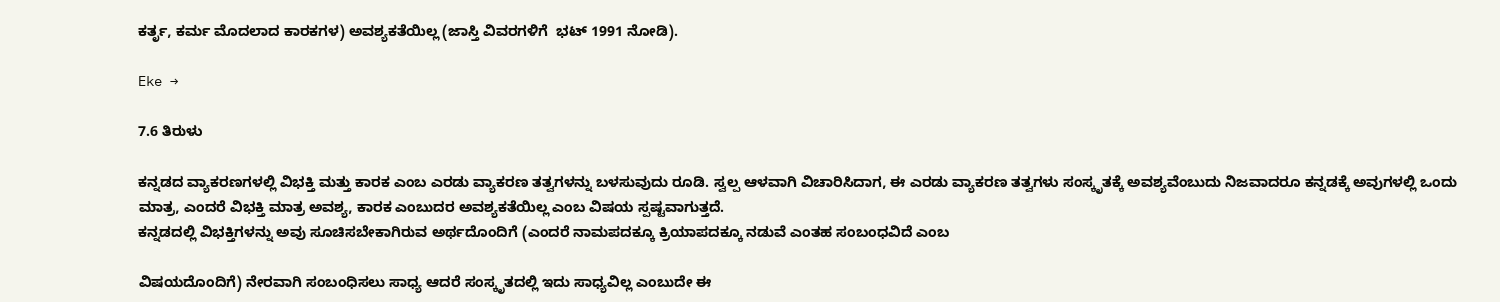ಕರ್ತೃ, ಕರ್ಮ ಮೊದಲಾದ ಕಾರಕಗಳ) ಅವಶ್ಯಕತೆಯಿಲ್ಲ (ಜಾಸ್ತಿ ವಿವರಗಳಿಗೆ  ಭಟ್ 1991 ನೋಡಿ).

Eke →

7.6 ತಿರುಳು

ಕನ್ನಡದ ವ್ಯಾಕರಣಗಳಲ್ಲಿ ವಿಭಕ್ತಿ ಮತ್ತು ಕಾರಕ ಎಂಬ ಎರಡು ವ್ಯಾಕರಣ ತತ್ವಗಳನ್ನು ಬಳಸುವುದು ರೂಡಿ. ಸ್ವಲ್ಪ ಆಳವಾಗಿ ವಿಚಾರಿಸಿದಾಗ, ಈ ಎರಡು ವ್ಯಾಕರಣ ತತ್ವಗಳು ಸಂಸ್ಕೃತಕ್ಕೆ ಅವಶ್ಯವೆಂಬುದು ನಿಜವಾದರೂ ಕನ್ನಡಕ್ಕೆ ಅವುಗಳಲ್ಲಿ ಒಂದು ಮಾತ್ರ, ಎಂದರೆ ವಿಭಕ್ತಿ ಮಾತ್ರ ಅವಶ್ಯ, ಕಾರಕ ಎಂಬುದರ ಅವಶ್ಯಕತೆಯಿಲ್ಲ ಎಂಬ ವಿಷಯ ಸ್ಪಷ್ಟವಾಗುತ್ತದೆ.
ಕನ್ನಡದಲ್ಲಿ ವಿಭಕ್ತಿಗಳನ್ನು ಅವು ಸೂಚಿಸಬೇಕಾಗಿರುವ ಅರ್ಥದೊಂದಿಗೆ (ಎಂದರೆ ನಾಮಪದಕ್ಕೂ ಕ್ರಿಯಾಪದಕ್ಕೂ ನಡುವೆ ಎಂತಹ ಸಂಬಂಧವಿದೆ ಎಂಬ

ವಿಷಯದೊಂದಿಗೆ) ನೇರವಾಗಿ ಸಂಬಂಧಿಸಲು ಸಾಧ್ಯ ಆದರೆ ಸಂಸ್ಕೃತದಲ್ಲಿ ಇದು ಸಾಧ್ಯವಿಲ್ಲ ಎಂಬುದೇ ಈ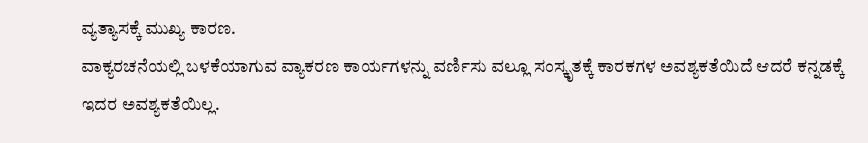ವ್ಯತ್ಯಾಸಕ್ಕೆ ಮುಖ್ಯ ಕಾರಣ.
ವಾಕ್ಯರಚನೆಯಲ್ಲಿ ಬಳಕೆಯಾಗುವ ವ್ಯಾಕರಣ ಕಾರ್ಯಗಳನ್ನು ವರ್ಣಿಸು ವಲ್ಲೂ ಸಂಸ್ಕೃತಕ್ಕೆ ಕಾರಕಗಳ ಅವಶ್ಯಕತೆಯಿದೆ ಆದರೆ ಕನ್ನಡಕ್ಕೆ ಇದರ ಅವಶ್ಯಕತೆಯಿಲ್ಲ.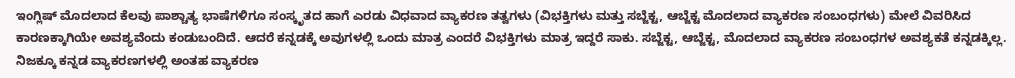ಇಂಗ್ಲಿಷ್ ಮೊದಲಾದ ಕೆಲವು ಪಾಶ್ಚಾತ್ಯ ಭಾಷೆಗಳಿಗೂ ಸಂಸ್ಕೃತದ ಹಾಗೆ ಎರಡು ವಿಧವಾದ ವ್ಯಾಕರಣ ತತ್ವಗಳು (ವಿಭಕ್ತಿಗಳು ಮತ್ತು ಸಬ್ಜೆಕ್ಟ, ಆಬ್ಜೆಕ್ಟ ಮೊದಲಾದ ವ್ಯಾಕರಣ ಸಂಬಂಧಗಳು) ಮೇಲೆ ವಿವರಿಸಿದ ಕಾರಣಕ್ಕಾಗಿಯೇ ಅವಶ್ಯವೆಂದು ಕಂಡುಬಂದಿದೆ. ಆದರೆ ಕನ್ನಡಕ್ಕೆ ಅವುಗಳಲ್ಲಿ ಒಂದು ಮಾತ್ರ ಎಂದರೆ ವಿಭಕ್ತಿಗಳು ಮಾತ್ರ ಇದ್ದರೆ ಸಾಕು. ಸಬ್ಜೆಕ್ಟ, ಆಬ್ಜೆಕ್ಟ, ಮೊದಲಾದ ವ್ಯಾಕರಣ ಸಂಬಂಧಗಳ ಅವಶ್ಯಕತೆ ಕನ್ನಡಕ್ಕಿಲ್ಲ.
ನಿಜಕ್ಕೂ ಕನ್ನಡ ವ್ಯಾಕರಣಗಳಲ್ಲಿ ಅಂತಹ ವ್ಯಾಕರಣ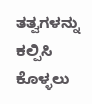ತತ್ವಗಳನ್ನು ಕಲ್ಪಿಸಿ ಕೊಳ್ಳಲು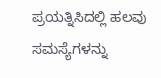ಪ್ರಯತ್ನಿಸಿದಲ್ಲಿ ಹಲವು ಸಮಸ್ಯೆಗಳನ್ನು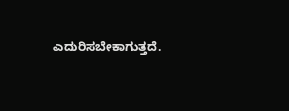ಎದುರಿಸಬೇಕಾಗುತ್ತದೆ.